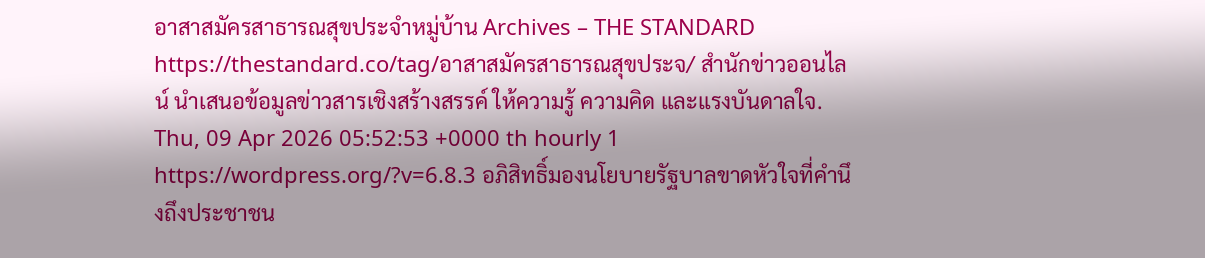อาสาสมัครสาธารณสุขประจำหมู่บ้าน Archives – THE STANDARD https://thestandard.co/tag/อาสาสมัครสาธารณสุขประจ/ สำนักข่าวออนไลน์ นำเสนอข้อมูลข่าวสารเชิงสร้างสรรค์ ให้ความรู้ ความคิด และแรงบันดาลใจ. Thu, 09 Apr 2026 05:52:53 +0000 th hourly 1 https://wordpress.org/?v=6.8.3 อภิสิทธิ์มองนโยบายรัฐบาลขาดหัวใจที่คำนึงถึงประชาชน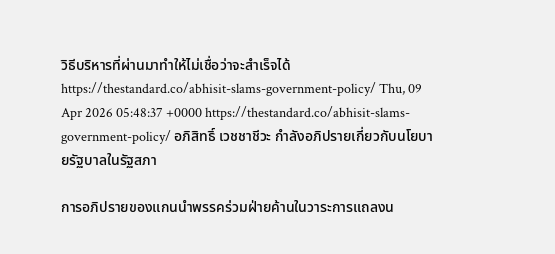วิธีบริหารที่ผ่านมาทำให้ไม่เชื่อว่าจะสำเร็จได้ https://thestandard.co/abhisit-slams-government-policy/ Thu, 09 Apr 2026 05:48:37 +0000 https://thestandard.co/abhisit-slams-government-policy/ อภิสิทธิ์ เวชชาชีวะ กำลังอภิปรายเกี่ยวกับนโยบายรัฐบาลในรัฐสภา

การอภิปรายของแกนนำพรรคร่วมฝ่ายค้านในวาระการแถลงน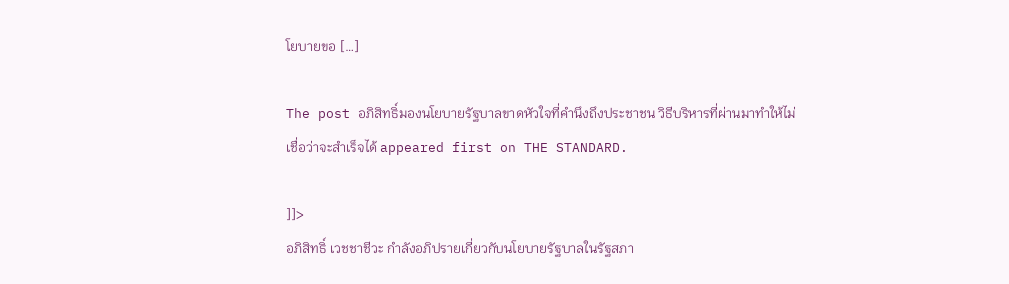โยบายขอ […]

The post อภิสิทธิ์มองนโยบายรัฐบาลขาดหัวใจที่คำนึงถึงประชาชน วิธีบริหารที่ผ่านมาทำให้ไม่เชื่อว่าจะสำเร็จได้ appeared first on THE STANDARD.

]]>
อภิสิทธิ์ เวชชาชีวะ กำลังอภิปรายเกี่ยวกับนโยบายรัฐบาลในรัฐสภา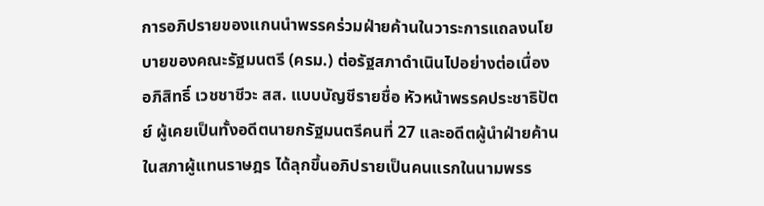การอภิปรายของแกนนำพรรคร่วมฝ่ายค้านในวาระการแถลงนโยบายของคณะรัฐมนตรี (ครม.) ต่อรัฐสภาดำเนินไปอย่างต่อเนื่อง อภิสิทธิ์ เวชชาชีวะ สส. แบบบัญชีรายชื่อ หัวหน้าพรรคประชาธิปัตย์ ผู้เคยเป็นทั้งอดีตนายกรัฐมนตรีคนที่ 27 และอดีตผู้นำฝ่ายค้านในสภาผู้แทนราษฎร ได้ลุกขึ้นอภิปรายเป็นคนแรกในนามพรร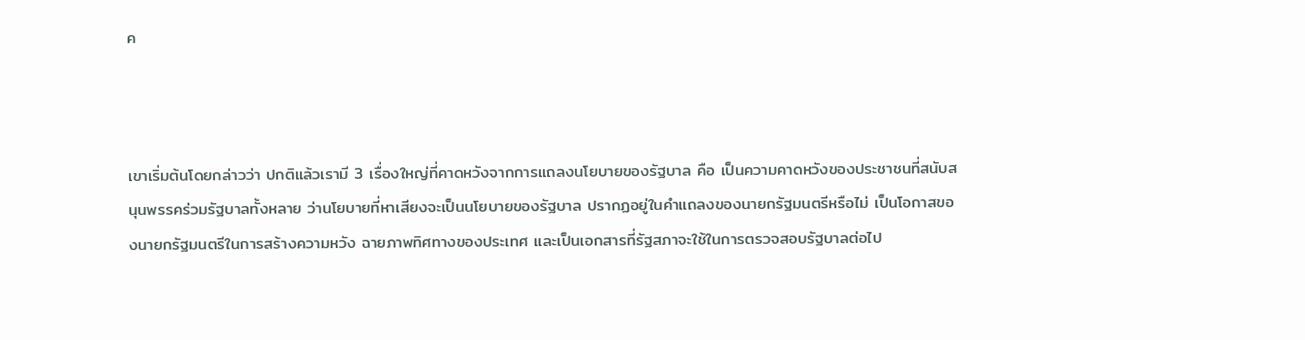ค



เขาเริ่มต้นโดยกล่าวว่า ปกติแล้วเรามี 3 เรื่องใหญ่ที่คาดหวังจากการแถลงนโยบายของรัฐบาล คือ เป็นความคาดหวังของประชาชนที่สนับสนุนพรรคร่วมรัฐบาลทั้งหลาย ว่านโยบายที่หาเสียงจะเป็นนโยบายของรัฐบาล ปรากฏอยู่ในคำแถลงของนายกรัฐมนตรีหรือไม่ เป็นโอกาสของนายกรัฐมนตรีในการสร้างความหวัง ฉายภาพทิศทางของประเทศ และเป็นเอกสารที่รัฐสภาจะใช้ในการตรวจสอบรัฐบาลต่อไป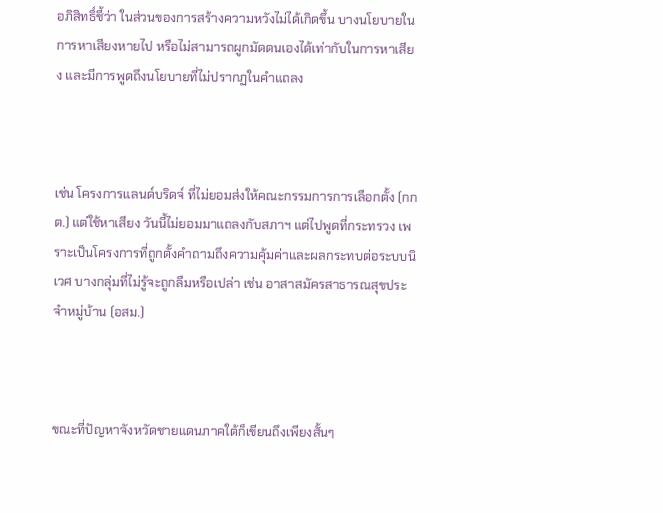อภิสิทธิ์ชี้ว่า ในส่วนของการสร้างความหวังไม่ได้เกิดขึ้น บางนโยบายในการหาเสียงหายไป หรือไม่สามารถผูกมัดตนเองได้เท่ากับในการหาเสียง และมีการพูดถึงนโยบายที่ไม่ปรากฏในคำแถลง



เช่น โครงการแลนด์บริดจ์ ที่ไม่ยอมส่งให้คณะกรรมการการเลือกตั้ง (กกต.) แต่ใช้หาเสียง วันนี้ไม่ยอมมาแถลงกับสภาฯ แต่ไปพูดที่กระทรวง เพราะเป็นโครงการที่ถูกตั้งคำถามถึงความคุ้มค่าและผลกระทบต่อระบบนิเวศ บางกลุ่มที่ไม่รู้จะถูกลืมหรือเปล่า เช่น อาสาสมัครสาธารณสุขประจำหมู่บ้าน (อสม.)



ขณะที่ปัญหาจังหวัดชายแดนภาคใต้ก็เขียนถึงเพียงสั้นๆ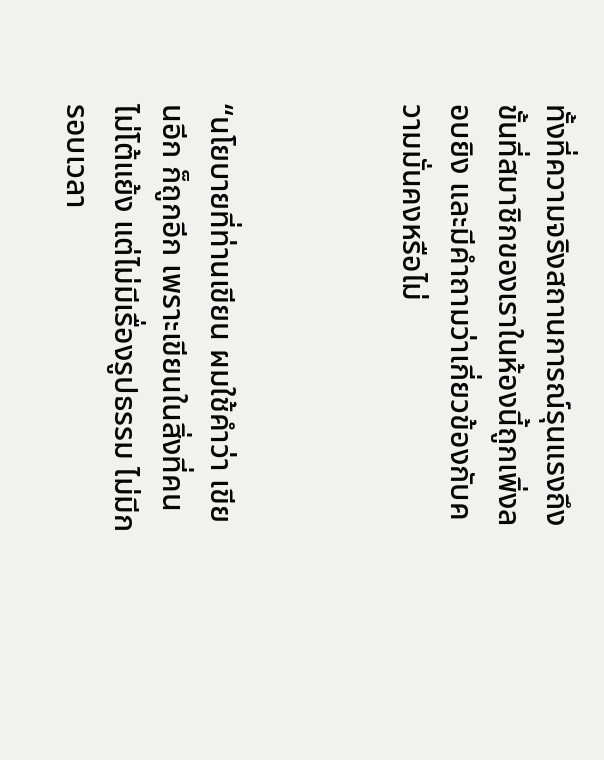ทั้งที่ความจริงสถานการณ์รุนแรงถึงขั้นที่สมาชิกของเราในห้องนี้ถูกเพิ่งลอบยิง และมีคำถามว่าเกี่ยวข้องกับความมั่นคงหรือไม่



“นโยบายที่ท่านเขียน ผมใช้คำว่า เขียนอีก ก็ถูกอีก เพราะเขียนในสิ่งที่คนไม่โต้แย้ง แต่ไม่มีเรื่องรูปธรรม ไม่มีกรอบเวลา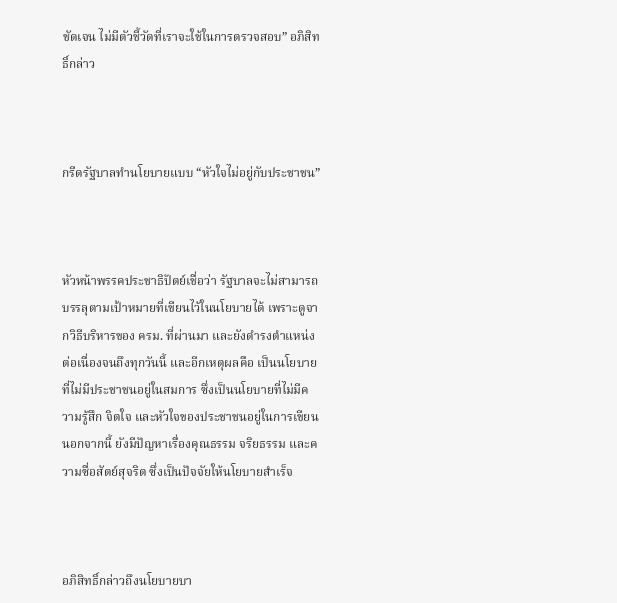ชัดเจน ไม่มีตัวชี้วัดที่เราจะใช้ในการตรวจสอบ” อภิสิทธิ์กล่าว



กรีดรัฐบาลทำนโยบายแบบ “หัวใจไม่อยู่กับประชาชน”



หัวหน้าพรรคประชาธิปัตย์เชื่อว่า รัฐบาลจะไม่สามารถบรรลุตามเป้าหมายที่เขียนไว้ในนโยบายได้ เพราะดูจากวิธีบริหารของ ครม. ที่ผ่านมา และยังดำรงตำแหน่งต่อเนื่องจนถึงทุกวันนี้ และอีกเหตุผลคือ เป็นนโยบายที่ไม่มีประชาชนอยู่ในสมการ ซึ่งเป็นนโยบายที่ไม่มีความรู้สึก จิตใจ และหัวใจของประชาชนอยู่ในการเขียน นอกจากนี้ ยังมีปัญหาเรื่องคุณธรรม จริยธรรม และความซื่อสัตย์สุจริต ซึ่งเป็นปัจจัยให้นโยบายสำเร็จ



อภิสิทธิ์กล่าวถึงนโยบายบา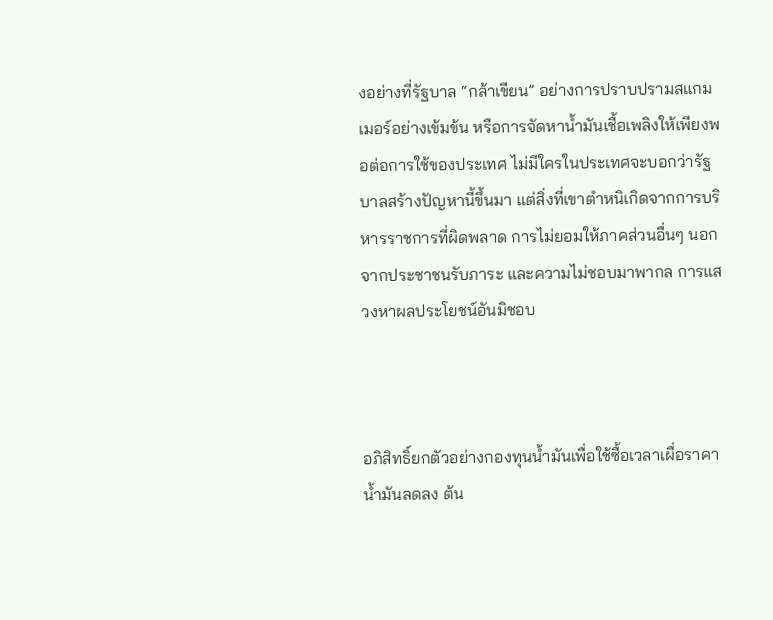งอย่างที่รัฐบาล “กล้าเขียน” อย่างการปราบปรามสแกมเมอร์อย่างเข้มข้น หรือการจัดหาน้ำมันเชื้อเพลิงให้เพียงพอต่อการใช้ของประเทศ ไม่มีใครในประเทศจะบอกว่ารัฐบาลสร้างปัญหานี้ขึ้นมา แต่สิ่งที่เขาตำหนิเกิดจากการบริหารราชการที่ผิดพลาด การไม่ยอมให้ภาคส่วนอื่นๆ นอกจากประชาชนรับภาระ และความไม่ชอบมาพากล การแสวงหาผลประโยชน์อันมิชอบ



อภิสิทธิ์ยกตัวอย่างกองทุนน้ำมันเพื่อใช้ซื้อเวลาเผื่อราคาน้ำมันลดลง ต้น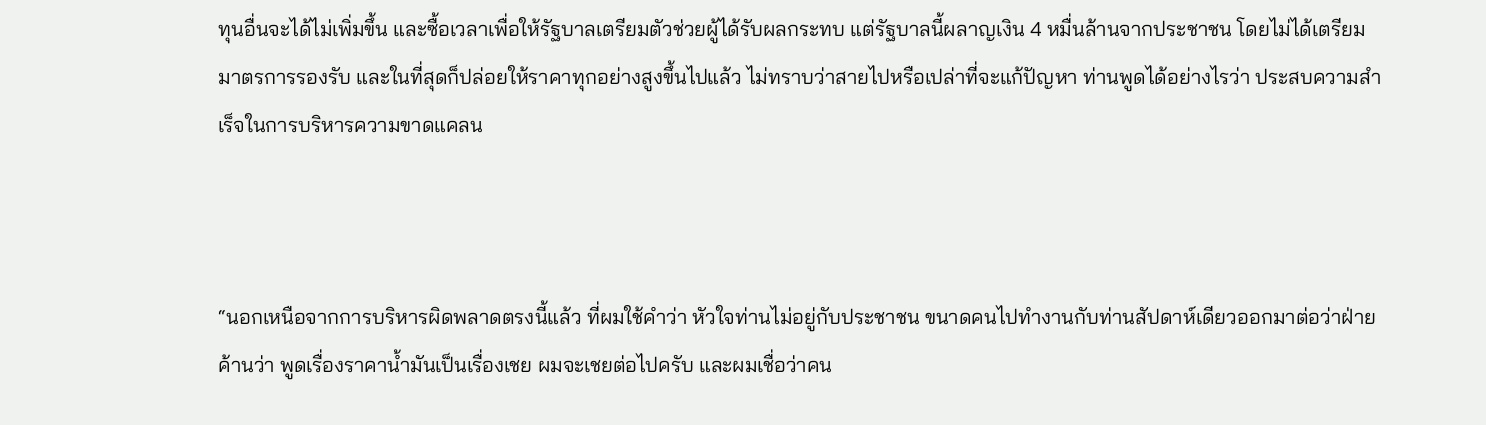ทุนอื่นจะได้ไม่เพิ่มขึ้น และซื้อเวลาเพื่อให้รัฐบาลเตรียมตัวช่วยผู้ได้รับผลกระทบ แต่รัฐบาลนี้ผลาญเงิน 4 หมื่นล้านจากประชาชน โดยไม่ได้เตรียมมาตรการรองรับ และในที่สุดก็ปล่อยให้ราคาทุกอย่างสูงขึ้นไปแล้ว ไม่ทราบว่าสายไปหรือเปล่าที่จะแก้ปัญหา ท่านพูดได้อย่างไรว่า ประสบความสำเร็จในการบริหารความขาดแคลน



“นอกเหนือจากการบริหารผิดพลาดตรงนี้แล้ว ที่ผมใช้คำว่า หัวใจท่านไม่อยู่กับประชาชน ขนาดคนไปทำงานกับท่านสัปดาห์เดียวออกมาต่อว่าฝ่ายค้านว่า พูดเรื่องราคาน้ำมันเป็นเรื่องเชย ผมจะเชยต่อไปครับ และผมเชื่อว่าคน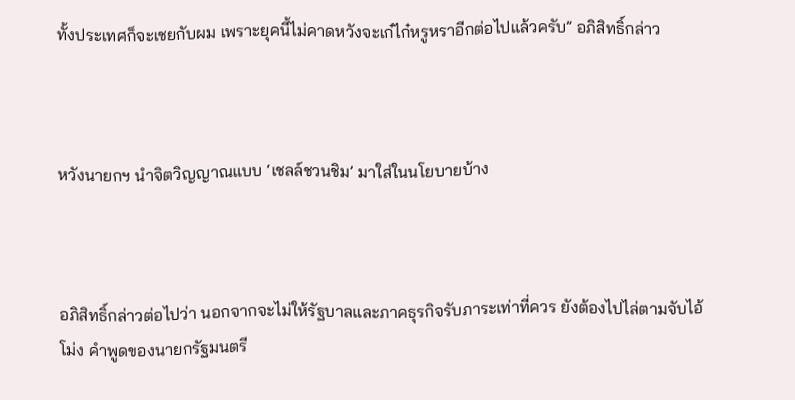ทั้งประเทศก็จะเชยกับผม เพราะยุคนี้ไม่คาดหวังจะเก๋ไก๋หรูหราอีกต่อไปแล้วครับ” อภิสิทธิ์กล่าว



หวังนายกฯ นำจิตวิญญาณแบบ ‘เชลล์ชวนชิม’ มาใส่ในนโยบายบ้าง



อภิสิทธิ์กล่าวต่อไปว่า นอกจากจะไม่ให้รัฐบาลและภาคธุรกิจรับภาระเท่าที่ควร ยังต้องไปไล่ตามจับไอ้โม่ง คำพูดของนายกรัฐมนตรี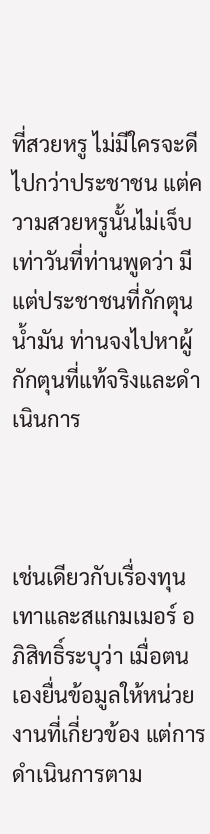ที่สวยหรู ไม่มีใครจะดีไปกว่าประชาชน แต่ความสวยหรูนั้นไม่เจ็บเท่าวันที่ท่านพูดว่า มีแต่ประชาชนที่กักตุนน้ำมัน ท่านจงไปหาผู้กักตุนที่แท้จริงและดำเนินการ



เช่นเดียวกับเรื่องทุนเทาและสแกมเมอร์ อภิสิทธิ์ระบุว่า เมื่อตนเองยื่นข้อมูลให้หน่วยงานที่เกี่ยวข้อง แต่การดำเนินการตาม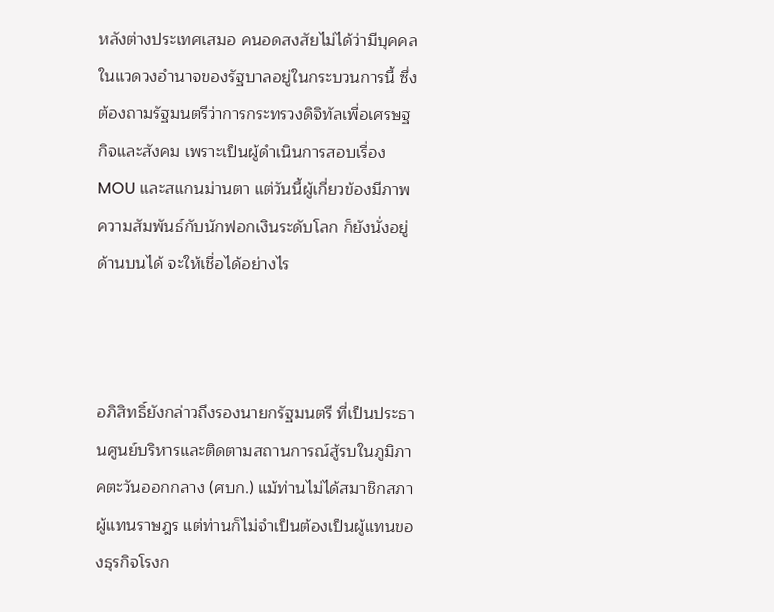หลังต่างประเทศเสมอ คนอดสงสัยไม่ได้ว่ามีบุคคลในแวดวงอำนาจของรัฐบาลอยู่ในกระบวนการนี้ ซึ่งต้องถามรัฐมนตรีว่าการกระทรวงดิจิทัลเพื่อเศรษฐกิจและสังคม เพราะเป็นผู้ดำเนินการสอบเรื่อง MOU และสแกนม่านตา แต่วันนี้ผู้เกี่ยวข้องมีภาพความสัมพันธ์กับนักฟอกเงินระดับโลก ก็ยังนั่งอยู่ด้านบนได้ จะให้เชื่อได้อย่างไร



อภิสิทธิ์ยังกล่าวถึงรองนายกรัฐมนตรี ที่เป็นประธานศูนย์บริหารและติดตามสถานการณ์สู้รบในภูมิภาคตะวันออกกลาง (ศบก.) แม้ท่านไม่ได้สมาชิกสภาผู้แทนราษฎร แต่ท่านก็ไม่จำเป็นต้องเป็นผู้แทนของธุรกิจโรงก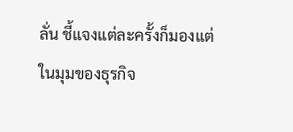ลั่น ชี้แจงแต่ละครั้งก็มองแต่ในมุมของธุรกิจ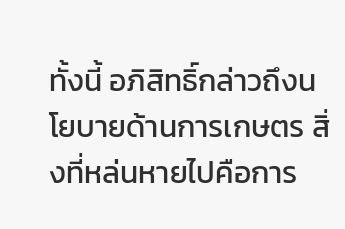ทั้งนี้ อภิสิทธิ์กล่าวถึงนโยบายด้านการเกษตร สิ่งที่หล่นหายไปคือการ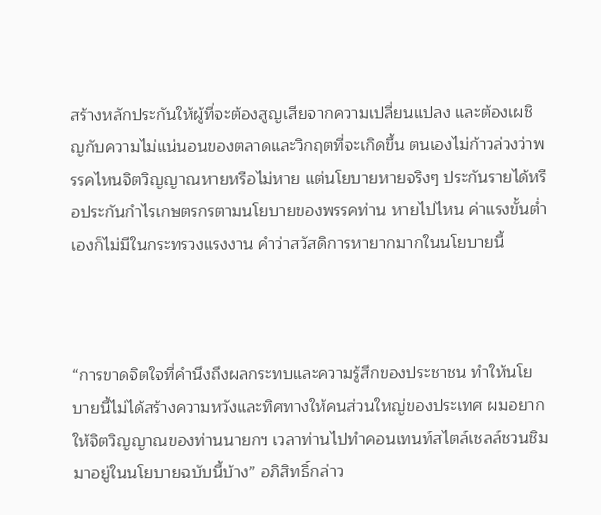สร้างหลักประกันให้ผู้ที่จะต้องสูญเสียจากความเปลี่ยนแปลง และต้องเผชิญกับความไม่แน่นอนของตลาดและวิกฤตที่จะเกิดขึ้น ตนเองไม่ก้าวล่วงว่าพรรคไหนจิตวิญญาณหายหรือไม่หาย แต่นโยบายหายจริงๆ ประกันรายได้หรือประกันกำไรเกษตรกรตามนโยบายของพรรคท่าน หายไปไหน ค่าแรงขั้นต่ำเองก็ไม่มีในกระทรวงแรงงาน คำว่าสวัสดิการหายากมากในนโยบายนี้



“การขาดจิตใจที่คำนึงถึงผลกระทบและความรู้สึกของประชาชน ทำให้นโยบายนี้ไม่ได้สร้างความหวังและทิศทางให้คนส่วนใหญ่ของประเทศ ผมอยากให้จิตวิญญาณของท่านนายกฯ เวลาท่านไปทำคอนเทนท์สไตล์เชลล์ชวนชิม มาอยู่ในนโยบายฉบับนี้บ้าง” อภิสิทธิ์กล่าว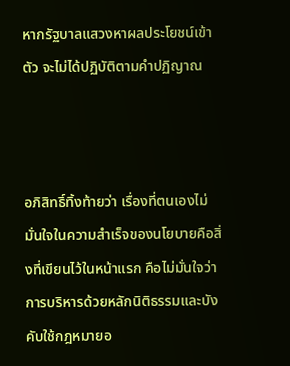หากรัฐบาลแสวงหาผลประโยชน์เข้าตัว จะไม่ได้ปฏิบัติตามคำปฏิญาณ



อภิสิทธิ์ทิ้งท้ายว่า เรื่องที่ตนเองไม่มั่นใจในความสำเร็จของนโยบายคือสิ่งที่เขียนไว้ในหน้าแรก คือไม่มั่นใจว่าการบริหารด้วยหลักนิติธรรมและบังคับใช้กฎหมายอ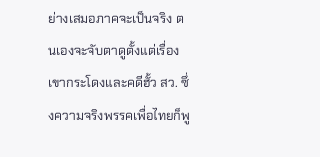ย่างเสมอภาคจะเป็นจริง ตนเองจะจับตาดูตั้งแต่เรื่องเขากระโดงและคดีฮั้ว สว. ซึ่งความจริงพรรคเพื่อไทยก็พู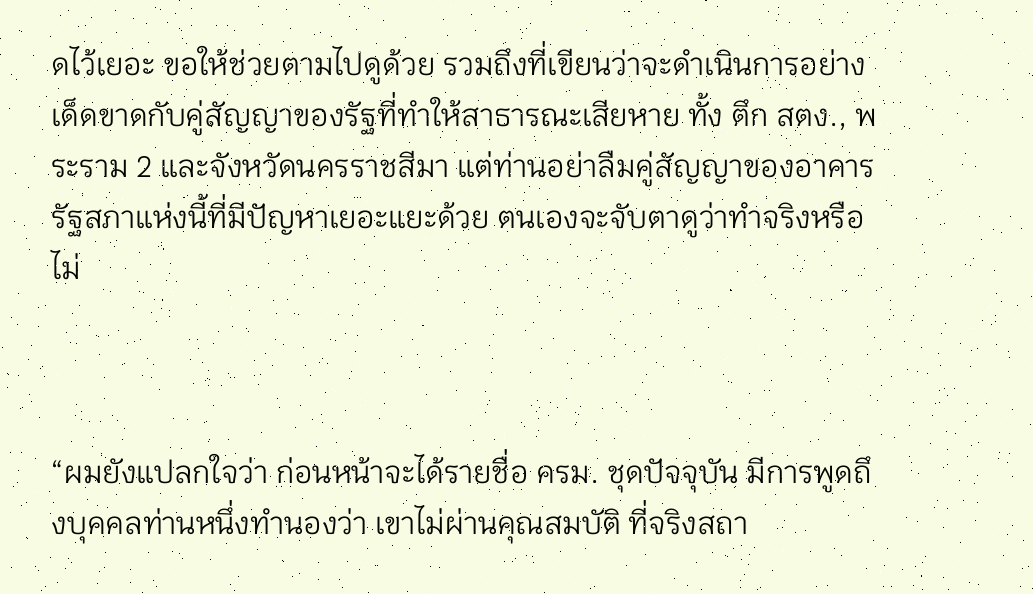ดไว้เยอะ ขอให้ช่วยตามไปดูด้วย รวมถึงที่เขียนว่าจะดำเนินการอย่างเด็ดขาดกับคู่สัญญาของรัฐที่ทำให้สาธารณะเสียหาย ทั้ง ตึก สตง., พระราม 2 และจังหวัดนครราชสีมา แต่ท่านอย่าลืมคู่สัญญาของอาคารรัฐสภาแห่งนี้ที่มีปัญหาเยอะแยะด้วย ตนเองจะจับตาดูว่าทำจริงหรือไม่



“ผมยังแปลกใจว่า ก่อนหน้าจะได้รายชื่อ ครม. ชุดปัจจุบัน มีการพูดถึงบุคคลท่านหนึ่งทำนองว่า เขาไม่ผ่านคุณสมบัติ ที่จริงสถา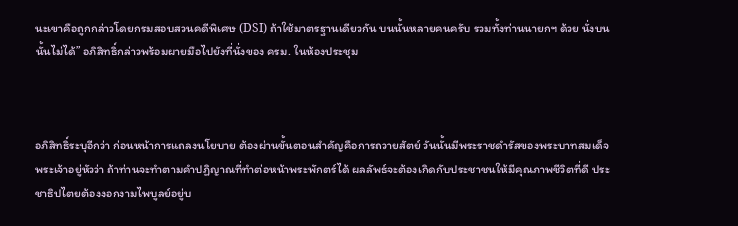นะเขาคือถูกกล่าวโดยกรมสอบสวนคดีพิเศษ (DSI) ถ้าใช้มาตรฐานเดียวกัน บนนั้นหลายคนครับ รวมทั้งท่านนายกฯ ด้วย นั่งบนนั้นไม่ได้” อภิสิทธิ์กล่าวพร้อมผายมือไปยังที่นั่งของ ครม. ในห้องประชุม



อภิสิทธิ์ระบุอีกว่า ก่อนหน้าการแถลงนโยบาย ต้องผ่านขั้นตอนสำคัญคือการถวายสัตย์ วันนั้นมีพระราชดำรัสของพระบาทสมเด็จพระเจ้าอยู่หัวว่า ถ้าท่านจะทำตามคำปฏิญาณที่ทำต่อหน้าพระพักตร์ได้ ผลลัพธ์จะต้องเกิดกับประชาชนให้มีคุณภาพชีวิตที่ดี ประชาธิปไตยต้องงอกงามไพบูลย์อยู่บ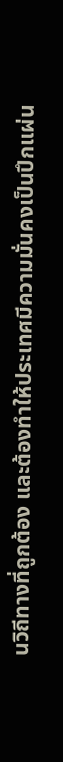นวิถีทางที่ถูกต้อง และต้องทำให้ประเทศมีความมั่นคงเป็นปึกแผ่น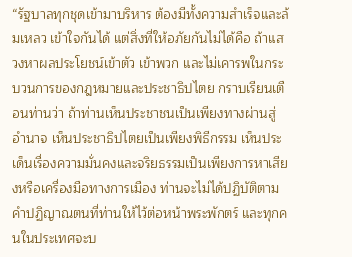“รัฐบาลทุกชุดเข้ามาบริหาร ต้องมีทั้งความสำเร็จและล้มเหลว เข้าใจกันได้ แต่สิ่งที่ให้อภัยกันไม่ได้คือ ถ้าแสวงหาผลประโยชน์เข้าตัว เข้าพวก และไม่เคารพในกระบวนการของกฎหมายและประชาธิปไตย กราบเรียนเตือนท่านว่า ถ้าท่านเห็นประชาชนเป็นเพียงทางผ่านสู่อำนาจ เห็นประชาธิปไตยเป็นเพียงพิธีกรรม เห็นประเด็นเรื่องความมั่นคงและจริยธรรมเป็นเพียงการหาเสียงหรือเครื่องมือทางการเมือง ท่านจะไม่ได้ปฏิบัติตามคำปฏิญาณตนที่ท่านให้ไว้ต่อหน้าพระพักตร์ และทุกคนในประเทศจะบ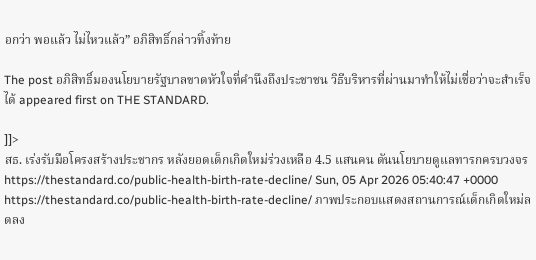อกว่า พอแล้ว ไม่ไหวแล้ว” อภิสิทธิ์กล่าวทิ้งท้าย

The post อภิสิทธิ์มองนโยบายรัฐบาลขาดหัวใจที่คำนึงถึงประชาชน วิธีบริหารที่ผ่านมาทำให้ไม่เชื่อว่าจะสำเร็จได้ appeared first on THE STANDARD.

]]>
สธ. เร่งรับมือโครงสร้างประชากร หลังยอดเด็กเกิดใหม่ร่วงเหลือ 4.5 แสนคน ดันนโยบายดูแลทารกครบวงจร https://thestandard.co/public-health-birth-rate-decline/ Sun, 05 Apr 2026 05:40:47 +0000 https://thestandard.co/public-health-birth-rate-decline/ ภาพประกอบแสดงสถานการณ์เด็กเกิดใหม่ลดลง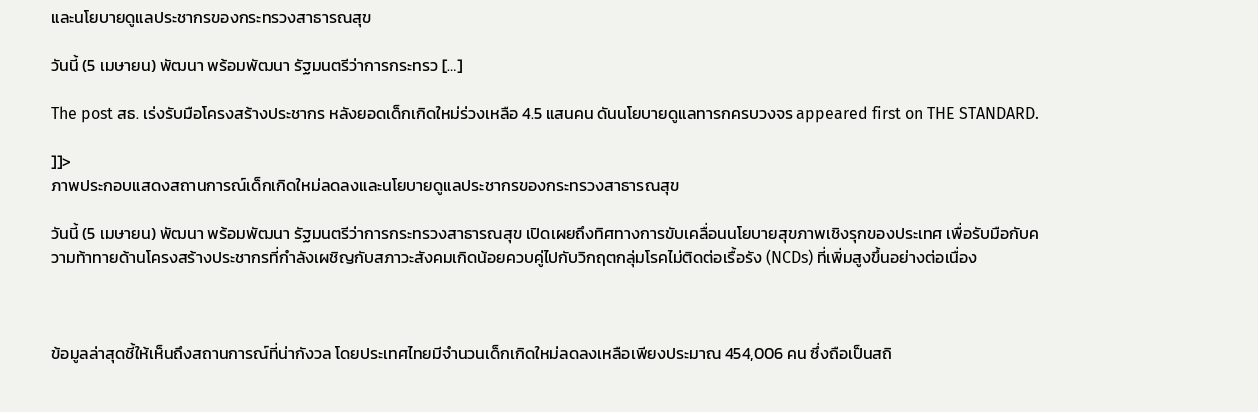และนโยบายดูแลประชากรของกระทรวงสาธารณสุข

วันนี้ (5 เมษายน) พัฒนา พร้อมพัฒนา รัฐมนตรีว่าการกระทรว […]

The post สธ. เร่งรับมือโครงสร้างประชากร หลังยอดเด็กเกิดใหม่ร่วงเหลือ 4.5 แสนคน ดันนโยบายดูแลทารกครบวงจร appeared first on THE STANDARD.

]]>
ภาพประกอบแสดงสถานการณ์เด็กเกิดใหม่ลดลงและนโยบายดูแลประชากรของกระทรวงสาธารณสุข

วันนี้ (5 เมษายน) พัฒนา พร้อมพัฒนา รัฐมนตรีว่าการกระทรวงสาธารณสุข เปิดเผยถึงทิศทางการขับเคลื่อนนโยบายสุขภาพเชิงรุกของประเทศ เพื่อรับมือกับความท้าทายด้านโครงสร้างประชากรที่กำลังเผชิญกับสภาวะสังคมเกิดน้อยควบคู่ไปกับวิกฤตกลุ่มโรคไม่ติดต่อเรื้อรัง (NCDs) ที่เพิ่มสูงขึ้นอย่างต่อเนื่อง



ข้อมูลล่าสุดชี้ให้เห็นถึงสถานการณ์ที่น่ากังวล โดยประเทศไทยมีจำนวนเด็กเกิดใหม่ลดลงเหลือเพียงประมาณ 454,006 คน ซึ่งถือเป็นสถิ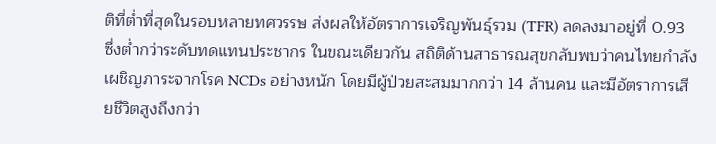ติที่ต่ำที่สุดในรอบหลายทศวรรษ ส่งผลให้อัตราการเจริญพันธุ์รวม (TFR) ลดลงมาอยู่ที่ 0.93 ซึ่งต่ำกว่าระดับทดแทนประชากร ในขณะเดียวกัน สถิติด้านสาธารณสุขกลับพบว่าคนไทยกำลังเผชิญภาระจากโรค NCDs อย่างหนัก โดยมีผู้ป่วยสะสมมากกว่า 14 ล้านคน และมีอัตราการเสียชีวิตสูงถึงกว่า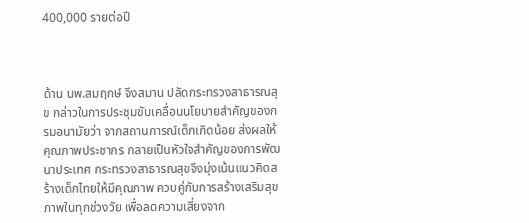400,000 รายต่อปี



ด้าน นพ.สมฤกษ์ จึงสมาน ปลัดกระทรวงสาธารณสุข กล่าวในการประชุมขับเคลื่อนนโยบายสำคัญของกรมอนามัยว่า จากสถานการณ์เด็กเกิดน้อย ส่งผลให้คุณภาพประชากร กลายเป็นหัวใจสำคัญของการพัฒนาประเทศ กระทรวงสาธารณสุขจึงมุ่งเน้นแนวคิดสร้างเด็กไทยให้มีคุณภาพ ควบคู่กับการสร้างเสริมสุขภาพในทุกช่วงวัย เพื่อลดความเสี่ยงจาก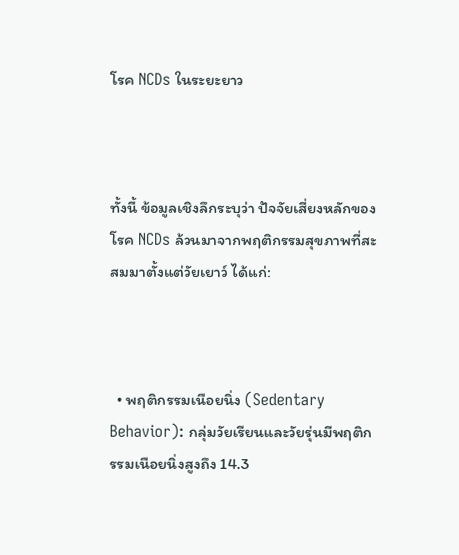โรค NCDs ในระยะยาว



ทั้งนี้ ข้อมูลเชิงลึกระบุว่า ปัจจัยเสี่ยงหลักของโรค NCDs ล้วนมาจากพฤติกรรมสุขภาพที่สะสมมาตั้งแต่วัยเยาว์ ได้แก่:



  • พฤติกรรมเนือยนิ่ง (Sedentary Behavior): กลุ่มวัยเรียนและวัยรุ่นมีพฤติกรรมเนือยนิ่งสูงถึง 14.3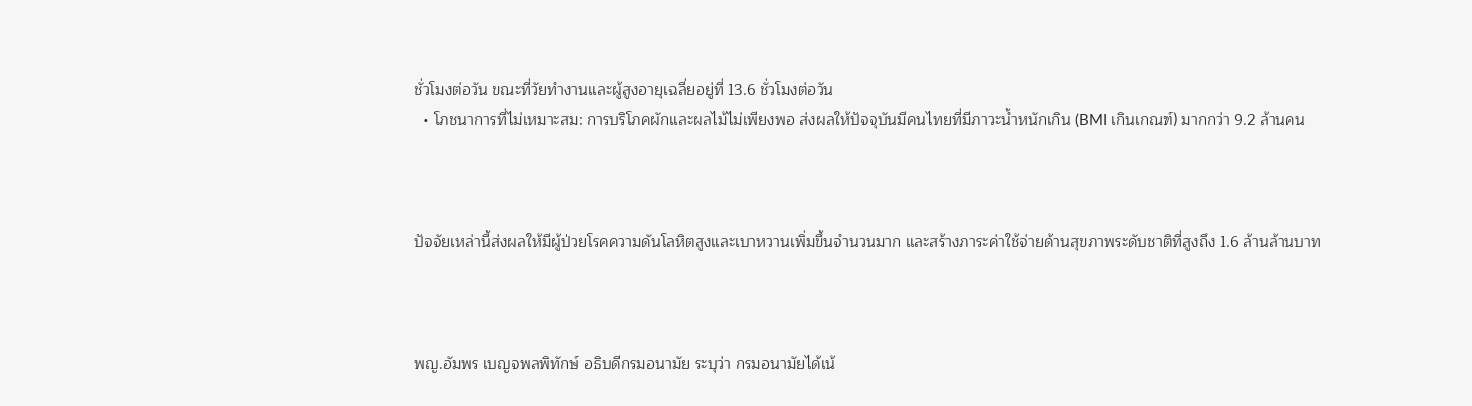ชั่วโมงต่อวัน ขณะที่วัยทำงานและผู้สูงอายุเฉลี่ยอยู่ที่ 13.6 ชั่วโมงต่อวัน
  • โภชนาการที่ไม่เหมาะสม: การบริโภคผักและผลไม้ไม่เพียงพอ ส่งผลให้ปัจจุบันมีคนไทยที่มีภาวะน้ำหนักเกิน (BMI เกินเกณฑ์) มากกว่า 9.2 ล้านคน



ปัจจัยเหล่านี้ส่งผลให้มีผู้ป่วยโรคความดันโลหิตสูงและเบาหวานเพิ่มขึ้นจำนวนมาก และสร้างภาระค่าใช้จ่ายด้านสุขภาพระดับชาติที่สูงถึง 1.6 ล้านล้านบาท



พญ.อัมพร เบญจพลพิทักษ์ อธิบดีกรมอนามัย ระบุว่า กรมอนามัยได้เน้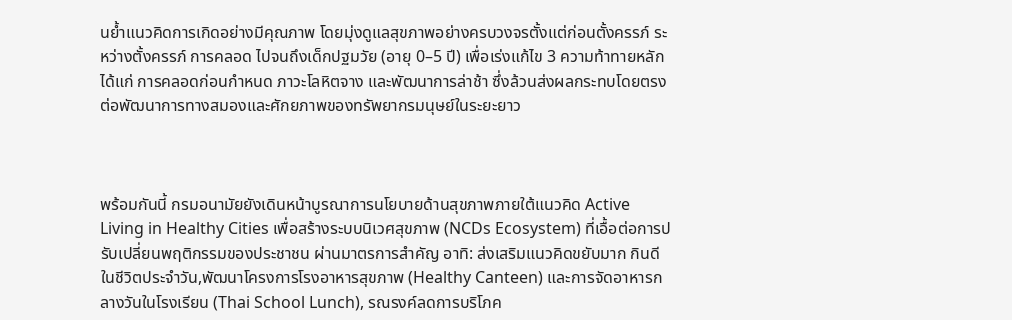นย้ำแนวคิดการเกิดอย่างมีคุณภาพ โดยมุ่งดูแลสุขภาพอย่างครบวงจรตั้งแต่ก่อนตั้งครรภ์ ระหว่างตั้งครรภ์ การคลอด ไปจนถึงเด็กปฐมวัย (อายุ 0–5 ปี) เพื่อเร่งแก้ไข 3 ความท้าทายหลัก ได้แก่ การคลอดก่อนกำหนด ภาวะโลหิตจาง และพัฒนาการล่าช้า ซึ่งล้วนส่งผลกระทบโดยตรงต่อพัฒนาการทางสมองและศักยภาพของทรัพยากรมนุษย์ในระยะยาว



พร้อมกันนี้ กรมอนามัยยังเดินหน้าบูรณาการนโยบายด้านสุขภาพภายใต้แนวคิด Active Living in Healthy Cities เพื่อสร้างระบบนิเวศสุขภาพ (NCDs Ecosystem) ที่เอื้อต่อการปรับเปลี่ยนพฤติกรรมของประชาชน ผ่านมาตรการสำคัญ อาทิ: ส่งเสริมแนวคิดขยับมาก กินดี ในชีวิตประจำวัน,พัฒนาโครงการโรงอาหารสุขภาพ (Healthy Canteen) และการจัดอาหารกลางวันในโรงเรียน (Thai School Lunch), รณรงค์ลดการบริโภค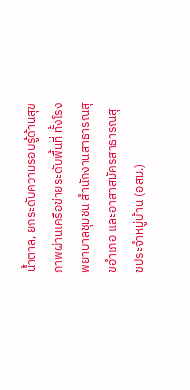น้ำตาล, ยกระดับความรอบรู้ด้านสุขภาพผ่านเครือข่ายระดับพื้นที่ ทั้งโรงพยาบาลชุมชน สำนักงานสาธารณสุขอำเภอ และอาสาสมัครสาธารณสุขประจำหมู่บ้าน (อสม.)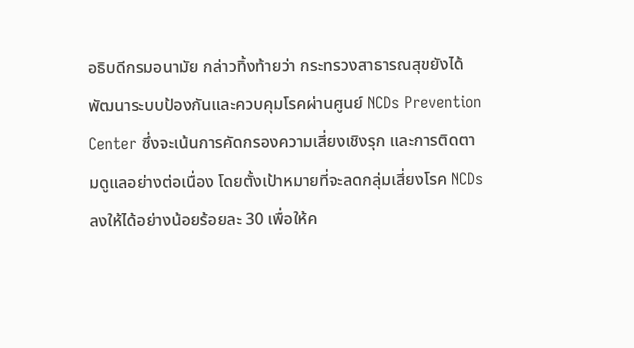อธิบดีกรมอนามัย กล่าวทิ้งท้ายว่า กระทรวงสาธารณสุขยังได้พัฒนาระบบป้องกันและควบคุมโรคผ่านศูนย์ NCDs Prevention Center ซึ่งจะเน้นการคัดกรองความเสี่ยงเชิงรุก และการติดตามดูแลอย่างต่อเนื่อง โดยตั้งเป้าหมายที่จะลดกลุ่มเสี่ยงโรค NCDs ลงให้ได้อย่างน้อยร้อยละ 30 เพื่อให้ค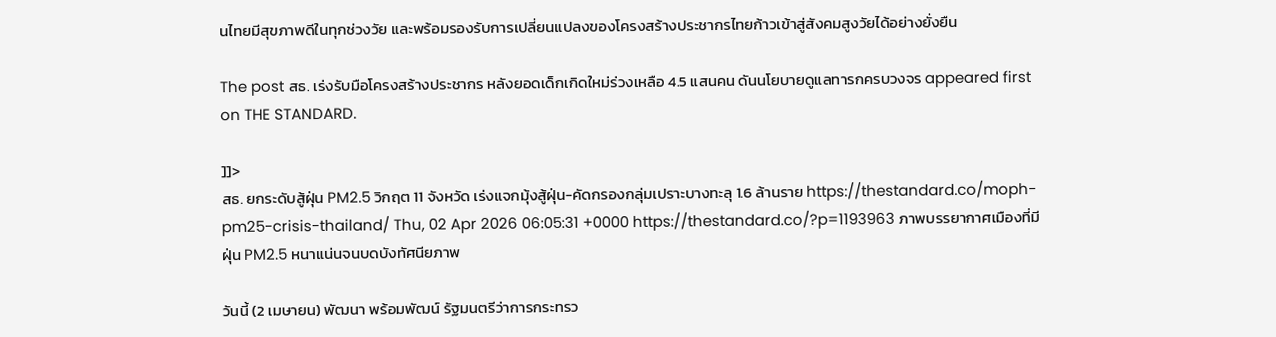นไทยมีสุขภาพดีในทุกช่วงวัย และพร้อมรองรับการเปลี่ยนแปลงของโครงสร้างประชากรไทยก้าวเข้าสู่สังคมสูงวัยได้อย่างยั่งยืน

The post สธ. เร่งรับมือโครงสร้างประชากร หลังยอดเด็กเกิดใหม่ร่วงเหลือ 4.5 แสนคน ดันนโยบายดูแลทารกครบวงจร appeared first on THE STANDARD.

]]>
สธ. ยกระดับสู้ฝุ่น PM2.5 วิกฤต 11 จังหวัด เร่งแจกมุ้งสู้ฝุ่น-คัดกรองกลุ่มเปราะบางทะลุ 1.6 ล้านราย https://thestandard.co/moph-pm25-crisis-thailand/ Thu, 02 Apr 2026 06:05:31 +0000 https://thestandard.co/?p=1193963 ภาพบรรยากาศเมืองที่มีฝุ่น PM2.5 หนาแน่นจนบดบังทัศนียภาพ

วันนี้ (2 เมษายน) พัฒนา พร้อมพัฒน์ รัฐมนตรีว่าการกระทรว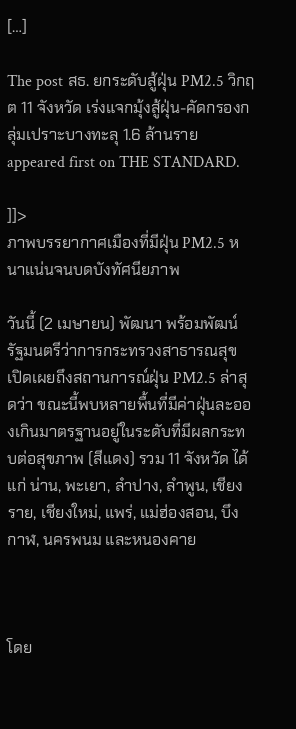[…]

The post สธ. ยกระดับสู้ฝุ่น PM2.5 วิกฤต 11 จังหวัด เร่งแจกมุ้งสู้ฝุ่น-คัดกรองกลุ่มเปราะบางทะลุ 1.6 ล้านราย appeared first on THE STANDARD.

]]>
ภาพบรรยากาศเมืองที่มีฝุ่น PM2.5 หนาแน่นจนบดบังทัศนียภาพ

วันนี้ (2 เมษายน) พัฒนา พร้อมพัฒน์ รัฐมนตรีว่าการกระทรวงสาธารณสุข เปิดเผยถึงสถานการณ์ฝุ่น PM2.5 ล่าสุดว่า ขณะนี้พบหลายพื้นที่มีค่าฝุ่นละอองเกินมาตรฐานอยู่ในระดับที่มีผลกระทบต่อสุขภาพ (สีแดง) รวม 11 จังหวัด ได้แก่ น่าน, พะเยา, ลำปาง, ลำพูน, เชียงราย, เชียงใหม่, แพร่, แม่ฮ่องสอน, บึงกาฬ, นครพนม และหนองคาย



โดย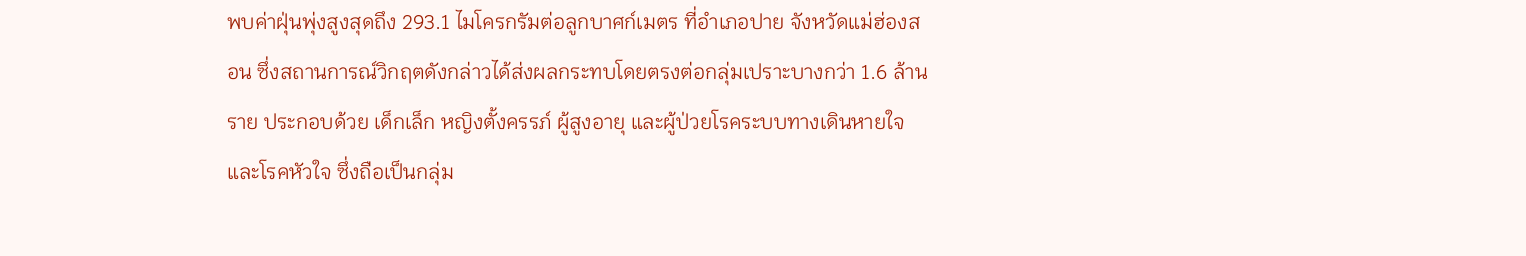พบค่าฝุ่นพุ่งสูงสุดถึง 293.1 ไมโครกรัมต่อลูกบาศก์เมตร ที่อำเภอปาย จังหวัดแม่ฮ่องสอน ซึ่งสถานการณ์วิกฤตดังกล่าวได้ส่งผลกระทบโดยตรงต่อกลุ่มเปราะบางกว่า 1.6 ล้านราย ประกอบด้วย เด็กเล็ก หญิงตั้งครรภ์ ผู้สูงอายุ และผู้ป่วยโรคระบบทางเดินหายใจและโรคหัวใจ ซึ่งถือเป็นกลุ่ม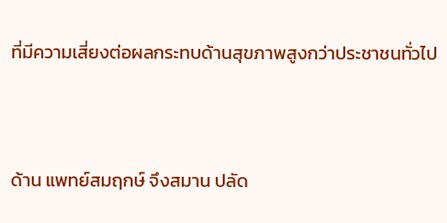ที่มีความเสี่ยงต่อผลกระทบด้านสุขภาพสูงกว่าประชาชนทั่วไป



ด้าน แพทย์สมฤกษ์ จึงสมาน ปลัด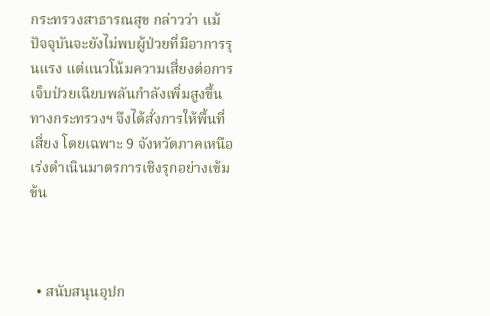กระทรวงสาธารณสุข กล่าวว่า แม้ปัจจุบันจะยังไม่พบผู้ป่วยที่มีอาการรุนแรง แต่แนวโน้มความเสี่ยงต่อการเจ็บป่วยเฉียบพลันกำลังเพิ่มสูงขึ้น ทางกระทรวงฯ จึงได้สั่งการให้พื้นที่เสี่ยง โดยเฉพาะ 9 จังหวัดภาคเหนือ เร่งดำเนินมาตรการเชิงรุกอย่างเข้มข้น



  • สนับสนุนอุปก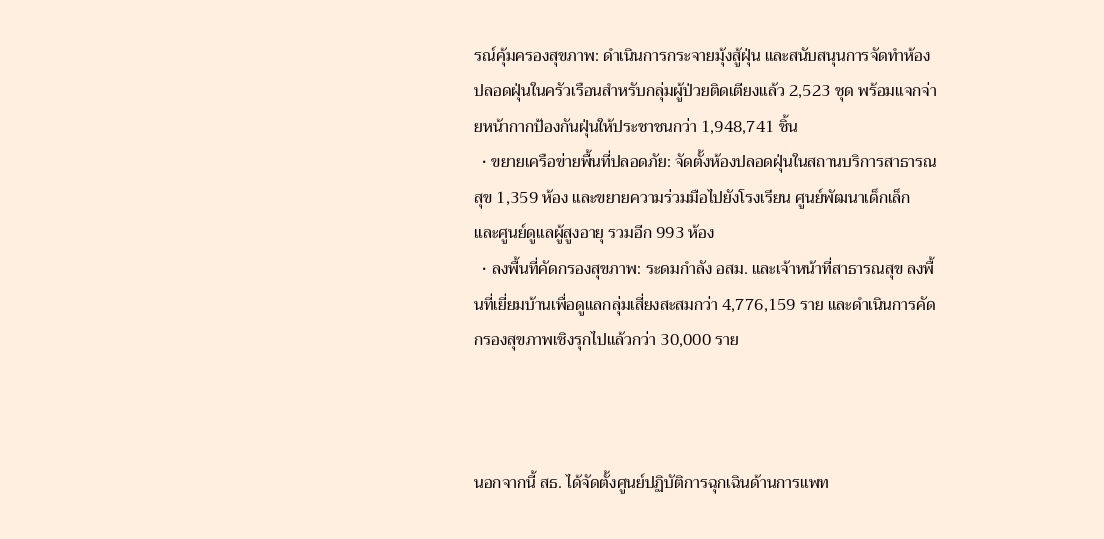รณ์คุ้มครองสุขภาพ: ดำเนินการกระจายมุ้งสู้ฝุ่น และสนับสนุนการจัดทำห้องปลอดฝุ่นในครัวเรือนสำหรับกลุ่มผู้ป่วยติดเตียงแล้ว 2,523 ชุด พร้อมแจกจ่ายหน้ากากป้องกันฝุ่นให้ประชาชนกว่า 1,948,741 ชิ้น
  • ขยายเครือข่ายพื้นที่ปลอดภัย: จัดตั้งห้องปลอดฝุ่นในสถานบริการสาธารณสุข 1,359 ห้อง และขยายความร่วมมือไปยังโรงเรียน ศูนย์พัฒนาเด็กเล็ก และศูนย์ดูแลผู้สูงอายุ รวมอีก 993 ห้อง
  • ลงพื้นที่คัดกรองสุขภาพ: ระดมกำลัง อสม. และเจ้าหน้าที่สาธารณสุข ลงพื้นที่เยี่ยมบ้านเพื่อดูแลกลุ่มเสี่ยงสะสมกว่า 4,776,159 ราย และดำเนินการคัดกรองสุขภาพเชิงรุกไปแล้วกว่า 30,000 ราย



นอกจากนี้ สธ. ได้จัดตั้งศูนย์ปฏิบัติการฉุกเฉินด้านการแพท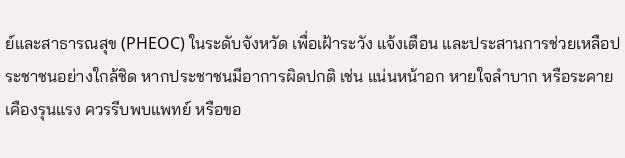ย์และสาธารณสุข (PHEOC) ในระดับจังหวัด เพื่อเฝ้าระวัง แจ้งเตือน และประสานการช่วยเหลือประชาชนอย่างใกล้ชิด หากประชาชนมีอาการผิดปกติ เช่น แน่นหน้าอก หายใจลำบาก หรือระคายเคืองรุนแรง ควรรีบพบแพทย์ หรือขอ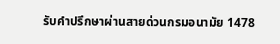รับคำปรึกษาผ่านสายด่วนกรมอนามัย 1478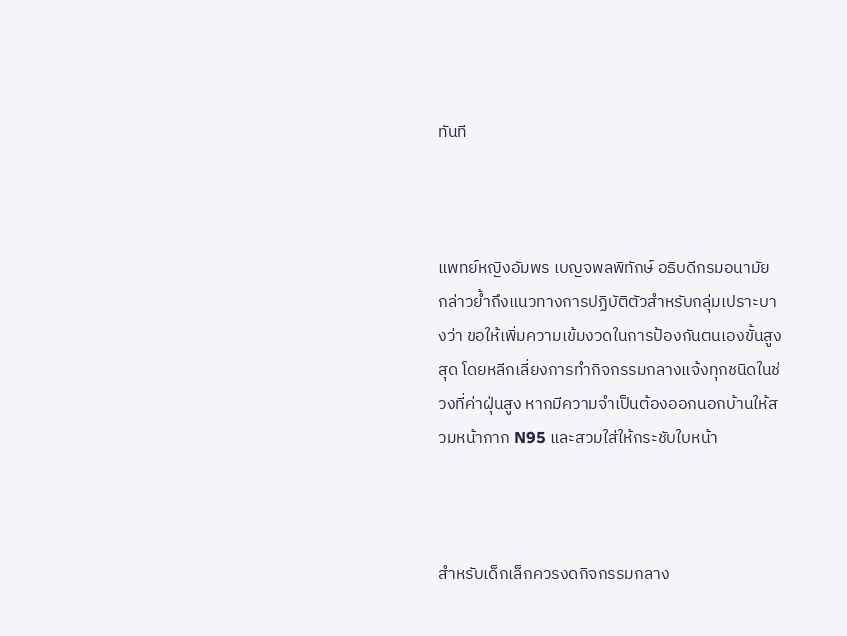ทันที



แพทย์หญิงอัมพร เบญจพลพิทักษ์ อธิบดีกรมอนามัย กล่าวย้ำถึงแนวทางการปฏิบัติตัวสำหรับกลุ่มเปราะบางว่า ขอให้เพิ่มความเข้มงวดในการป้องกันตนเองขั้นสูงสุด โดยหลีกเลี่ยงการทำกิจกรรมกลางแจ้งทุกชนิดในช่วงที่ค่าฝุ่นสูง หากมีความจำเป็นต้องออกนอกบ้านให้สวมหน้ากาก N95 และสวมใส่ให้กระชับใบหน้า



สำหรับเด็กเล็กควรงดกิจกรรมกลาง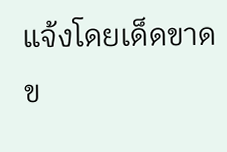แจ้งโดยเด็ดขาด ข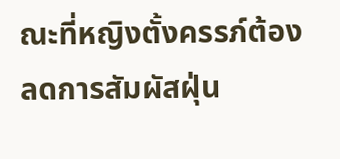ณะที่หญิงตั้งครรภ์ต้องลดการสัมผัสฝุ่น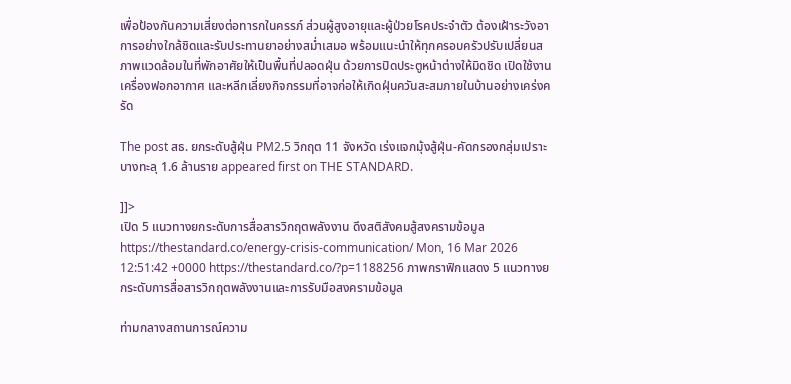เพื่อป้องกันความเสี่ยงต่อทารกในครรภ์ ส่วนผู้สูงอายุและผู้ป่วยโรคประจำตัว ต้องเฝ้าระวังอาการอย่างใกล้ชิดและรับประทานยาอย่างสม่ำเสมอ พร้อมแนะนำให้ทุกครอบครัวปรับเปลี่ยนสภาพแวดล้อมในที่พักอาศัยให้เป็นพื้นที่ปลอดฝุ่น ด้วยการปิดประตูหน้าต่างให้มิดชิด เปิดใช้งานเครื่องฟอกอากาศ และหลีกเลี่ยงกิจกรรมที่อาจก่อให้เกิดฝุ่นควันสะสมภายในบ้านอย่างเคร่งครัด

The post สธ. ยกระดับสู้ฝุ่น PM2.5 วิกฤต 11 จังหวัด เร่งแจกมุ้งสู้ฝุ่น-คัดกรองกลุ่มเปราะบางทะลุ 1.6 ล้านราย appeared first on THE STANDARD.

]]>
เปิด 5 แนวทางยกระดับการสื่อสารวิกฤตพลังงาน ดึงสติสังคมสู้สงครามข้อมูล https://thestandard.co/energy-crisis-communication/ Mon, 16 Mar 2026 12:51:42 +0000 https://thestandard.co/?p=1188256 ภาพกราฟิกแสดง 5 แนวทางยกระดับการสื่อสารวิกฤตพลังงานและการรับมือสงครามข้อมูล

ท่ามกลางสถานการณ์ความ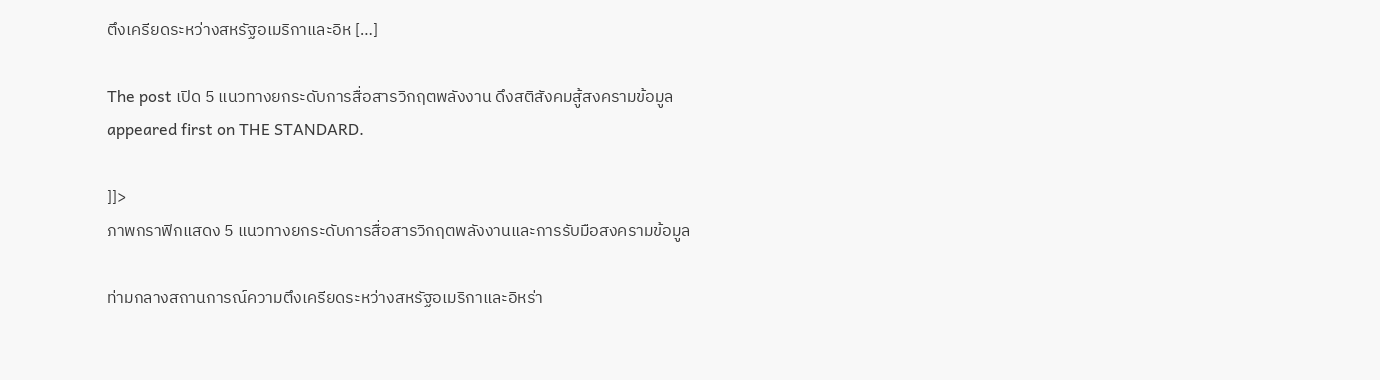ตึงเครียดระหว่างสหรัฐอเมริกาและอิห […]

The post เปิด 5 แนวทางยกระดับการสื่อสารวิกฤตพลังงาน ดึงสติสังคมสู้สงครามข้อมูล appeared first on THE STANDARD.

]]>
ภาพกราฟิกแสดง 5 แนวทางยกระดับการสื่อสารวิกฤตพลังงานและการรับมือสงครามข้อมูล

ท่ามกลางสถานการณ์ความตึงเครียดระหว่างสหรัฐอเมริกาและอิหร่า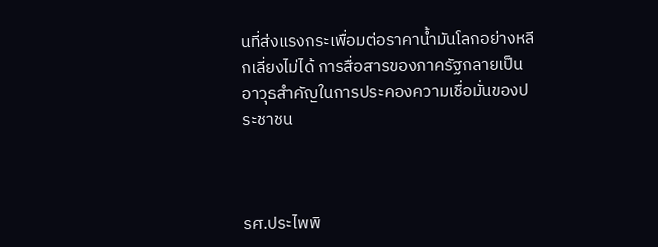นที่ส่งแรงกระเพื่อมต่อราคาน้ำมันโลกอย่างหลีกเลี่ยงไม่ได้ การสื่อสารของภาครัฐกลายเป็นอาวุธสำคัญในการประคองความเชื่อมั่นของประชาชน



รศ.ประไพพิ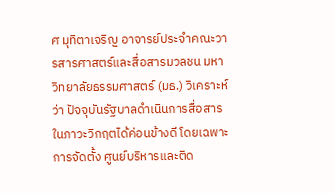ศ มุทิตาเจริญ อาจารย์ประจำคณะวารสารศาสตร์และสื่อสารมวลชน มหาวิทยาลัยธรรมศาสตร์ (มธ.) วิเคราะห์ว่า ปัจจุบันรัฐบาลดำเนินการสื่อสารในภาวะวิกฤตได้ค่อนข้างดี โดยเฉพาะการจัดตั้ง ศูนย์บริหารและติด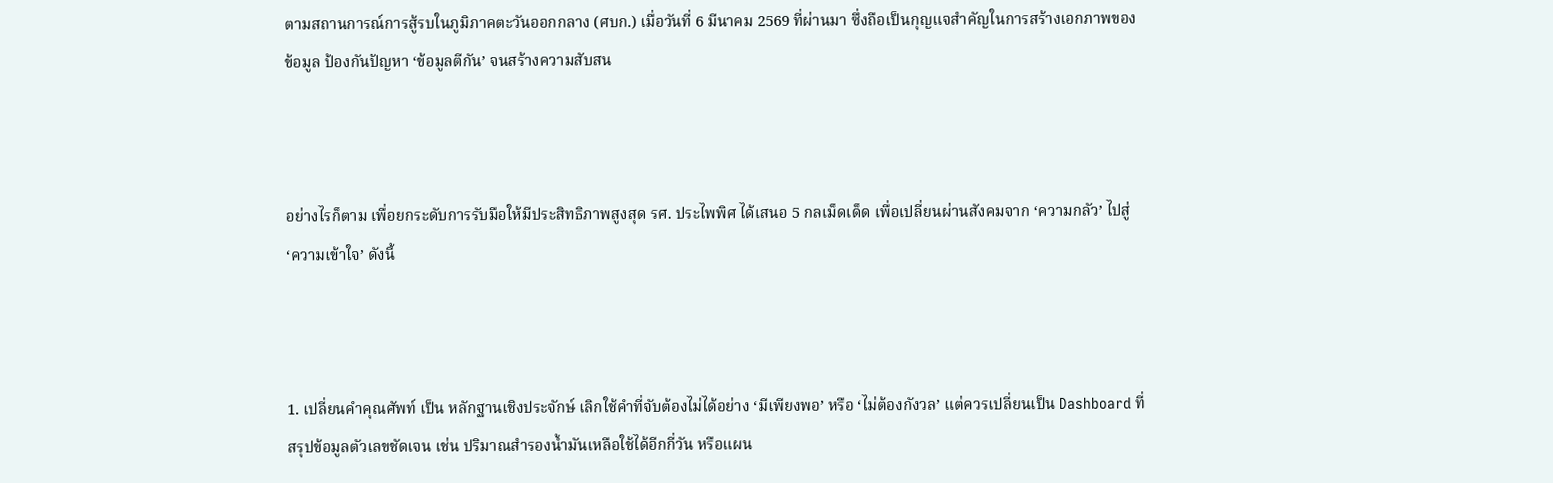ตามสถานการณ์การสู้รบในภูมิภาคตะวันออกกลาง (ศบก.) เมื่อวันที่ 6 มีนาคม 2569 ที่ผ่านมา ซึ่งถือเป็นกุญแจสำคัญในการสร้างเอกภาพของข้อมูล ป้องกันปัญหา ‘ข้อมูลตีกัน’ จนสร้างความสับสน



อย่างไรก็ตาม เพื่อยกระดับการรับมือให้มีประสิทธิภาพสูงสุด รศ. ประไพพิศ ได้เสนอ 5 กลเม็ดเด็ด เพื่อเปลี่ยนผ่านสังคมจาก ‘ความกลัว’ ไปสู่ ‘ความเข้าใจ’ ดังนี้



1. เปลี่ยนคำคุณศัพท์ เป็น หลักฐานเชิงประจักษ์ เลิกใช้คำที่จับต้องไม่ได้อย่าง ‘มีเพียงพอ’ หรือ ‘ไม่ต้องกังวล’ แต่ควรเปลี่ยนเป็น Dashboard ที่สรุปข้อมูลตัวเลขชัดเจน เช่น ปริมาณสำรองน้ำมันเหลือใช้ได้อีกกี่วัน หรือแผน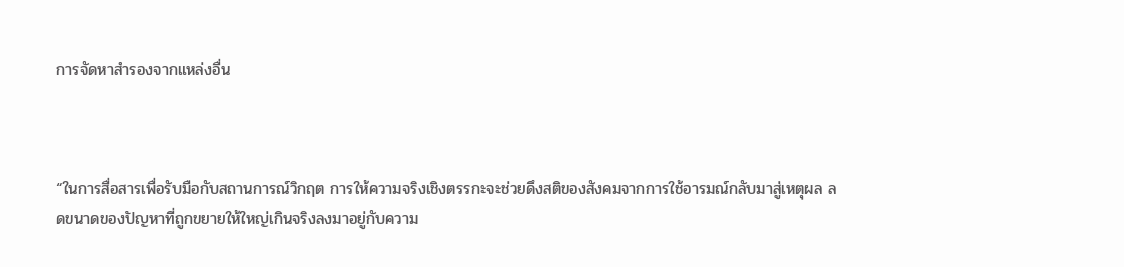การจัดหาสำรองจากแหล่งอื่น



“ในการสื่อสารเพื่อรับมือกับสถานการณ์วิกฤต การให้ความจริงเชิงตรรกะจะช่วยดึงสติของสังคมจากการใช้อารมณ์กลับมาสู่เหตุผล ลดขนาดของปัญหาที่ถูกขยายให้ใหญ่เกินจริงลงมาอยู่กับความ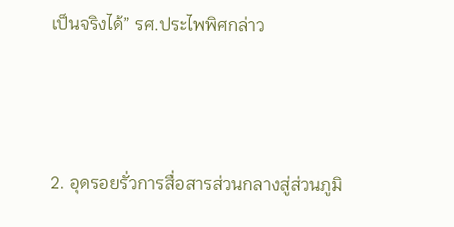เป็นจริงได้” รศ.ประไพพิศกล่าว



2. อุดรอยรั่วการสื่อสารส่วนกลางสู่ส่วนภูมิ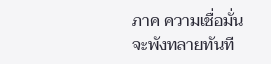ภาค ความเชื่อมั่นจะพังทลายทันที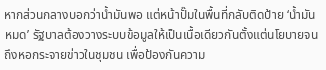หากส่วนกลางบอกว่าน้ำมันพอ แต่หน้าปั๊มในพื้นที่กลับติดป้าย ‘น้ำมันหมด’ รัฐบาลต้องวางระบบข้อมูลให้เป็นเนื้อเดียวกันตั้งแต่นโยบายจนถึงหอกระจายข่าวในชุมชน เพื่อป้องกันความ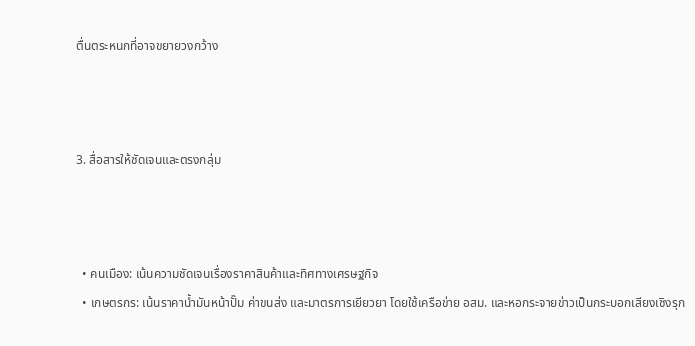ตื่นตระหนกที่อาจขยายวงกว้าง



3. สื่อสารให้ชัดเจนและตรงกลุ่ม



  • คนเมือง: เน้นความชัดเจนเรื่องราคาสินค้าและทิศทางเศรษฐกิจ
  • เกษตรกร: เน้นราคาน้ำมันหน้าปั๊ม ค่าขนส่ง และมาตรการเยียวยา โดยใช้เครือข่าย อสม. และหอกระจายข่าวเป็นกระบอกเสียงเชิงรุก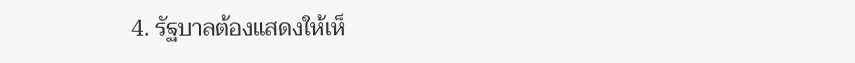4. รัฐบาลต้องแสดงให้เห็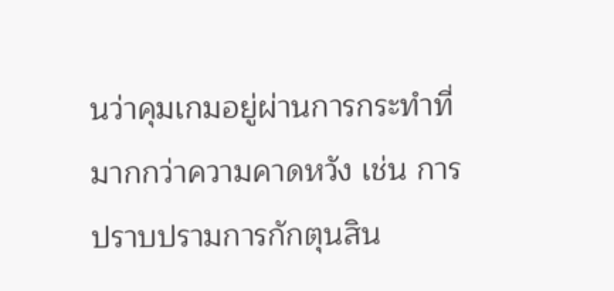นว่าคุมเกมอยู่ผ่านการกระทำที่มากกว่าความคาดหวัง เช่น การปราบปรามการกักตุนสิน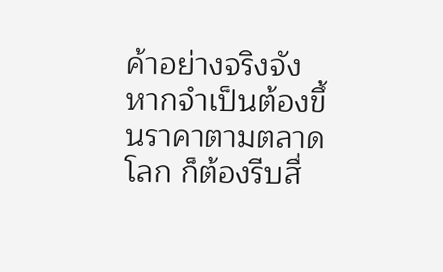ค้าอย่างจริงจัง หากจำเป็นต้องขึ้นราคาตามตลาดโลก ก็ต้องรีบสื่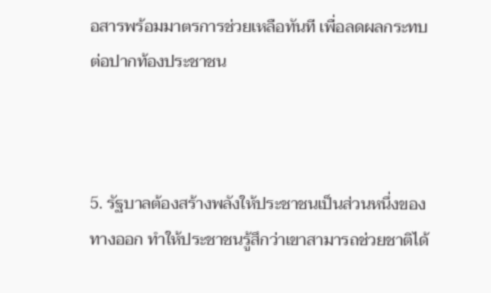อสารพร้อมมาตรการช่วยเหลือทันที เพื่อลดผลกระทบต่อปากท้องประชาชน



5. รัฐบาลต้องสร้างพลังให้ประชาชนเป็นส่วนหนึ่งของทางออก ทำให้ประชาชนรู้สึกว่าเขาสามารถช่วยชาติได้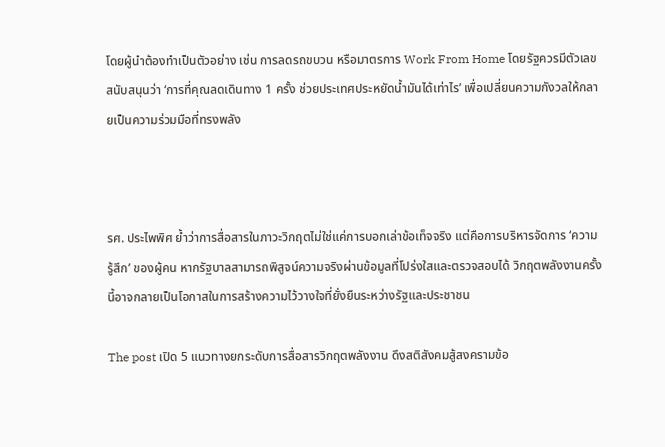โดยผู้นำต้องทำเป็นตัวอย่าง เช่น การลดรถขบวน หรือมาตรการ Work From Home โดยรัฐควรมีตัวเลขสนับสนุนว่า ‘การที่คุณลดเดินทาง 1 ครั้ง ช่วยประเทศประหยัดน้ำมันได้เท่าไร’ เพื่อเปลี่ยนความกังวลให้กลายเป็นความร่วมมือที่ทรงพลัง



รศ. ประไพพิศ ย้ำว่าการสื่อสารในภาวะวิกฤตไม่ใช่แค่การบอกเล่าข้อเท็จจริง แต่คือการบริหารจัดการ ‘ความรู้สึก’ ของผู้คน หากรัฐบาลสามารถพิสูจน์ความจริงผ่านข้อมูลที่โปร่งใสและตรวจสอบได้ วิกฤตพลังงานครั้งนี้อาจกลายเป็นโอกาสในการสร้างความไว้วางใจที่ยั่งยืนระหว่างรัฐและประชาชน

The post เปิด 5 แนวทางยกระดับการสื่อสารวิกฤตพลังงาน ดึงสติสังคมสู้สงครามข้อ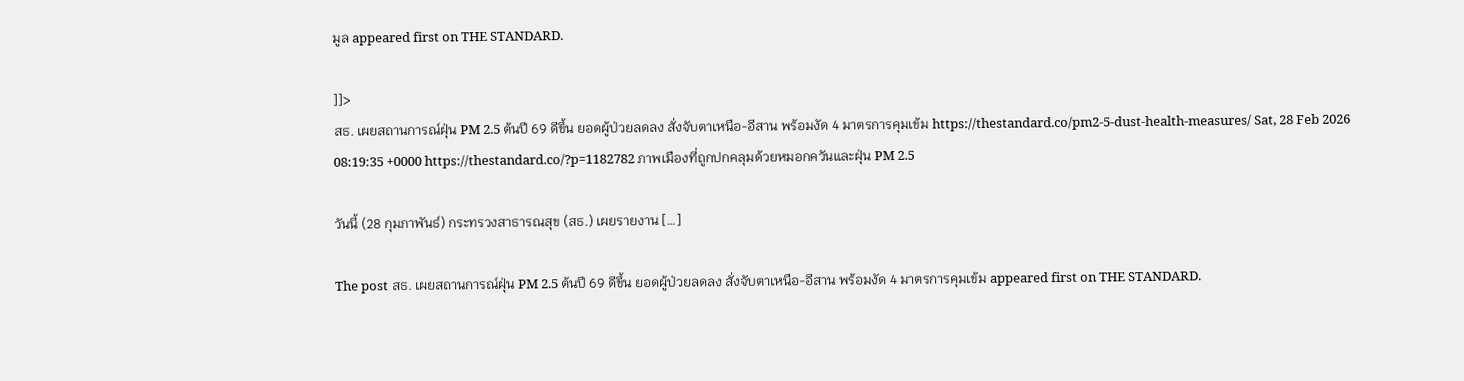มูล appeared first on THE STANDARD.

]]>
สธ. เผยสถานการณ์ฝุ่น PM 2.5 ต้นปี 69 ดีขึ้น ยอดผู้ป่วยลดลง สั่งจับตาเหนือ-อีสาน พร้อมงัด 4 มาตรการคุมเข้ม https://thestandard.co/pm2-5-dust-health-measures/ Sat, 28 Feb 2026 08:19:35 +0000 https://thestandard.co/?p=1182782 ภาพเมืองที่ถูกปกคลุมด้วยหมอกควันและฝุ่น PM 2.5

วันนี้ (28 กุมภาพันธ์) กระทรวงสาธารณสุข (สธ.) เผยรายงาน […]

The post สธ. เผยสถานการณ์ฝุ่น PM 2.5 ต้นปี 69 ดีขึ้น ยอดผู้ป่วยลดลง สั่งจับตาเหนือ-อีสาน พร้อมงัด 4 มาตรการคุมเข้ม appeared first on THE STANDARD.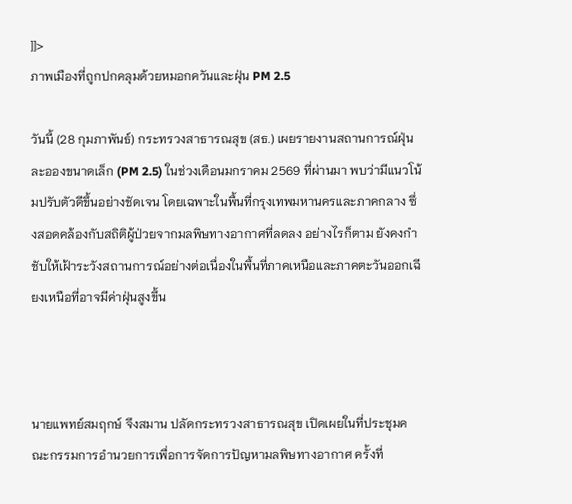]]>
ภาพเมืองที่ถูกปกคลุมด้วยหมอกควันและฝุ่น PM 2.5

วันนี้ (28 กุมภาพันธ์) กระทรวงสาธารณสุข (สธ.) เผยรายงานสถานการณ์ฝุ่นละอองขนาดเล็ก (PM 2.5) ในช่วงเดือนมกราคม 2569 ที่ผ่านมา พบว่ามีแนวโน้มปรับตัวดีขึ้นอย่างชัดเจน โดยเฉพาะในพื้นที่กรุงเทพมหานครและภาคกลาง ซึ่งสอดคล้องกับสถิติผู้ป่วยจากมลพิษทางอากาศที่ลดลง อย่างไรก็ตาม ยังคงกำชับให้เฝ้าระวังสถานการณ์อย่างต่อเนื่องในพื้นที่ภาคเหนือและภาคตะวันออกเฉียงเหนือที่อาจมีค่าฝุ่นสูงขึ้น



นายแพทย์สมฤกษ์ จึงสมาน ปลัดกระทรวงสาธารณสุข เปิดเผยในที่ประชุมคณะกรรมการอำนวยการเพื่อการจัดการปัญหามลพิษทางอากาศ ครั้งที่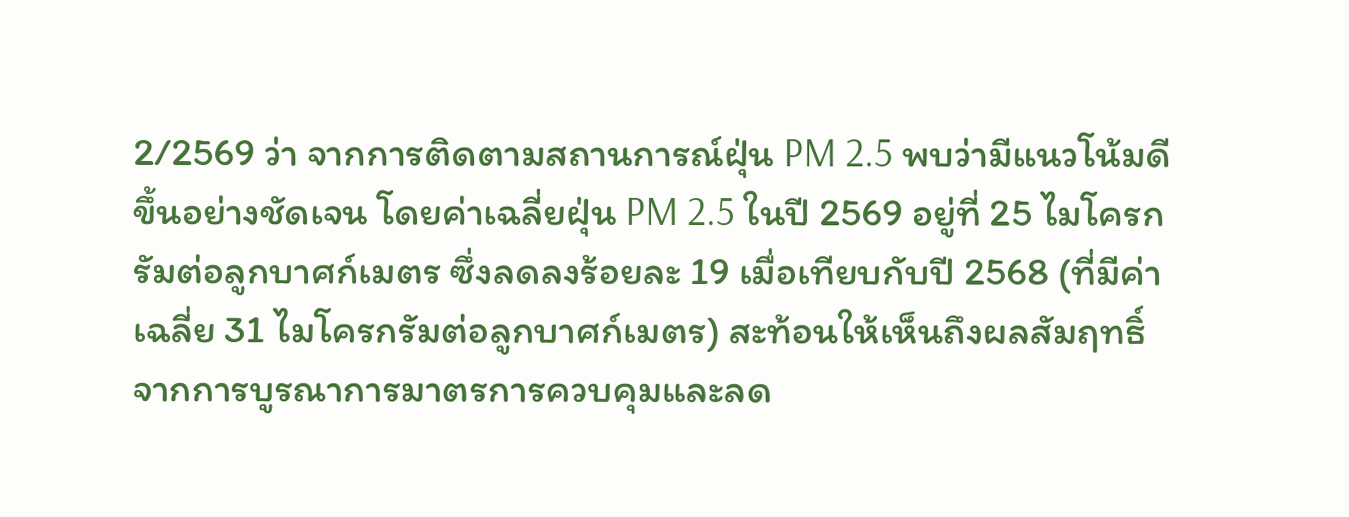2/2569 ว่า จากการติดตามสถานการณ์ฝุ่น PM 2.5 พบว่ามีแนวโน้มดีขึ้นอย่างชัดเจน โดยค่าเฉลี่ยฝุ่น PM 2.5 ในปี 2569 อยู่ที่ 25 ไมโครกรัมต่อลูกบาศก์เมตร ซึ่งลดลงร้อยละ 19 เมื่อเทียบกับปี 2568 (ที่มีค่าเฉลี่ย 31 ไมโครกรัมต่อลูกบาศก์เมตร) สะท้อนให้เห็นถึงผลสัมฤทธิ์จากการบูรณาการมาตรการควบคุมและลด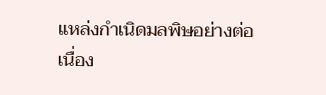แหล่งกำเนิดมลพิษอย่างต่อเนื่อง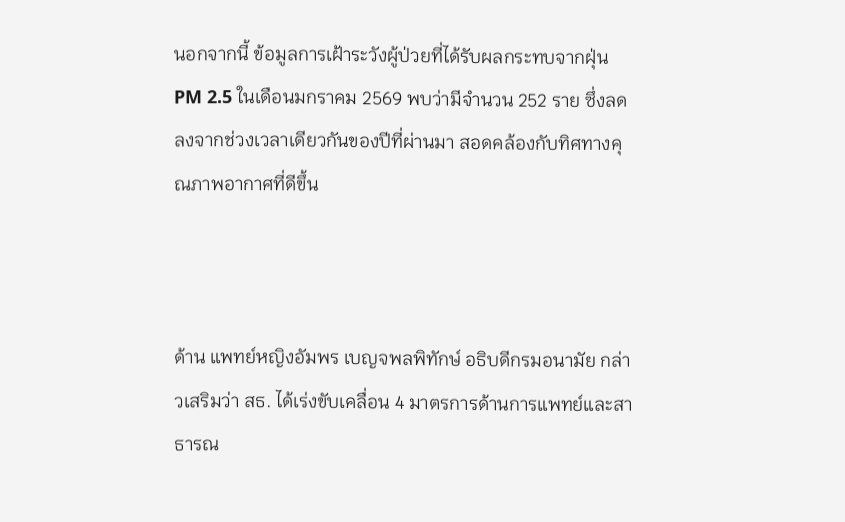นอกจากนี้ ข้อมูลการเฝ้าระวังผู้ป่วยที่ได้รับผลกระทบจากฝุ่น PM 2.5 ในเดือนมกราคม 2569 พบว่ามีจำนวน 252 ราย ซึ่งลดลงจากช่วงเวลาเดียวกันของปีที่ผ่านมา สอดคล้องกับทิศทางคุณภาพอากาศที่ดีขึ้น



ด้าน แพทย์หญิงอัมพร เบญจพลพิทักษ์ อธิบดีกรมอนามัย กล่าวเสริมว่า สธ. ได้เร่งขับเคลื่อน 4 มาตรการด้านการแพทย์และสาธารณ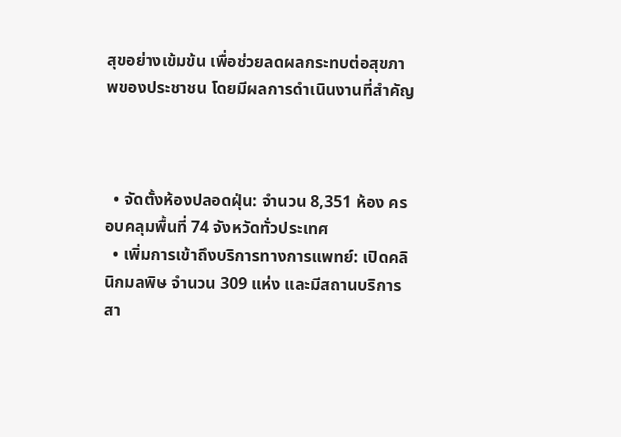สุขอย่างเข้มข้น เพื่อช่วยลดผลกระทบต่อสุขภาพของประชาชน โดยมีผลการดำเนินงานที่สำคัญ



  • จัดตั้งห้องปลอดฝุ่น: จำนวน 8,351 ห้อง ครอบคลุมพื้นที่ 74 จังหวัดทั่วประเทศ
  • เพิ่มการเข้าถึงบริการทางการแพทย์: เปิดคลินิกมลพิษ จำนวน 309 แห่ง และมีสถานบริการสา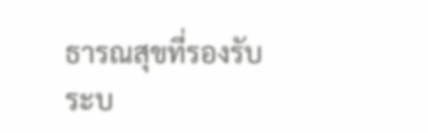ธารณสุขที่รองรับระบ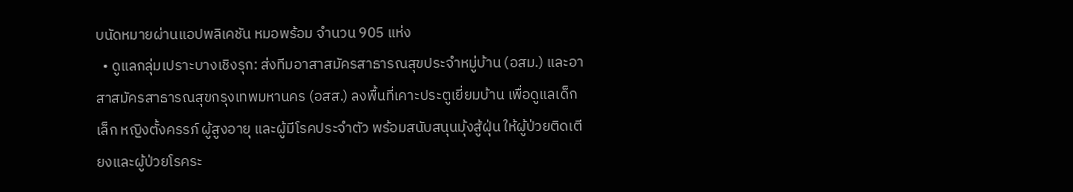บนัดหมายผ่านแอปพลิเคชัน หมอพร้อม จำนวน 905 แห่ง
  • ดูแลกลุ่มเปราะบางเชิงรุก: ส่งทีมอาสาสมัครสาธารณสุขประจำหมู่บ้าน (อสม.) และอาสาสมัครสาธารณสุขกรุงเทพมหานคร (อสส.) ลงพื้นที่เคาะประตูเยี่ยมบ้าน เพื่อดูแลเด็กเล็ก หญิงตั้งครรภ์ ผู้สูงอายุ และผู้มีโรคประจำตัว พร้อมสนับสนุนมุ้งสู้ฝุ่น ให้ผู้ป่วยติดเตียงและผู้ป่วยโรคระ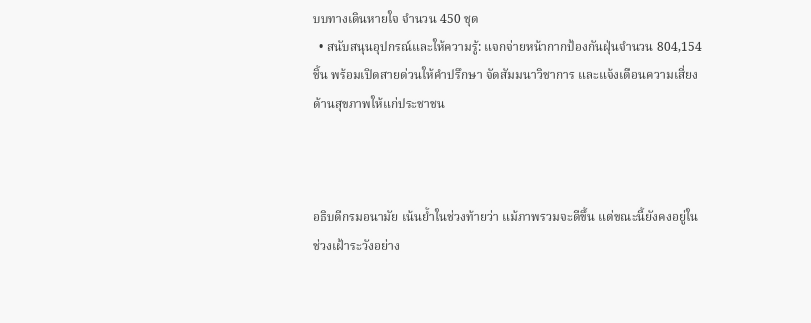บบทางเดินหายใจ จำนวน 450 ชุด
  • สนับสนุนอุปกรณ์และให้ความรู้: แจกจ่ายหน้ากากป้องกันฝุ่นจำนวน 804,154 ชิ้น พร้อมเปิดสายด่วนให้คำปรึกษา จัดสัมมนาวิชาการ และแจ้งเตือนความเสี่ยงด้านสุขภาพให้แก่ประชาชน



อธิบดีกรมอนามัย เน้นย้ำในช่วงท้ายว่า แม้ภาพรวมจะดีขึ้น แต่ขณะนี้ยังคงอยู่ในช่วงเฝ้าระวังอย่าง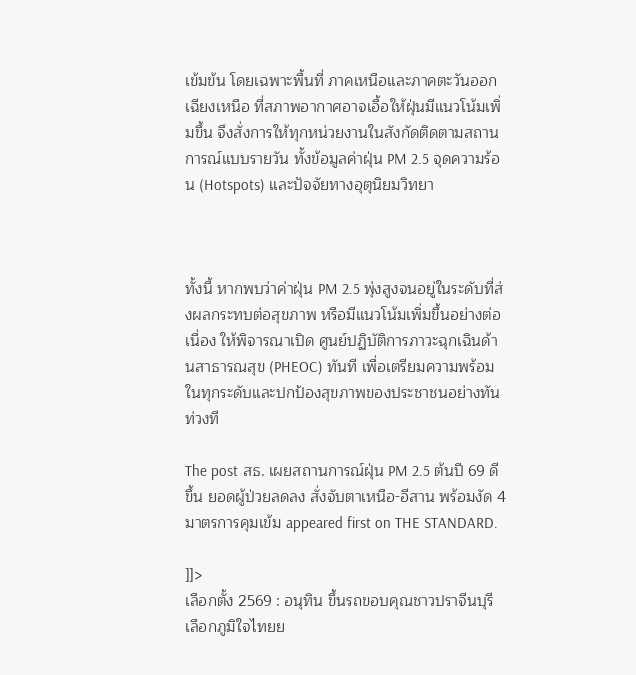เข้มข้น โดยเฉพาะพื้นที่ ภาคเหนือและภาคตะวันออกเฉียงเหนือ ที่สภาพอากาศอาจเอื้อให้ฝุ่นมีแนวโน้มเพิ่มขึ้น จึงสั่งการให้ทุกหน่วยงานในสังกัดติดตามสถานการณ์แบบรายวัน ทั้งข้อมูลค่าฝุ่น PM 2.5 จุดความร้อน (Hotspots) และปัจจัยทางอุตุนิยมวิทยา



ทั้งนี้ หากพบว่าค่าฝุ่น PM 2.5 พุ่งสูงจนอยู่ในระดับที่ส่งผลกระทบต่อสุขภาพ หรือมีแนวโน้มเพิ่มขึ้นอย่างต่อเนื่อง ให้พิจารณาเปิด ศูนย์ปฏิบัติการภาวะฉุกเฉินด้านสาธารณสุข (PHEOC) ทันที เพื่อเตรียมความพร้อมในทุกระดับและปกป้องสุขภาพของประชาชนอย่างทันท่วงที

The post สธ. เผยสถานการณ์ฝุ่น PM 2.5 ต้นปี 69 ดีขึ้น ยอดผู้ป่วยลดลง สั่งจับตาเหนือ-อีสาน พร้อมงัด 4 มาตรการคุมเข้ม appeared first on THE STANDARD.

]]>
เลือกตั้ง 2569 : อนุทิน ขึ้นรถขอบคุณชาวปราจีนบุรี เลือกภูมิใจไทยย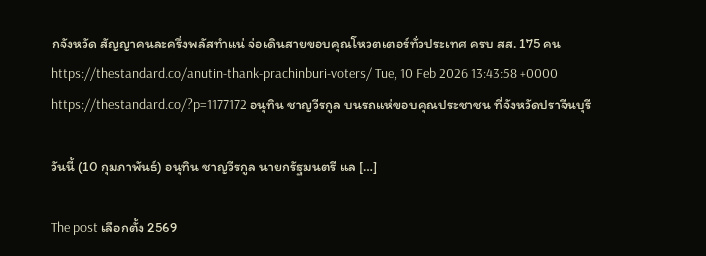กจังหวัด สัญญาคนละครึ่งพลัสทำแน่ จ่อเดินสายขอบคุณโหวตเตอร์ทั่วประเทศ ครบ สส. 175 คน https://thestandard.co/anutin-thank-prachinburi-voters/ Tue, 10 Feb 2026 13:43:58 +0000 https://thestandard.co/?p=1177172 อนุทิน ชาญวีรกูล บนรถแห่ขอบคุณประชาชน ที่จังหวัดปราจีนบุรี

วันนี้ (10 กุมภาพันธ์) อนุทิน ชาญวีรกูล นายกรัฐมนตรี แล […]

The post เลือกตั้ง 2569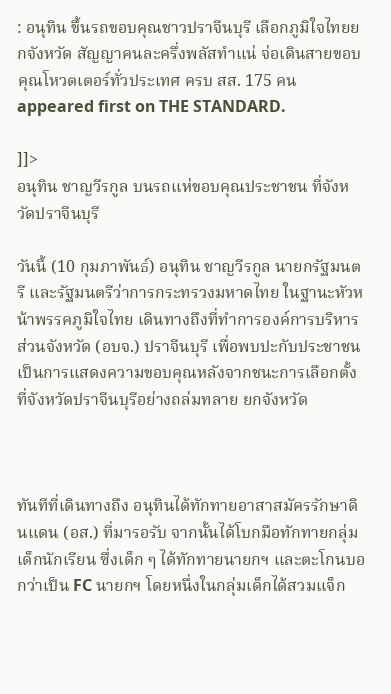: อนุทิน ขึ้นรถขอบคุณชาวปราจีนบุรี เลือกภูมิใจไทยยกจังหวัด สัญญาคนละครึ่งพลัสทำแน่ จ่อเดินสายขอบคุณโหวตเตอร์ทั่วประเทศ ครบ สส. 175 คน appeared first on THE STANDARD.

]]>
อนุทิน ชาญวีรกูล บนรถแห่ขอบคุณประชาชน ที่จังหวัดปราจีนบุรี

วันนี้ (10 กุมภาพันธ์) อนุทิน ชาญวีรกูล นายกรัฐมนตรี และรัฐมนตรีว่าการกระทรวงมหาดไทย ในฐานะหัวหน้าพรรคภูมิใจไทย เดินทางถึงที่ทำการองค์การบริหารส่วนจังหวัด (อบจ.) ปราจีนบุรี เพื่อพบปะกับประชาชน เป็นการแสดงความขอบคุณหลังจากชนะการเลือกตั้งที่จังหวัดปราจีนบุรีอย่างถล่มทลาย ยกจังหวัด



ทันทีที่เดินทางถึง อนุทินได้ทักทายอาสาสมัครรักษาดินแดน (อส.) ที่มารอรับ จากนั้นได้โบกมือทักทายกลุ่มเด็กนักเรียน ซึ่งเด็ก ๆ ได้ทักทายนายกฯ และตะโกนบอกว่าเป็น FC นายกฯ โดยหนึ่งในกลุ่มเด็กได้สวมแจ็ก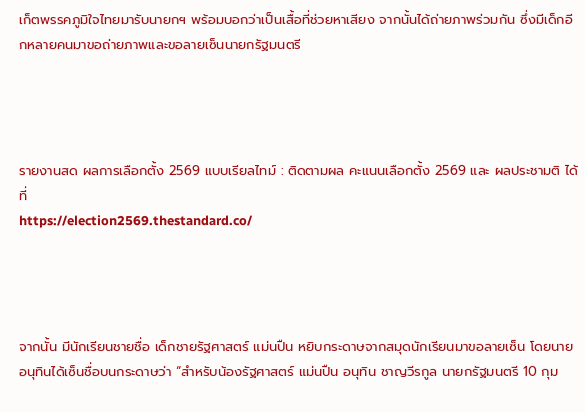เก็ตพรรคภูมิใจไทยมารับนายกฯ พร้อมบอกว่าเป็นเสื้อที่ช่วยหาเสียง จากนั้นได้ถ่ายภาพร่วมกัน ซึ่งมีเด็กอีกหลายคนมาขอถ่ายภาพและขอลายเซ็นนายกรัฐมนตรี




รายงานสด ผลการเลือกตั้ง 2569 แบบเรียลไทม์ : ติดตามผล คะแนนเลือกตั้ง 2569 และ ผลประชามติ ได้ที่
https://election2569.thestandard.co/




จากนั้น มีนักเรียนชายชื่อ เด็กชายรัฐศาสตร์ แม่นปืน หยิบกระดาษจากสมุดนักเรียนมาขอลายเซ็น โดยนายอนุทินได้เซ็นชื่อบนกระดาษว่า “สำหรับน้องรัฐศาสตร์ แม่นปืน อนุทิน ชาญวีรกูล นายกรัฐมนตรี 10 กุม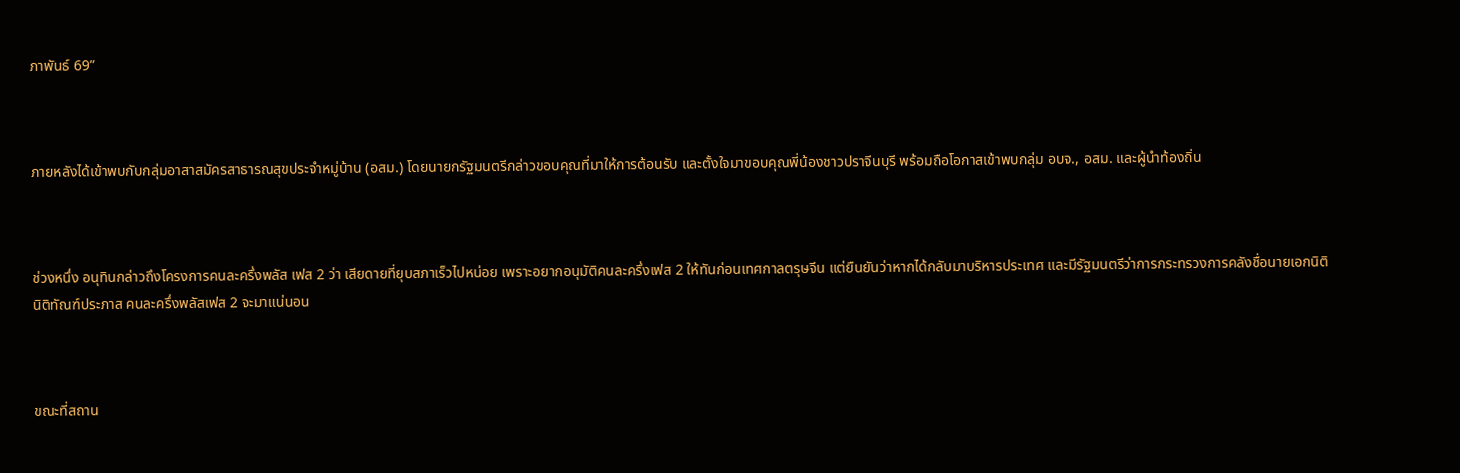ภาพันธ์ 69”



ภายหลังได้เข้าพบกับกลุ่มอาสาสมัครสาธารณสุขประจำหมู่บ้าน (อสม.) โดยนายกรัฐมนตรีกล่าวขอบคุณที่มาให้การต้อนรับ และตั้งใจมาขอบคุณพี่น้องชาวปราจีนบุรี พร้อมถือโอกาสเข้าพบกลุ่ม อบจ., อสม. และผู้นำท้องถิ่น



ช่วงหนึ่ง อนุทินกล่าวถึงโครงการคนละครึ่งพลัส เฟส 2 ว่า เสียดายที่ยุบสภาเร็วไปหน่อย เพราะอยากอนุมัติคนละครึ่งเฟส 2 ให้ทันก่อนเทศกาลตรุษจีน แต่ยืนยันว่าหากได้กลับมาบริหารประเทศ และมีรัฐมนตรีว่าการกระทรวงการคลังชื่อนายเอกนิติ นิติทัณฑ์ประภาส คนละครึ่งพลัสเฟส 2 จะมาแน่นอน



ขณะที่สถาน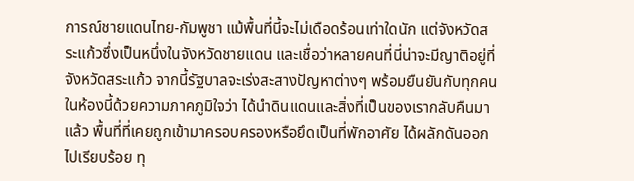การณ์ชายแดนไทย-กัมพูชา แม้พื้นที่นี้จะไม่เดือดร้อนเท่าใดนัก แต่จังหวัดสระแก้วซึ่งเป็นหนึ่งในจังหวัดชายแดน และเชื่อว่าหลายคนที่นี่น่าจะมีญาติอยู่ที่จังหวัดสระแก้ว จากนี้รัฐบาลจะเร่งสะสางปัญหาต่างๆ พร้อมยืนยันกับทุกคนในห้องนี้ด้วยความภาคภูมิใจว่า ได้นำดินแดนและสิ่งที่เป็นของเรากลับคืนมาแล้ว พื้นที่ที่เคยถูกเข้ามาครอบครองหรือยึดเป็นที่พักอาศัย ได้ผลักดันออกไปเรียบร้อย ทุ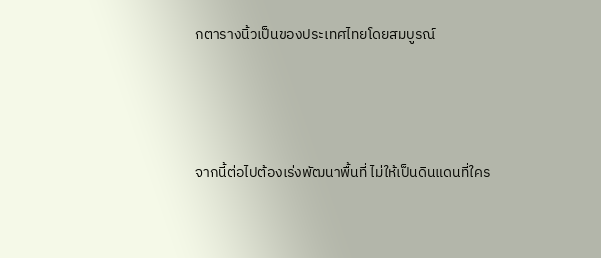กตารางนิ้วเป็นของประเทศไทยโดยสมบูรณ์



จากนี้ต่อไปต้องเร่งพัฒนาพื้นที่ ไม่ให้เป็นดินแดนที่ใคร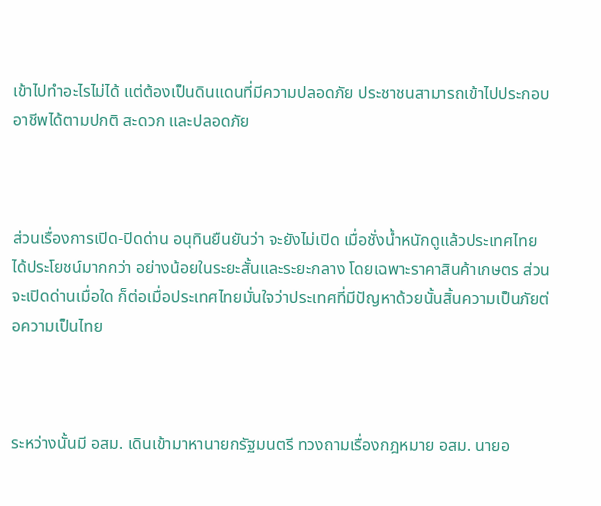เข้าไปทำอะไรไม่ได้ แต่ต้องเป็นดินแดนที่มีความปลอดภัย ประชาชนสามารถเข้าไปประกอบอาชีพได้ตามปกติ สะดวก และปลอดภัย



ส่วนเรื่องการเปิด-ปิดด่าน อนุทินยืนยันว่า จะยังไม่เปิด เมื่อชั่งน้ำหนักดูแล้วประเทศไทยได้ประโยชน์มากกว่า อย่างน้อยในระยะสั้นและระยะกลาง โดยเฉพาะราคาสินค้าเกษตร ส่วนจะเปิดด่านเมื่อใด ก็ต่อเมื่อประเทศไทยมั่นใจว่าประเทศที่มีปัญหาด้วยนั้นสิ้นความเป็นภัยต่อความเป็นไทย



ระหว่างนั้นมี อสม. เดินเข้ามาหานายกรัฐมนตรี ทวงถามเรื่องกฎหมาย อสม. นายอ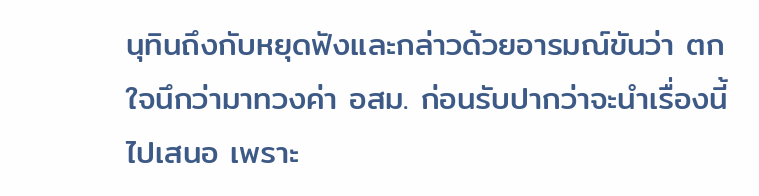นุทินถึงกับหยุดฟังและกล่าวด้วยอารมณ์ขันว่า ตกใจนึกว่ามาทวงค่า อสม. ก่อนรับปากว่าจะนำเรื่องนี้ไปเสนอ เพราะ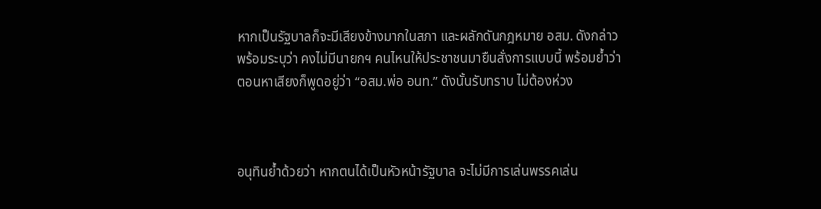หากเป็นรัฐบาลก็จะมีเสียงข้างมากในสภา และผลักดันกฎหมาย อสม. ดังกล่าว พร้อมระบุว่า คงไม่มีนายกฯ คนไหนให้ประชาชนมายืนสั่งการแบบนี้ พร้อมย้ำว่าตอนหาเสียงก็พูดอยู่ว่า “อสม.พ่อ อนท.” ดังนั้นรับทราบ ไม่ต้องห่วง



อนุทินย้ำด้วยว่า หากตนได้เป็นหัวหน้ารัฐบาล จะไม่มีการเล่นพรรคเล่น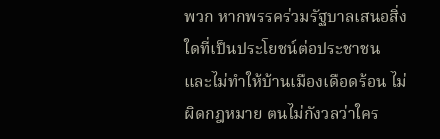พวก หากพรรคร่วมรัฐบาลเสนอสิ่งใดที่เป็นประโยชน์ต่อประชาชน และไม่ทำให้บ้านเมืองเดือดร้อน ไม่ผิดกฎหมาย ตนไม่กังวลว่าใคร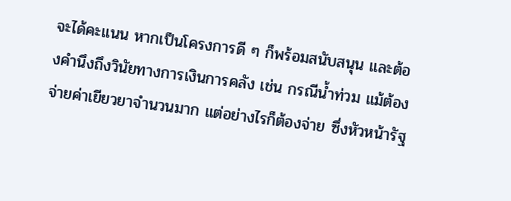จะได้คะแนน หากเป็นโครงการดี ๆ ก็พร้อมสนับสนุน และต้องคำนึงถึงวินัยทางการเงินการคลัง เช่น กรณีน้ำท่วม แม้ต้องจ่ายค่าเยียวยาจำนวนมาก แต่อย่างไรก็ต้องจ่าย ซึ่งหัวหน้ารัฐ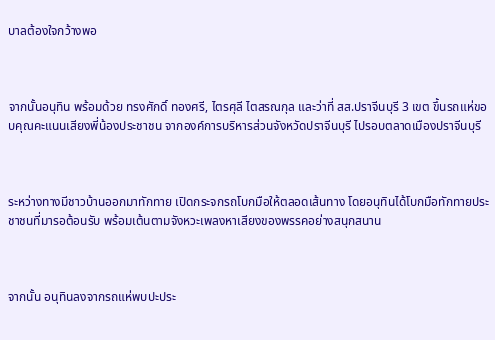บาลต้องใจกว้างพอ



จากนั้นอนุทิน พร้อมด้วย ทรงศักดิ์ ทองศรี, ไตรศุลี ไตสรณกุล และว่าที่ สส.ปราจีนบุรี 3 เขต ขึ้นรถแห่ขอบคุณคะแนนเสียงพี่น้องประชาชน จากองค์การบริหารส่วนจังหวัดปราจีนบุรี ไปรอบตลาดเมืองปราจีนบุรี



ระหว่างทางมีชาวบ้านออกมาทักทาย เปิดกระจกรถโบกมือให้ตลอดเส้นทาง โดยอนุทินได้โบกมือทักทายประชาชนที่มารอต้อนรับ พร้อมเต้นตามจังหวะเพลงหาเสียงของพรรคอย่างสนุกสนาน



จากนั้น อนุทินลงจากรถแห่พบปะประ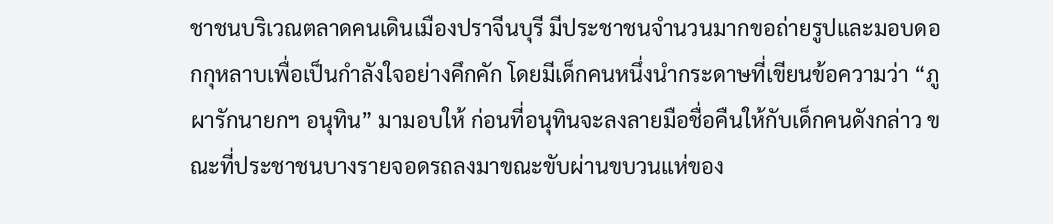ชาชนบริเวณตลาดคนเดินเมืองปราจีนบุรี มีประชาชนจำนวนมากขอถ่ายรูปและมอบดอกกุหลาบเพื่อเป็นกำลังใจอย่างคึกคัก โดยมีเด็กคนหนึ่งนำกระดาษที่เขียนข้อความว่า “ภูผารักนายกฯ อนุทิน” มามอบให้ ก่อนที่อนุทินจะลงลายมือชื่อคืนให้กับเด็กคนดังกล่าว ขณะที่ประชาชนบางรายจอดรถลงมาขณะขับผ่านขบวนแห่ของ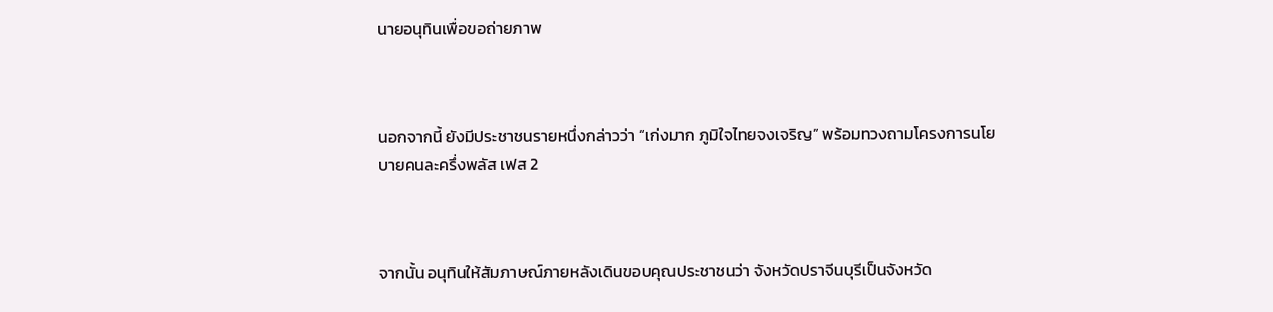นายอนุทินเพื่อขอถ่ายภาพ



นอกจากนี้ ยังมีประชาชนรายหนึ่งกล่าวว่า “เก่งมาก ภูมิใจไทยจงเจริญ” พร้อมทวงถามโครงการนโยบายคนละครึ่งพลัส เฟส 2



จากนั้น อนุทินให้สัมภาษณ์ภายหลังเดินขอบคุณประชาชนว่า จังหวัดปราจีนบุรีเป็นจังหวัด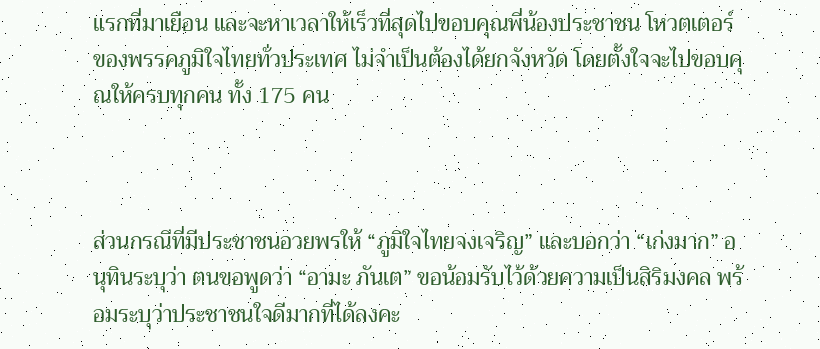แรกที่มาเยือน และจะหาเวลาให้เร็วที่สุดไปขอบคุณพี่น้องประชาชน โหวตเตอร์ของพรรคภูมิใจไทยทั่วประเทศ ไม่จำเป็นต้องได้ยกจังหวัด โดยตั้งใจจะไปขอบคุณให้ครบทุกคน ทั้ง 175 คน



ส่วนกรณีที่มีประชาชนอวยพรให้ “ภูมิใจไทยจงเจริญ” และบอกว่า “เก่งมาก” อนุทินระบุว่า ตนขอพูดว่า “อามะ ภันเต” ขอน้อมรับไว้ด้วยความเป็นสิริมงคล พร้อมระบุว่าประชาชนใจดีมากที่ได้ลงคะ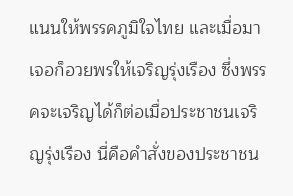แนนให้พรรคภูมิใจไทย และเมื่อมาเจอก็อวยพรให้เจริญรุ่งเรือง ซึ่งพรรคจะเจริญได้ก็ต่อเมื่อประชาชนเจริญรุ่งเรือง นี่คือคำสั่งของประชาชน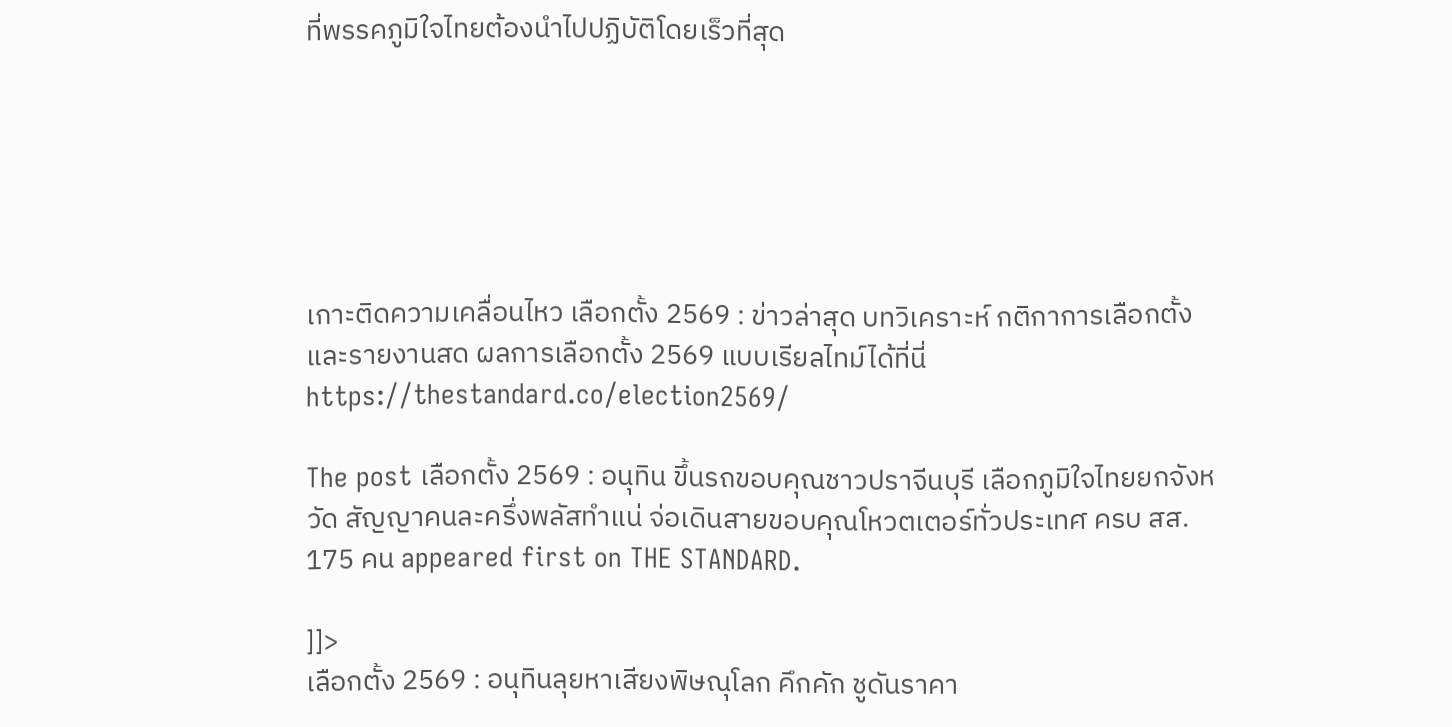ที่พรรคภูมิใจไทยต้องนำไปปฏิบัติโดยเร็วที่สุด






เกาะติดความเคลื่อนไหว เลือกตั้ง 2569 : ข่าวล่าสุด บทวิเคราะห์ กติกาการเลือกตั้ง และรายงานสด ผลการเลือกตั้ง 2569 แบบเรียลไทม์ได้ที่นี่
https://thestandard.co/election2569/

The post เลือกตั้ง 2569 : อนุทิน ขึ้นรถขอบคุณชาวปราจีนบุรี เลือกภูมิใจไทยยกจังหวัด สัญญาคนละครึ่งพลัสทำแน่ จ่อเดินสายขอบคุณโหวตเตอร์ทั่วประเทศ ครบ สส. 175 คน appeared first on THE STANDARD.

]]>
เลือกตั้ง 2569 : อนุทินลุยหาเสียงพิษณุโลก คึกคัก ชูดันราคา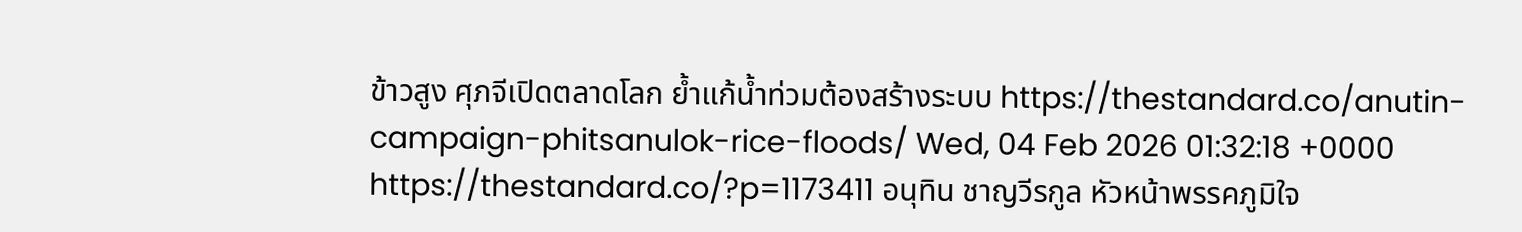ข้าวสูง ศุภจีเปิดตลาดโลก ย้ำแก้น้ำท่วมต้องสร้างระบบ https://thestandard.co/anutin-campaign-phitsanulok-rice-floods/ Wed, 04 Feb 2026 01:32:18 +0000 https://thestandard.co/?p=1173411 อนุทิน ชาญวีรกูล หัวหน้าพรรคภูมิใจ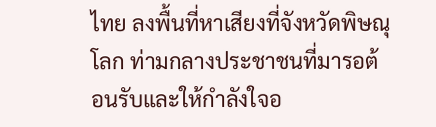ไทย ลงพื้นที่หาเสียงที่จังหวัดพิษณุโลก ท่ามกลางประชาชนที่มารอต้อนรับและให้กำลังใจอ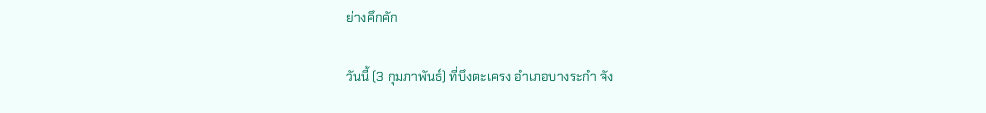ย่างคึกคัก

วันนี้ (3 กุมภาพันธ์) ที่บึงตะเครง อำเภอบางระกำ จัง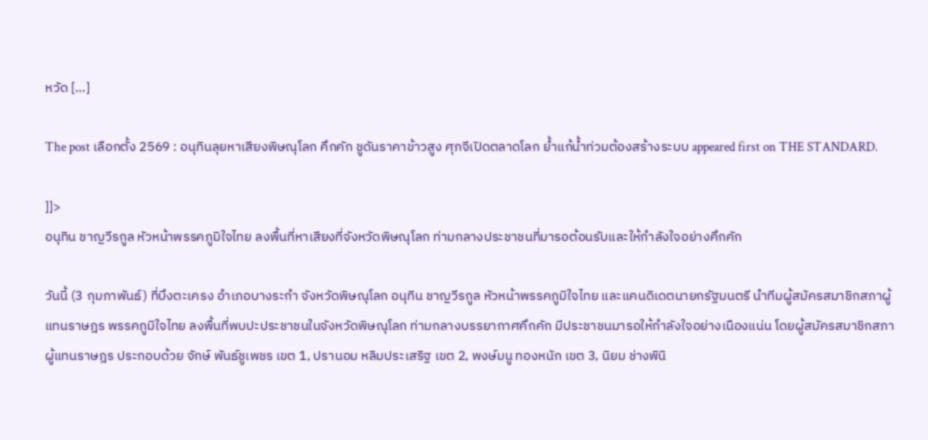หวัด […]

The post เลือกตั้ง 2569 : อนุทินลุยหาเสียงพิษณุโลก คึกคัก ชูดันราคาข้าวสูง ศุภจีเปิดตลาดโลก ย้ำแก้น้ำท่วมต้องสร้างระบบ appeared first on THE STANDARD.

]]>
อนุทิน ชาญวีรกูล หัวหน้าพรรคภูมิใจไทย ลงพื้นที่หาเสียงที่จังหวัดพิษณุโลก ท่ามกลางประชาชนที่มารอต้อนรับและให้กำลังใจอย่างคึกคัก

วันนี้ (3 กุมภาพันธ์) ที่บึงตะเครง อำเภอบางระกำ จังหวัดพิษณุโลก อนุทิน ชาญวีรกูล หัวหน้าพรรคภูมิใจไทย และแคนดิเดตนายกรัฐมนตรี นำทีมผู้สมัครสมาชิกสภาผู้แทนราษฎร พรรคภูมิใจไทย ลงพื้นที่พบปะประชาชนในจังหวัดพิษณุโลก ท่ามกลางบรรยากาศคึกคัก มีประชาชนมารอให้กำลังใจอย่างเนืองแน่น โดยผู้สมัครสมาชิกสภาผู้แทนราษฎร ประกอบด้วย จักษ์ พันธ์ชูเพชร เขต 1, ปรานอม หลิมประเสริฐ เขต 2, พงษ์มนู ทองหนัก เขต 3, นิยม ช่างพินิ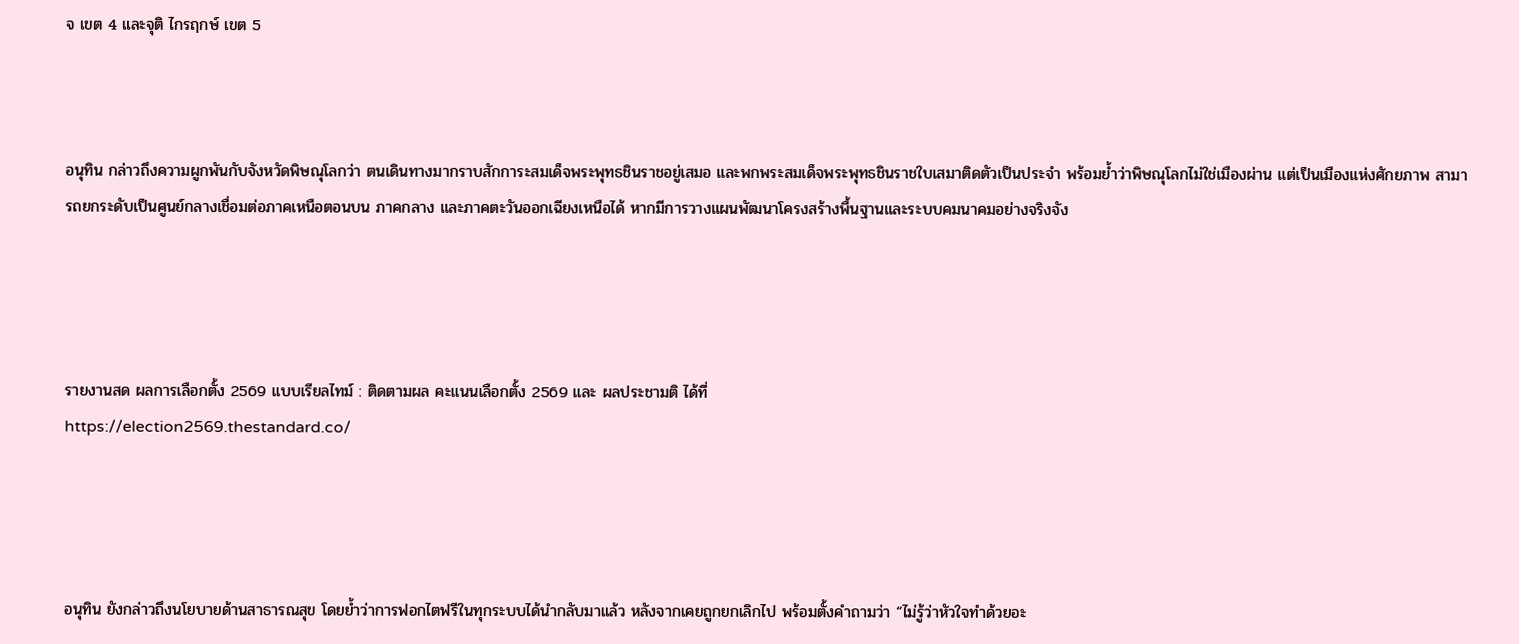จ เขต 4 และจุติ ไกรฤกษ์ เขต 5



อนุทิน กล่าวถึงความผูกพันกับจังหวัดพิษณุโลกว่า ตนเดินทางมากราบสักการะสมเด็จพระพุทธชินราชอยู่เสมอ และพกพระสมเด็จพระพุทธชินราชใบเสมาติดตัวเป็นประจำ พร้อมย้ำว่าพิษณุโลกไม่ใช่เมืองผ่าน แต่เป็นเมืองแห่งศักยภาพ สามารถยกระดับเป็นศูนย์กลางเชื่อมต่อภาคเหนือตอนบน ภาคกลาง และภาคตะวันออกเฉียงเหนือได้ หากมีการวางแผนพัฒนาโครงสร้างพื้นฐานและระบบคมนาคมอย่างจริงจัง




รายงานสด ผลการเลือกตั้ง 2569 แบบเรียลไทม์ : ติดตามผล คะแนนเลือกตั้ง 2569 และ ผลประชามติ ได้ที่
https://election2569.thestandard.co/




อนุทิน ยังกล่าวถึงนโยบายด้านสาธารณสุข โดยย้ำว่าการฟอกไตฟรีในทุกระบบได้นำกลับมาแล้ว หลังจากเคยถูกยกเลิกไป พร้อมตั้งคำถามว่า “ไม่รู้ว่าหัวใจทำด้วยอะ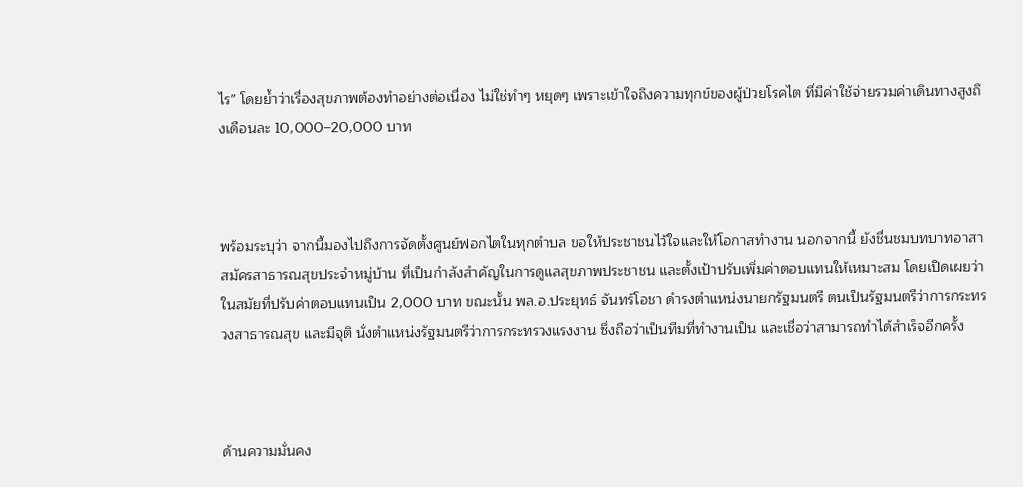ไร” โดยย้ำว่าเรื่องสุขภาพต้องทำอย่างต่อเนื่อง ไม่ใช่ทำๆ หยุดๆ เพราะเข้าใจถึงความทุกข์ของผู้ป่วยโรคไต ที่มีค่าใช้จ่ายรวมค่าเดินทางสูงถึงเดือนละ 10,000–20,000 บาท



พร้อมระบุว่า จากนี้มองไปถึงการจัดตั้งศูนย์ฟอกไตในทุกตำบล ขอให้ประชาชนไว้ใจและให้โอกาสทำงาน นอกจากนี้ ยังชื่นชมบทบาทอาสาสมัครสาธารณสุขประจำหมู่บ้าน ที่เป็นกำลังสำคัญในการดูแลสุขภาพประชาชน และตั้งเป้าปรับเพิ่มค่าตอบแทนให้เหมาะสม โดยเปิดเผยว่า ในสมัยที่ปรับค่าตอบแทนเป็น 2,000 บาท ขณะนั้น พล.อ.ประยุทธ์ จันทร์โอชา ดำรงตำแหน่งนายกรัฐมนตรี ตนเป็นรัฐมนตรีว่าการกระทรวงสาธารณสุข และมีจุติ นั่งตำแหน่งรัฐมนตรีว่าการกระทรวงแรงงาน ซึ่งถือว่าเป็นทีมที่ทำงานเป็น และเชื่อว่าสามารถทำได้สำเร็จอีกครั้ง



ด้านความมั่นคง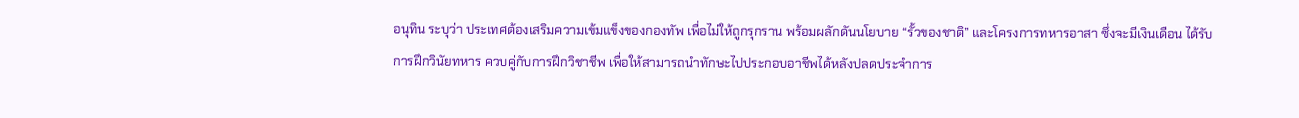อนุทิน ระบุว่า ประเทศต้องเสริมความเข้มแข็งของกองทัพ เพื่อไม่ให้ถูกรุกราน พร้อมผลักดันนโยบาย “รั้วของชาติ” และโครงการทหารอาสา ซึ่งจะมีเงินเดือน ได้รับการฝึกวินัยทหาร ควบคู่กับการฝึกวิชาชีพ เพื่อให้สามารถนำทักษะไปประกอบอาชีพได้หลังปลดประจำการ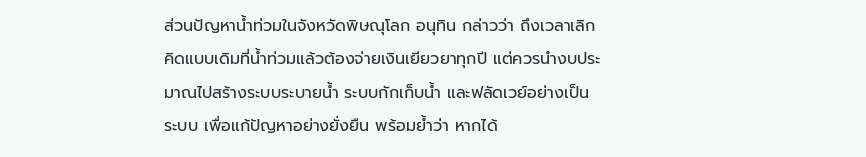ส่วนปัญหาน้ำท่วมในจังหวัดพิษณุโลก อนุทิน กล่าวว่า ถึงเวลาเลิกคิดแบบเดิมที่น้ำท่วมแล้วต้องจ่ายเงินเยียวยาทุกปี แต่ควรนำงบประมาณไปสร้างระบบระบายน้ำ ระบบกักเก็บน้ำ และฟลัดเวย์อย่างเป็นระบบ เพื่อแก้ปัญหาอย่างยั่งยืน พร้อมย้ำว่า หากได้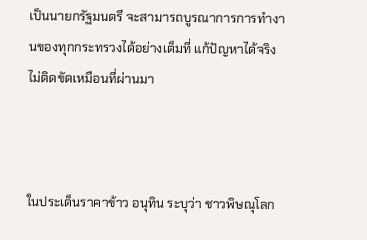เป็นนายกรัฐมนตรี จะสามารถบูรณาการการทำงานของทุกกระทรวงได้อย่างเต็มที่ แก้ปัญหาได้จริง ไม่ติดขัดเหมือนที่ผ่านมา



ในประเด็นราคาข้าว อนุทิน ระบุว่า ชาวพิษณุโลก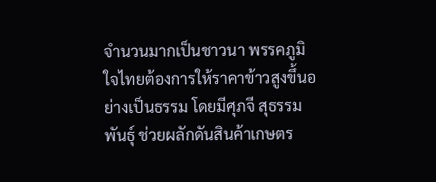จำนวนมากเป็นชาวนา พรรคภูมิใจไทยต้องการให้ราคาข้าวสูงขึ้นอย่างเป็นธรรม โดยมีศุภจี สุธรรมพันธุ์ ช่วยผลักดันสินค้าเกษตร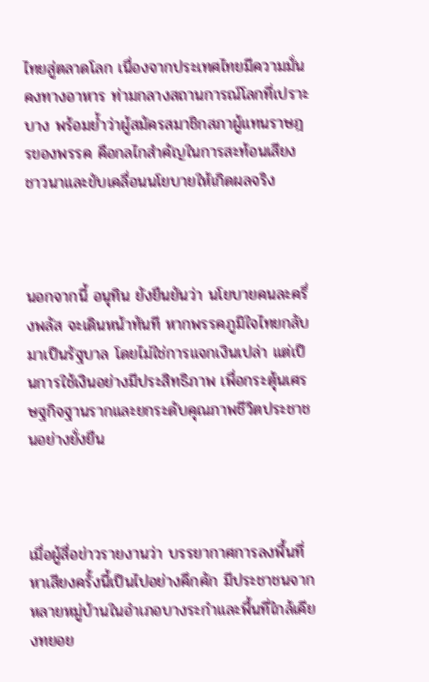ไทยสู่ตลาดโลก เนื่องจากประเทศไทยมีความมั่นคงทางอาหาร ท่ามกลางสถานการณ์โลกที่เปราะบาง พร้อมย้ำว่าผู้สมัครสมาชิกสภาผู้แทนราษฎรของพรรค คือกลไกสำคัญในการสะท้อนเสียงชาวนาและขับเคลื่อนนโยบายให้เกิดผลจริง



นอกจากนี้ อนุทิน ยังยืนยันว่า นโยบายคนละครึ่งพลัส จะเดินหน้าทันที หากพรรคภูมิใจไทยกลับมาเป็นรัฐบาล โดยไม่ใช่การแจกเงินเปล่า แต่เป็นการใช้เงินอย่างมีประสิทธิภาพ เพื่อกระตุ้นเศรษฐกิจฐานรากและยกระดับคุณภาพชีวิตประชาชนอย่างยั่งยืน



เมื่อผู้สื่อข่าวรายงานว่า บรรยากาศการลงพื้นที่หาเสียงครั้งนี้เป็นไปอย่างคึกคัก มีประชาชนจากหลายหมู่บ้านในอำเภอบางระกำและพื้นที่ใกล้เคียงทยอย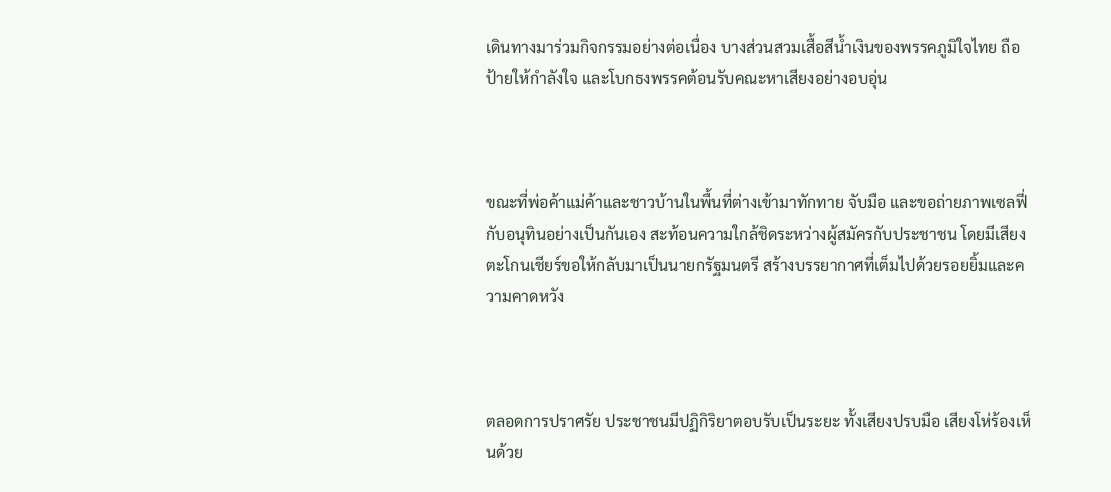เดินทางมาร่วมกิจกรรมอย่างต่อเนื่อง บางส่วนสวมเสื้อสีน้ำเงินของพรรคภูมิใจไทย ถือป้ายให้กำลังใจ และโบกธงพรรคต้อนรับคณะหาเสียงอย่างอบอุ่น



ขณะที่พ่อค้าแม่ค้าและชาวบ้านในพื้นที่ต่างเข้ามาทักทาย จับมือ และขอถ่ายภาพเซลฟี่กับอนุทินอย่างเป็นกันเอง สะท้อนความใกล้ชิดระหว่างผู้สมัครกับประชาชน โดยมีเสียงตะโกนเชียร์ขอให้กลับมาเป็นนายกรัฐมนตรี สร้างบรรยากาศที่เต็มไปด้วยรอยยิ้มและความคาดหวัง



ตลอดการปราศรัย ประชาชนมีปฏิกิริยาตอบรับเป็นระยะ ทั้งเสียงปรบมือ เสียงโห่ร้องเห็นด้วย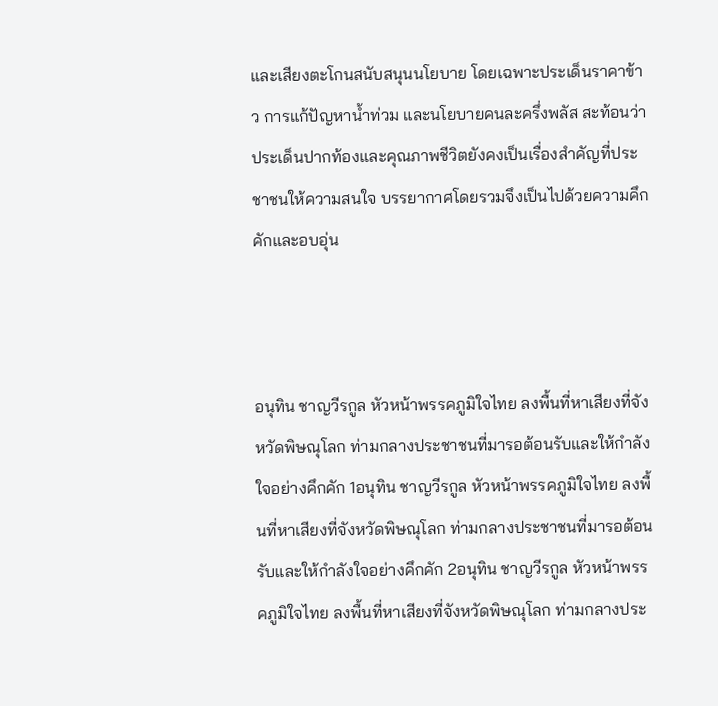และเสียงตะโกนสนับสนุนนโยบาย โดยเฉพาะประเด็นราคาข้าว การแก้ปัญหาน้ำท่วม และนโยบายคนละครึ่งพลัส สะท้อนว่าประเด็นปากท้องและคุณภาพชีวิตยังคงเป็นเรื่องสำคัญที่ประชาชนให้ความสนใจ บรรยากาศโดยรวมจึงเป็นไปด้วยความคึกคักและอบอุ่น



อนุทิน ชาญวีรกูล หัวหน้าพรรคภูมิใจไทย ลงพื้นที่หาเสียงที่จังหวัดพิษณุโลก ท่ามกลางประชาชนที่มารอต้อนรับและให้กำลังใจอย่างคึกคัก 1อนุทิน ชาญวีรกูล หัวหน้าพรรคภูมิใจไทย ลงพื้นที่หาเสียงที่จังหวัดพิษณุโลก ท่ามกลางประชาชนที่มารอต้อนรับและให้กำลังใจอย่างคึกคัก 2อนุทิน ชาญวีรกูล หัวหน้าพรรคภูมิใจไทย ลงพื้นที่หาเสียงที่จังหวัดพิษณุโลก ท่ามกลางประ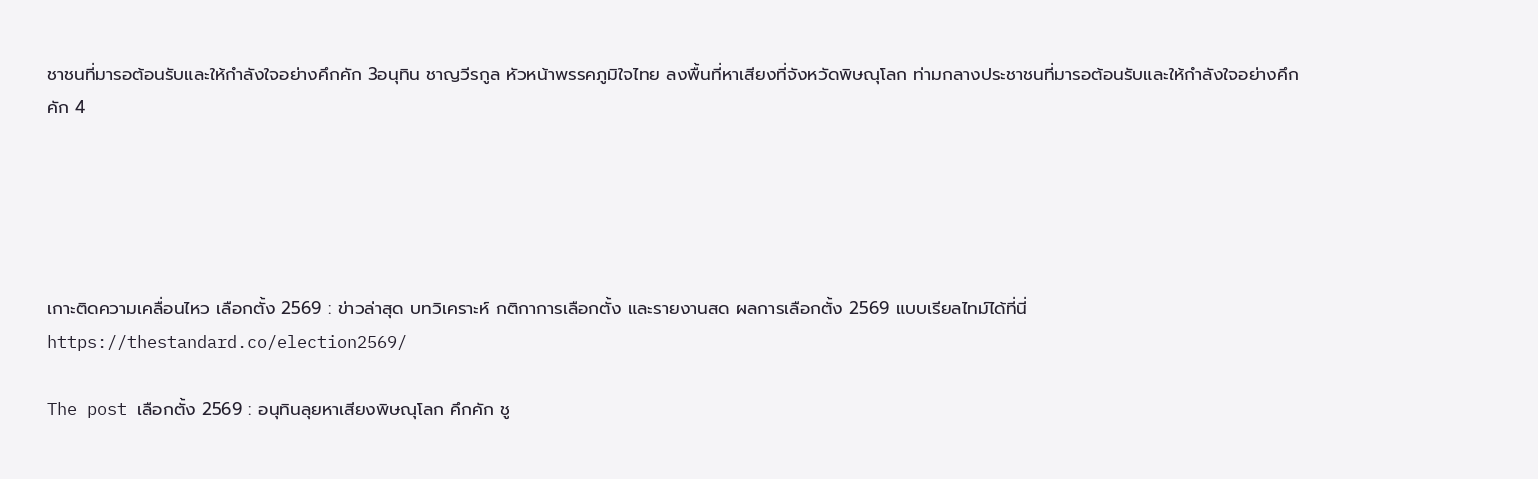ชาชนที่มารอต้อนรับและให้กำลังใจอย่างคึกคัก 3อนุทิน ชาญวีรกูล หัวหน้าพรรคภูมิใจไทย ลงพื้นที่หาเสียงที่จังหวัดพิษณุโลก ท่ามกลางประชาชนที่มารอต้อนรับและให้กำลังใจอย่างคึกคัก 4





เกาะติดความเคลื่อนไหว เลือกตั้ง 2569 : ข่าวล่าสุด บทวิเคราะห์ กติกาการเลือกตั้ง และรายงานสด ผลการเลือกตั้ง 2569 แบบเรียลไทม์ได้ที่นี่
https://thestandard.co/election2569/

The post เลือกตั้ง 2569 : อนุทินลุยหาเสียงพิษณุโลก คึกคัก ชู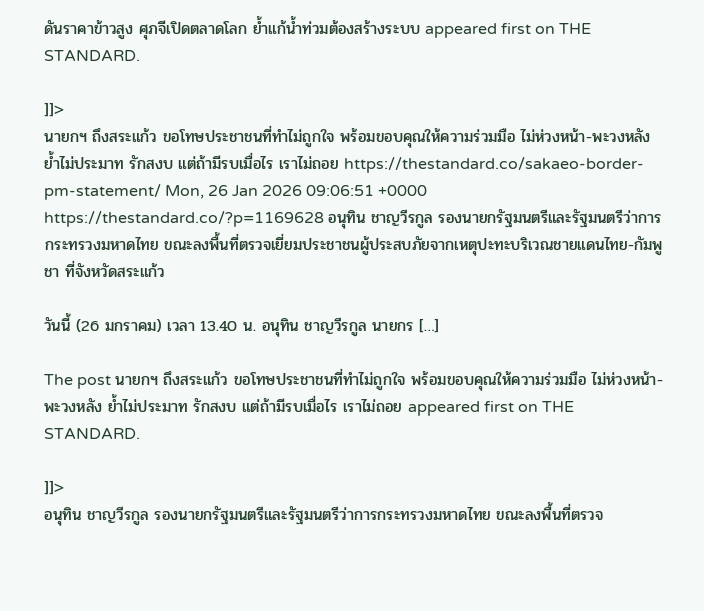ดันราคาข้าวสูง ศุภจีเปิดตลาดโลก ย้ำแก้น้ำท่วมต้องสร้างระบบ appeared first on THE STANDARD.

]]>
นายกฯ ถึงสระแก้ว ขอโทษประชาชนที่ทำไม่ถูกใจ พร้อมขอบคุณให้ความร่วมมือ ไม่ห่วงหน้า-พะวงหลัง ย้ำไม่ประมาท รักสงบ แต่ถ้ามีรบเมื่อไร เราไม่ถอย https://thestandard.co/sakaeo-border-pm-statement/ Mon, 26 Jan 2026 09:06:51 +0000 https://thestandard.co/?p=1169628 อนุทิน ชาญวีรกูล รองนายกรัฐมนตรีและรัฐมนตรีว่าการกระทรวงมหาดไทย ขณะลงพื้นที่ตรวจเยี่ยมประชาชนผู้ประสบภัยจากเหตุปะทะบริเวณชายแดนไทย-กัมพูชา ที่จังหวัดสระแก้ว

วันนี้ (26 มกราคม) เวลา 13.40 น. อนุทิน ชาญวีรกูล นายกร […]

The post นายกฯ ถึงสระแก้ว ขอโทษประชาชนที่ทำไม่ถูกใจ พร้อมขอบคุณให้ความร่วมมือ ไม่ห่วงหน้า-พะวงหลัง ย้ำไม่ประมาท รักสงบ แต่ถ้ามีรบเมื่อไร เราไม่ถอย appeared first on THE STANDARD.

]]>
อนุทิน ชาญวีรกูล รองนายกรัฐมนตรีและรัฐมนตรีว่าการกระทรวงมหาดไทย ขณะลงพื้นที่ตรวจ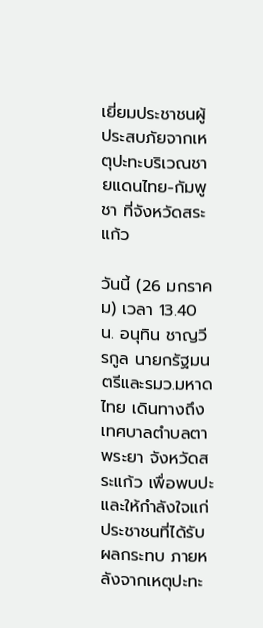เยี่ยมประชาชนผู้ประสบภัยจากเหตุปะทะบริเวณชายแดนไทย-กัมพูชา ที่จังหวัดสระแก้ว

วันนี้ (26 มกราคม) เวลา 13.40 น. อนุทิน ชาญวีรกูล นายกรัฐมนตรีและรมว.มหาดไทย เดินทางถึงเทศบาลตำบลตาพระยา จังหวัดสระแก้ว เพื่อพบปะและให้กำลังใจแก่ประชาชนที่ได้รับผลกระทบ ภายหลังจากเหตุปะทะ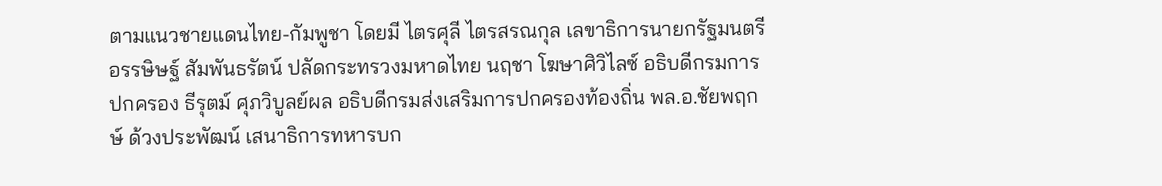ตามแนวชายแดนไทย-กัมพูชา โดยมี ไตรศุลี ไตรสรณกุล เลขาธิการนายกรัฐมนตรี อรรษิษฐ์ สัมพันธรัตน์ ปลัดกระทรวงมหาดไทย นฤชา โฆษาศิวิไลซ์ อธิบดีกรมการปกครอง ธีรุตม์ ศุภวิบูลย์ผล อธิบดีกรมส่งเสริมการปกครองท้องถิ่น พล.อ.ชัยพฤกษ์ ด้วงประพัฒน์ เสนาธิการทหารบก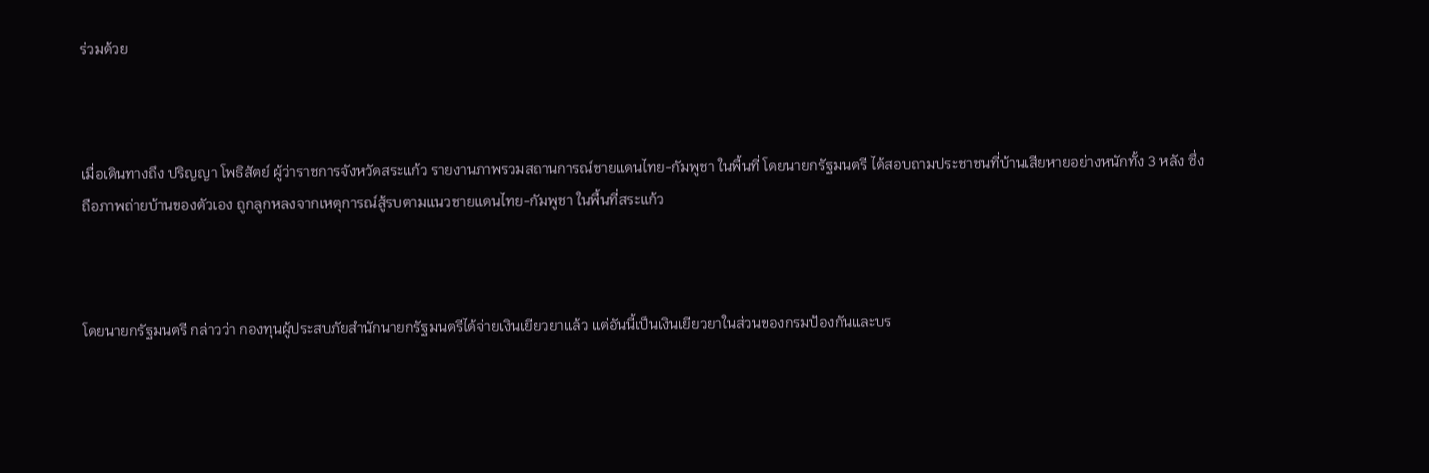ร่วมด้วย



เมื่อเดินทางถึง ปริญญา โพธิสัตย์ ผู้ว่าราชการจังหวัดสระแก้ว รายงานภาพรวมสถานการณ์ชายแดนไทย-กัมพูชา ในพื้นที่ โดยนายกรัฐมนตรี ได้สอบถามประชาชนที่บ้านเสียหายอย่างหนักทั้ง 3 หลัง ซึ่งถือภาพถ่ายบ้านของตัวเอง ถูกลูกหลงจากเหตุการณ์สู้รบตามแนวชายแดนไทย-กัมพูชา ในพื้นที่สระแก้ว



โดยนายกรัฐมนตรี กล่าวว่า กองทุนผู้ประสบภัยสำนักนายกรัฐมนตรีได้จ่ายเงินเยียวยาแล้ว แต่อันนี้เป็นเงินเยียวยาในส่วนของกรมป้องกันและบร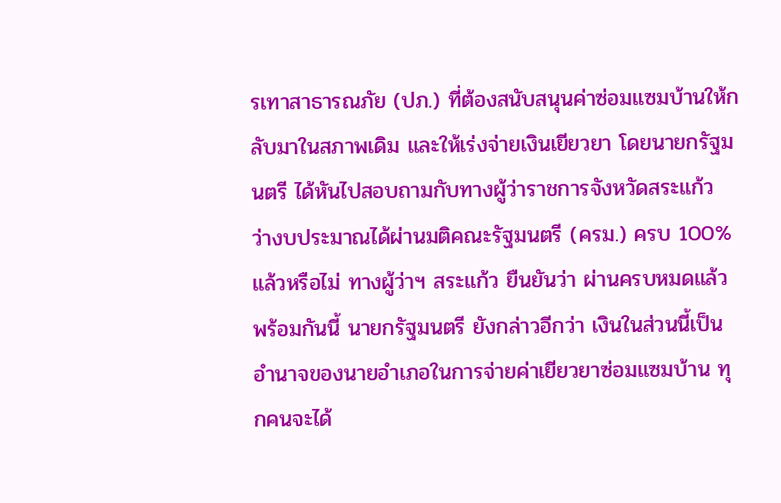รเทาสาธารณภัย (ปภ.) ที่ต้องสนับสนุนค่าซ่อมแซมบ้านให้กลับมาในสภาพเดิม และให้เร่งจ่ายเงินเยียวยา โดยนายกรัฐมนตรี ได้หันไปสอบถามกับทางผู้ว่าราชการจังหวัดสระแก้ว ว่างบประมาณได้ผ่านมติคณะรัฐมนตรี (ครม.) ครบ 100% แล้วหรือไม่ ทางผู้ว่าฯ สระแก้ว ยืนยันว่า ผ่านครบหมดแล้ว พร้อมกันนี้ นายกรัฐมนตรี ยังกล่าวอีกว่า เงินในส่วนนี้เป็นอำนาจของนายอำเภอในการจ่ายค่าเยียวยาซ่อมแซมบ้าน ทุกคนจะได้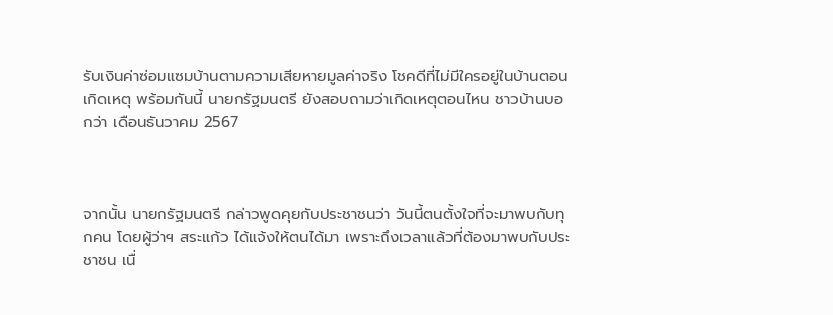รับเงินค่าซ่อมแซมบ้านตามความเสียหายมูลค่าจริง โชคดีที่ไม่มีใครอยู่ในบ้านตอนเกิดเหตุ พร้อมกันนี้ นายกรัฐมนตรี ยังสอบถามว่าเกิดเหตุตอนไหน ชาวบ้านบอกว่า เดือนธันวาคม 2567



จากนั้น นายกรัฐมนตรี กล่าวพูดคุยกับประชาชนว่า วันนี้ตนตั้งใจที่จะมาพบกับทุกคน โดยผู้ว่าฯ สระแก้ว ได้แจ้งให้ตนได้มา เพราะถึงเวลาแล้วที่ต้องมาพบกับประชาชน เนื่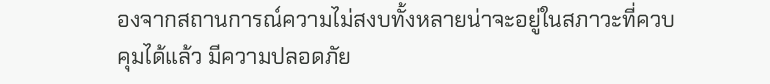องจากสถานการณ์ความไม่สงบทั้งหลายน่าจะอยู่ในสภาวะที่ควบคุมได้แล้ว มีความปลอดภัย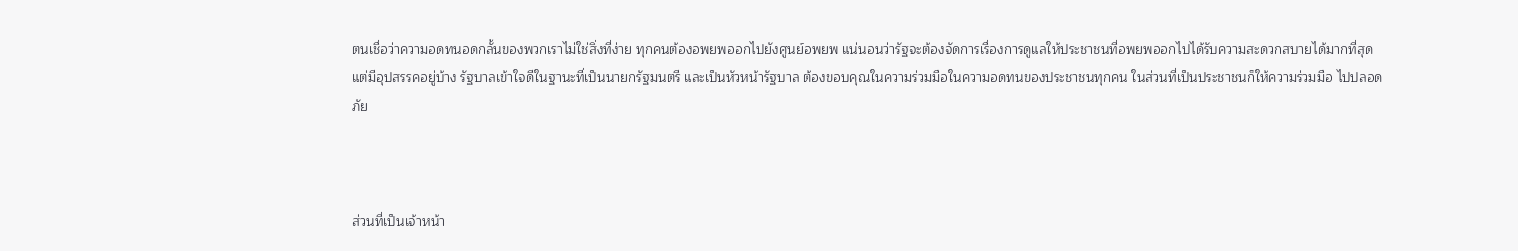ตนเชื่อว่าความอดทนอดกลั้นของพวกเราไม่ใช่สิ่งที่ง่าย ทุกคนต้องอพยพออกไปยังศูนย์อพยพ แน่นอนว่ารัฐจะต้องจัดการเรื่องการดูแลให้ประชาชนที่อพยพออกไปได้รับความสะดวกสบายได้มากที่สุด แต่มีอุปสรรคอยู่บ้าง รัฐบาลเข้าใจดีในฐานะที่เป็นนายกรัฐมนตรี และเป็นหัวหน้ารัฐบาล ต้องขอบคุณในความร่วมมือในความอดทนของประชาชนทุกคน ในส่วนที่เป็นประชาชนก็ให้ความร่วมมือ ไปปลอดภัย



ส่วนที่เป็นเจ้าหน้า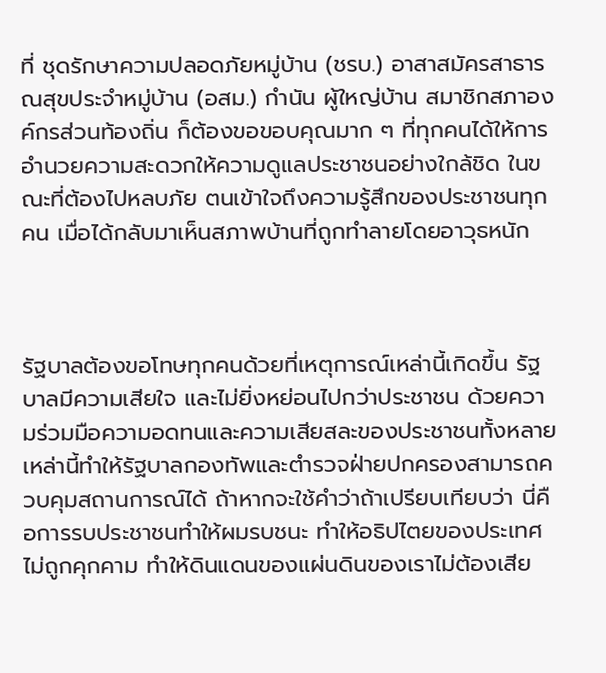ที่ ชุดรักษาความปลอดภัยหมู่บ้าน (ชรบ.) อาสาสมัครสาธารณสุขประจำหมู่บ้าน (อสม.) กำนัน ผู้ใหญ่บ้าน สมาชิกสภาองค์กรส่วนท้องถิ่น ก็ต้องขอขอบคุณมาก ๆ ที่ทุกคนได้ให้การอำนวยความสะดวกให้ความดูแลประชาชนอย่างใกล้ชิด ในขณะที่ต้องไปหลบภัย ตนเข้าใจถึงความรู้สึกของประชาชนทุกคน เมื่อได้กลับมาเห็นสภาพบ้านที่ถูกทำลายโดยอาวุธหนัก



รัฐบาลต้องขอโทษทุกคนด้วยที่เหตุการณ์เหล่านี้เกิดขึ้น รัฐบาลมีความเสียใจ และไม่ยิ่งหย่อนไปกว่าประชาชน ด้วยความร่วมมือความอดทนและความเสียสละของประชาชนทั้งหลายเหล่านี้ทำให้รัฐบาลกองทัพและตำรวจฝ่ายปกครองสามารถควบคุมสถานการณ์ได้ ถ้าหากจะใช้คำว่าถ้าเปรียบเทียบว่า นี่คือการรบประชาชนทำให้ผมรบชนะ ทำให้อธิปไตยของประเทศไม่ถูกคุกคาม ทำให้ดินแดนของแผ่นดินของเราไม่ต้องเสีย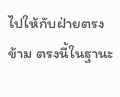ไปให้กับฝ่ายตรงข้าม ตรงนี้ในฐานะ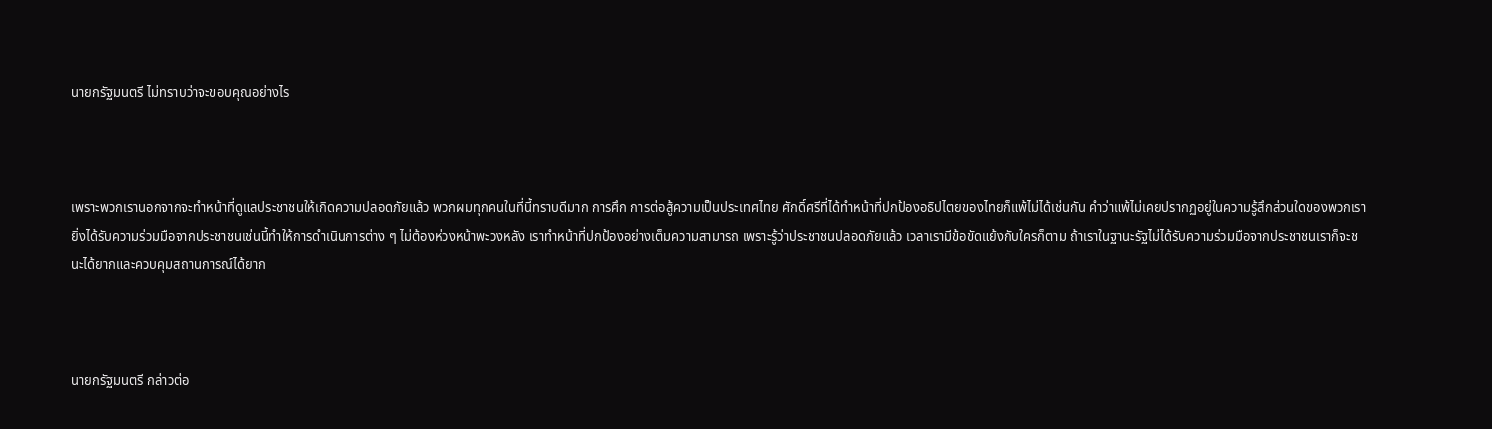นายกรัฐมนตรี ไม่ทราบว่าจะขอบคุณอย่างไร



เพราะพวกเรานอกจากจะทำหน้าที่ดูแลประชาชนให้เกิดความปลอดภัยแล้ว พวกผมทุกคนในที่นี้ทราบดีมาก การศึก การต่อสู้ความเป็นประเทศไทย ศักดิ์ศรีที่ได้ทำหน้าที่ปกป้องอธิปไตยของไทยก็แพ้ไม่ได้เช่นกัน คำว่าแพ้ไม่เคยปรากฏอยู่ในความรู้สึกส่วนใดของพวกเรา ยิ่งได้รับความร่วมมือจากประชาชนเช่นนี้ทำให้การดำเนินการต่าง ๆ ไม่ต้องห่วงหน้าพะวงหลัง เราทำหน้าที่ปกป้องอย่างเต็มความสามารถ เพราะรู้ว่าประชาชนปลอดภัยแล้ว เวลาเรามีข้อขัดแย้งกับใครก็ตาม ถ้าเราในฐานะรัฐไม่ได้รับความร่วมมือจากประชาชนเราก็จะชนะได้ยากและควบคุมสถานการณ์ได้ยาก



นายกรัฐมนตรี กล่าวต่อ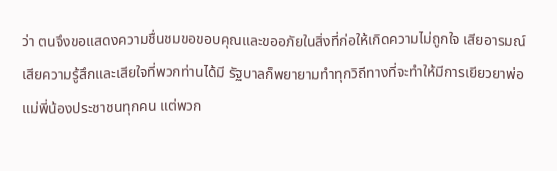ว่า ตนจึงขอแสดงความชื่นชมขอขอบคุณและขออภัยในสิ่งที่ก่อให้เกิดความไม่ถูกใจ เสียอารมณ์ เสียความรู้สึกและเสียใจที่พวกท่านได้มี รัฐบาลก็พยายามทำทุกวิถีทางที่จะทำให้มีการเยียวยาพ่อแม่พี่น้องประชาชนทุกคน แต่พวก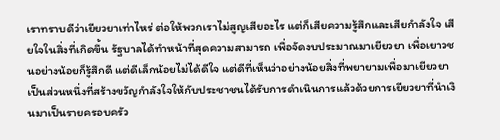เราทราบดีว่าเยียวยาเท่าไหร่ ต่อให้พวกเราไม่สูญเสียอะไร แต่ก็เสียความรู้สึกและเสียกำลังใจ เสียใจในสิ่งที่เกิดขึ้น รัฐบาลได้ทำหน้าที่สุดความสามารถ เพื่อจัดงบประมาณมาเยียวยา เพื่อเยาวชนอย่างน้อยก็รู้สึกดี แต่ดีเล็กน้อยไม่ได้ดีใจ แต่ดีที่เห็นว่าอย่างน้อยสิ่งที่พยายามเพื่อมาเยียวยา เป็นส่วนหนึ่งที่สร้างขวัญกำลังใจให้กับประชาชนได้รับการดำเนินการแล้วด้วยการเยียวยาที่นำเงินมาเป็นรายครอบครัว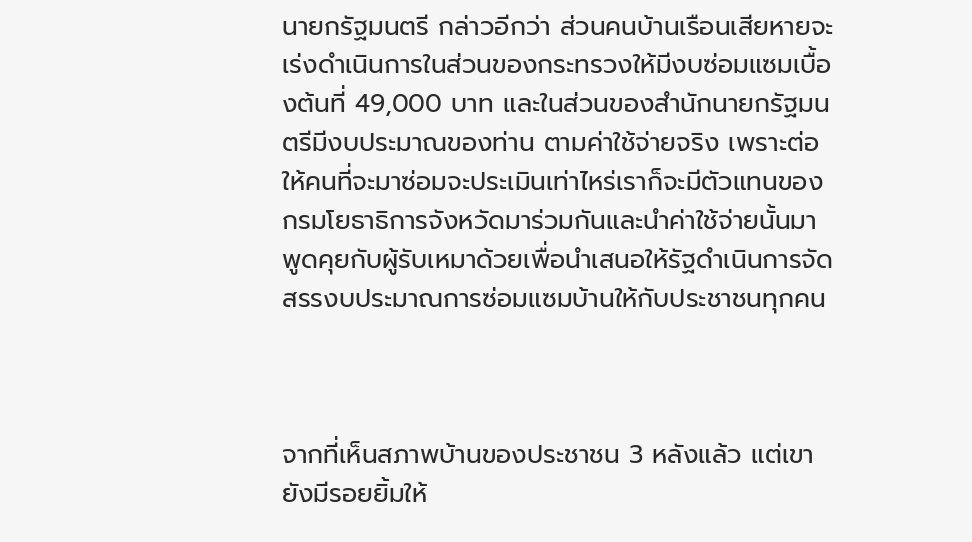นายกรัฐมนตรี กล่าวอีกว่า ส่วนคนบ้านเรือนเสียหายจะเร่งดำเนินการในส่วนของกระทรวงให้มีงบซ่อมแซมเบื้องต้นที่ 49,000 บาท และในส่วนของสำนักนายกรัฐมนตรีมีงบประมาณของท่าน ตามค่าใช้จ่ายจริง เพราะต่อให้คนที่จะมาซ่อมจะประเมินเท่าไหร่เราก็จะมีตัวแทนของกรมโยธาธิการจังหวัดมาร่วมกันและนำค่าใช้จ่ายนั้นมาพูดคุยกับผู้รับเหมาด้วยเพื่อนำเสนอให้รัฐดำเนินการจัดสรรงบประมาณการซ่อมแซมบ้านให้กับประชาชนทุกคน



จากที่เห็นสภาพบ้านของประชาชน 3 หลังแล้ว แต่เขายังมีรอยยิ้มให้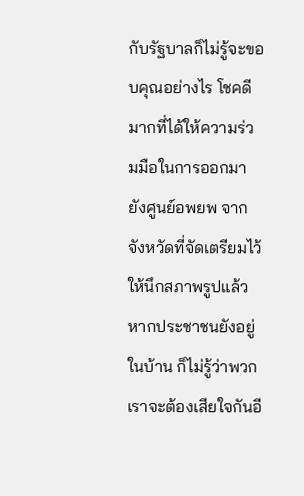กับรัฐบาลก็ไม่รู้จะขอบคุณอย่างไร โชคดีมากที่ได้ให้ความร่วมมือในการออกมายังศูนย์อพยพ จากจังหวัดที่จัดเตรียมไว้ให้นึกสภาพรูปแล้วหากประชาชนยังอยู่ในบ้าน ก็ไม่รู้ว่าพวกเราจะต้องเสียใจกันอี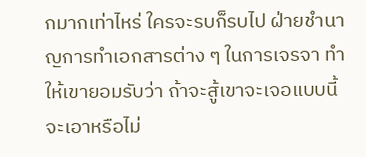กมากเท่าไหร่ ใครจะรบก็รบไป ฝ่ายชำนาญการทำเอกสารต่าง ๆ ในการเจรจา ทำให้เขายอมรับว่า ถ้าจะสู้เขาจะเจอแบบนี้ จะเอาหรือไม่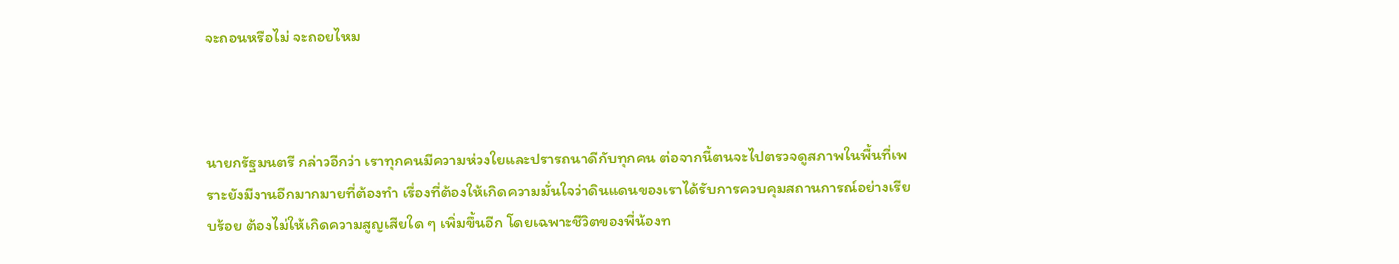จะถอนหรือไม่ จะถอยไหม



นายกรัฐมนตรี กล่าวอีกว่า เราทุกคนมีความห่วงใยและปรารถนาดีกับทุกคน ต่อจากนี้ตนจะไปตรวจดูสภาพในพื้นที่เพราะยังมีงานอีกมากมายที่ต้องทำ เรื่องที่ต้องให้เกิดความมั่นใจว่าดินแดนของเราได้รับการควบคุมสถานการณ์อย่างเรียบร้อย ต้องไม่ให้เกิดความสูญเสียใด ๆ เพิ่มขึ้นอีก โดยเฉพาะชีวิตของพี่น้องท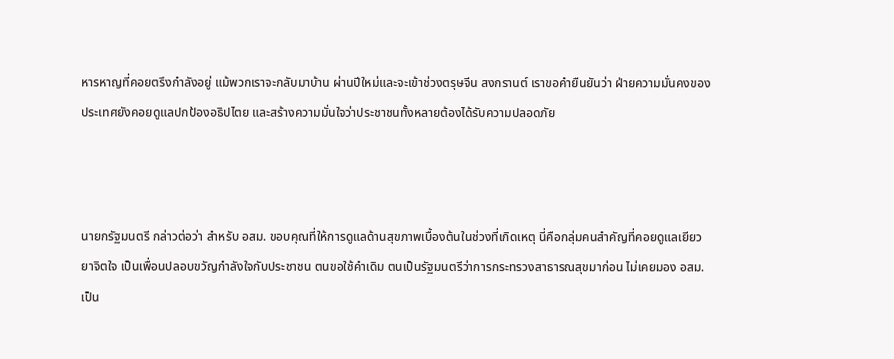หารหาญที่คอยตรึงกำลังอยู่ แม้พวกเราจะกลับมาบ้าน ผ่านปีใหม่และจะเข้าช่วงตรุษจีน สงกรานต์ เราขอคำยืนยันว่า ฝ่ายความมั่นคงของประเทศยังคอยดูแลปกป้องอธิปไตย และสร้างความมั่นใจว่าประชาชนทั้งหลายต้องได้รับความปลอดภัย



นายกรัฐมนตรี กล่าวต่อว่า สำหรับ อสม. ขอบคุณที่ให้การดูแลด้านสุขภาพเบื้องต้นในช่วงที่เกิดเหตุ นี่คือกลุ่มคนสำคัญที่คอยดูแลเยียวยาจิตใจ เป็นเพื่อนปลอบขวัญกำลังใจกับประชาชน ตนขอใช้คำเดิม ตนเป็นรัฐมนตรีว่าการกระทรวงสาธารณสุขมาก่อน ไม่เคยมอง อสม. เป็น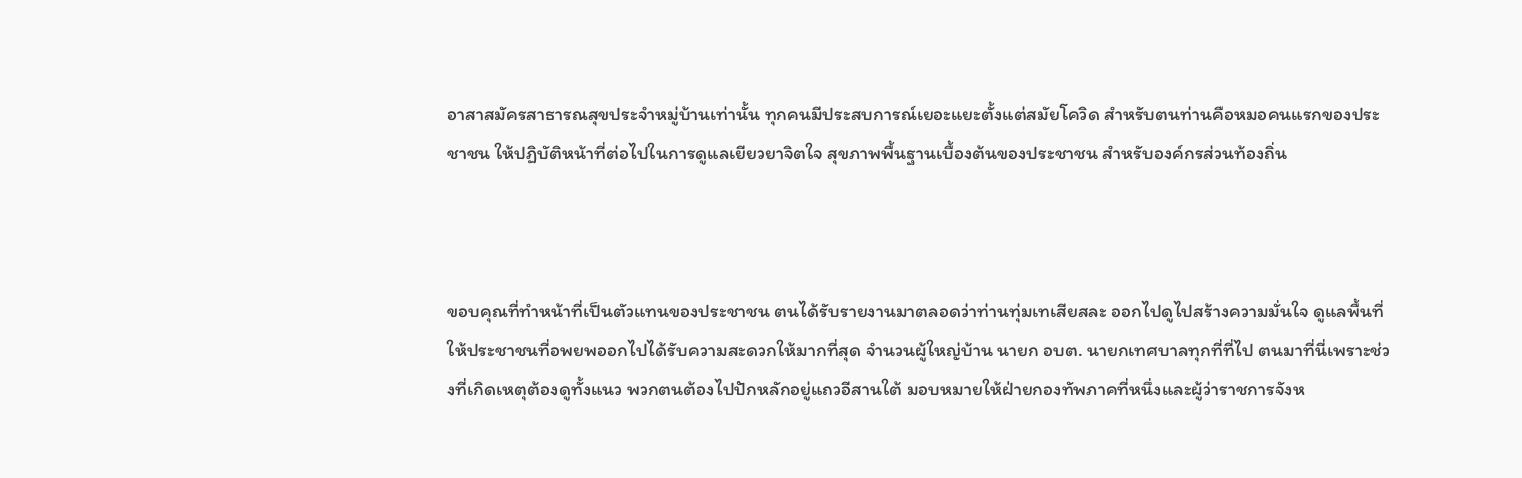อาสาสมัครสาธารณสุขประจำหมู่บ้านเท่านั้น ทุกคนมีประสบการณ์เยอะแยะตั้งแต่สมัยโควิด สำหรับตนท่านคือหมอคนแรกของประชาชน ให้ปฏิบัติหน้าที่ต่อไปในการดูแลเยียวยาจิตใจ สุขภาพพื้นฐานเบื้องต้นของประชาชน สำหรับองค์กรส่วนท้องถิ่น



ขอบคุณที่ทำหน้าที่เป็นตัวแทนของประชาชน ตนได้รับรายงานมาตลอดว่าท่านทุ่มเทเสียสละ ออกไปดูไปสร้างความมั่นใจ ดูแลพื้นที่ให้ประชาชนที่อพยพออกไปได้รับความสะดวกให้มากที่สุด จำนวนผู้ใหญ่บ้าน นายก อบต. นายกเทศบาลทุกที่ที่ไป ตนมาที่นี่เพราะช่วงที่เกิดเหตุต้องดูทั้งแนว พวกตนต้องไปปักหลักอยู่แถวอีสานใต้ มอบหมายให้ฝ่ายกองทัพภาคที่หนึ่งและผู้ว่าราชการจังห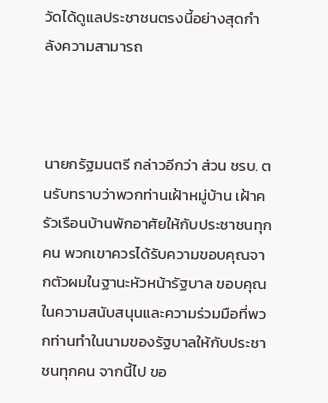วัดได้ดูแลประชาชนตรงนี้อย่างสุดกำลังความสามารถ



นายกรัฐมนตรี กล่าวอีกว่า ส่วน ชรบ. ตนรับทราบว่าพวกท่านเฝ้าหมู่บ้าน เฝ้าครัวเรือนบ้านพักอาศัยให้กับประชาชนทุกคน พวกเขาควรได้รับความขอบคุณจากตัวผมในฐานะหัวหน้ารัฐบาล ขอบคุณในความสนับสนุนและความร่วมมือที่พวกท่านทำในนามของรัฐบาลให้กับประชาชนทุกคน จากนี้ไป ขอ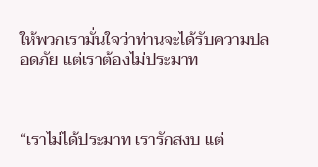ให้พวกเรามั่นใจว่าท่านจะได้รับความปลอดภัย แต่เราต้องไม่ประมาท



“เราไม่ได้ประมาท เรารักสงบ แต่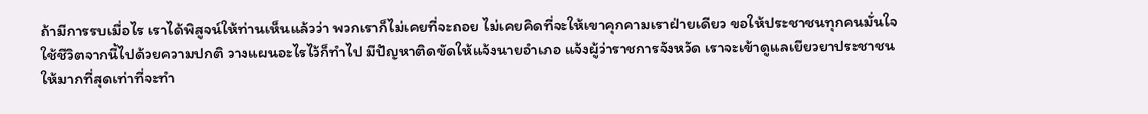ถ้ามีการรบเมื่อไร เราได้พิสูจน์ให้ท่านเห็นแล้วว่า พวกเราก็ไม่เคยที่จะถอย ไม่เคยคิดที่จะให้เขาคุกคามเราฝ่ายเดียว ขอให้ประชาชนทุกคนมั่นใจใช้ชีวิตจากนี้ไปด้วยความปกติ วางแผนอะไรไว้ก็ทำไป มีปัญหาติดขัดให้แจ้งนายอำเภอ แจ้งผู้ว่าราชการจังหวัด เราจะเข้าดูแลเยียวยาประชาชนให้มากที่สุดเท่าที่จะทำ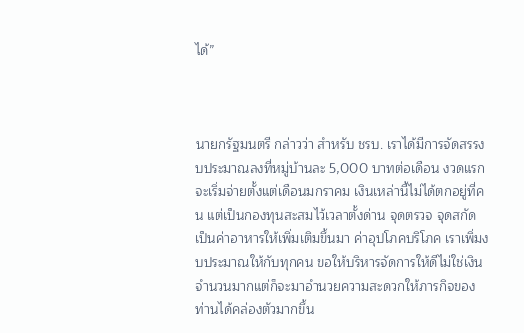ได้”



นายกรัฐมนตรี กล่าวว่า สำหรับ ชรบ. เราได้มีการจัดสรรงบประมาณลงที่หมู่บ้านละ 5,000 บาทต่อเดือน งวดแรกจะเริ่มจ่ายตั้งแต่เดือนมกราคม เงินเหล่านี้ไม่ได้ตกอยู่ที่คน แต่เป็นกองทุนสะสมไว้เวลาตั้งด่าน จุดตรวจ จุดสกัด เป็นค่าอาหารให้เพิ่มเติมขึ้นมา ค่าอุปโภคบริโภค เราเพิ่มงบประมาณให้กับทุกคน ขอให้บริหารจัดการให้ดีไม่ใช่เงินจำนวนมากแต่ก็จะมาอำนวยความสะดวกให้ภารกิจของท่านได้คล่องตัวมากขึ้น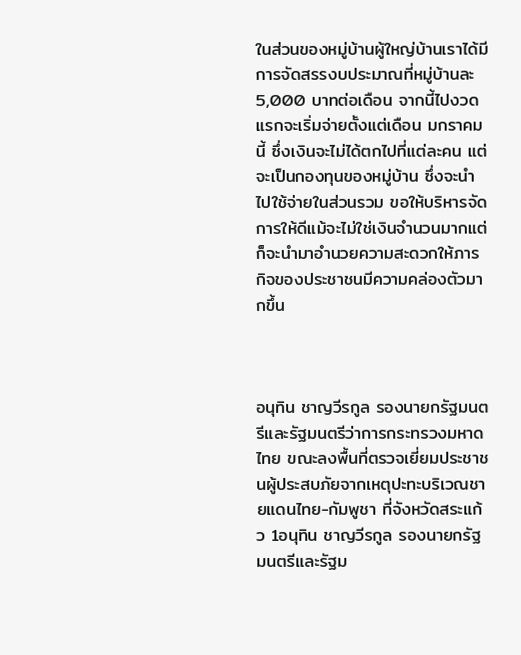ในส่วนของหมู่บ้านผู้ใหญ่บ้านเราได้มีการจัดสรรงบประมาณที่หมู่บ้านละ 5,000 บาทต่อเดือน จากนี้ไปงวดแรกจะเริ่มจ่ายตั้งแต่เดือน มกราคมนี้ ซึ่งเงินจะไม่ได้ตกไปที่แต่ละคน แต่จะเป็นกองทุนของหมู่บ้าน ซึ่งจะนำไปใช้จ่ายในส่วนรวม ขอให้บริหารจัดการให้ดีแม้จะไม่ใช่เงินจำนวนมากแต่ก็จะนำมาอำนวยความสะดวกให้ภารกิจของประชาชนมีความคล่องตัวมากขึ้น



อนุทิน ชาญวีรกูล รองนายกรัฐมนตรีและรัฐมนตรีว่าการกระทรวงมหาดไทย ขณะลงพื้นที่ตรวจเยี่ยมประชาชนผู้ประสบภัยจากเหตุปะทะบริเวณชายแดนไทย-กัมพูชา ที่จังหวัดสระแก้ว 1อนุทิน ชาญวีรกูล รองนายกรัฐมนตรีและรัฐม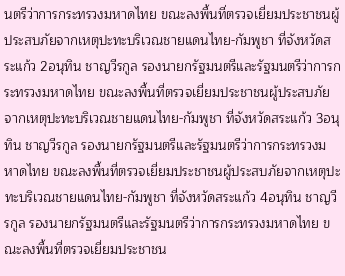นตรีว่าการกระทรวงมหาดไทย ขณะลงพื้นที่ตรวจเยี่ยมประชาชนผู้ประสบภัยจากเหตุปะทะบริเวณชายแดนไทย-กัมพูชา ที่จังหวัดสระแก้ว 2อนุทิน ชาญวีรกูล รองนายกรัฐมนตรีและรัฐมนตรีว่าการกระทรวงมหาดไทย ขณะลงพื้นที่ตรวจเยี่ยมประชาชนผู้ประสบภัยจากเหตุปะทะบริเวณชายแดนไทย-กัมพูชา ที่จังหวัดสระแก้ว 3อนุทิน ชาญวีรกูล รองนายกรัฐมนตรีและรัฐมนตรีว่าการกระทรวงมหาดไทย ขณะลงพื้นที่ตรวจเยี่ยมประชาชนผู้ประสบภัยจากเหตุปะทะบริเวณชายแดนไทย-กัมพูชา ที่จังหวัดสระแก้ว 4อนุทิน ชาญวีรกูล รองนายกรัฐมนตรีและรัฐมนตรีว่าการกระทรวงมหาดไทย ขณะลงพื้นที่ตรวจเยี่ยมประชาชน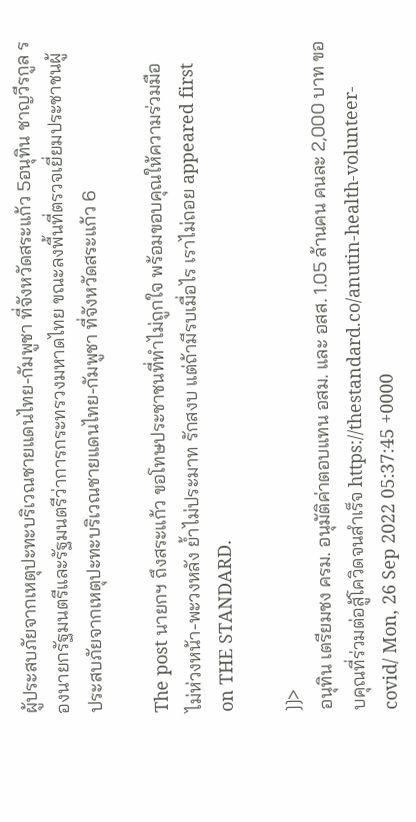ผู้ประสบภัยจากเหตุปะทะบริเวณชายแดนไทย-กัมพูชา ที่จังหวัดสระแก้ว 5อนุทิน ชาญวีรกูล รองนายกรัฐมนตรีและรัฐมนตรีว่าการกระทรวงมหาดไทย ขณะลงพื้นที่ตรวจเยี่ยมประชาชนผู้ประสบภัยจากเหตุปะทะบริเวณชายแดนไทย-กัมพูชา ที่จังหวัดสระแก้ว 6

The post นายกฯ ถึงสระแก้ว ขอโทษประชาชนที่ทำไม่ถูกใจ พร้อมขอบคุณให้ความร่วมมือ ไม่ห่วงหน้า-พะวงหลัง ย้ำไม่ประมาท รักสงบ แต่ถ้ามีรบเมื่อไร เราไม่ถอย appeared first on THE STANDARD.

]]>
อนุทิน เตรียมชง ครม. อนุมัติค่าตอบแทน อสม. และ อสส. 1.05 ล้านคน คนละ 2,000 บาท ขอบคุณที่ร่วมต่อสู้โควิดจนสำเร็จ https://thestandard.co/anutin-health-volunteer-covid/ Mon, 26 Sep 2022 05:37:45 +0000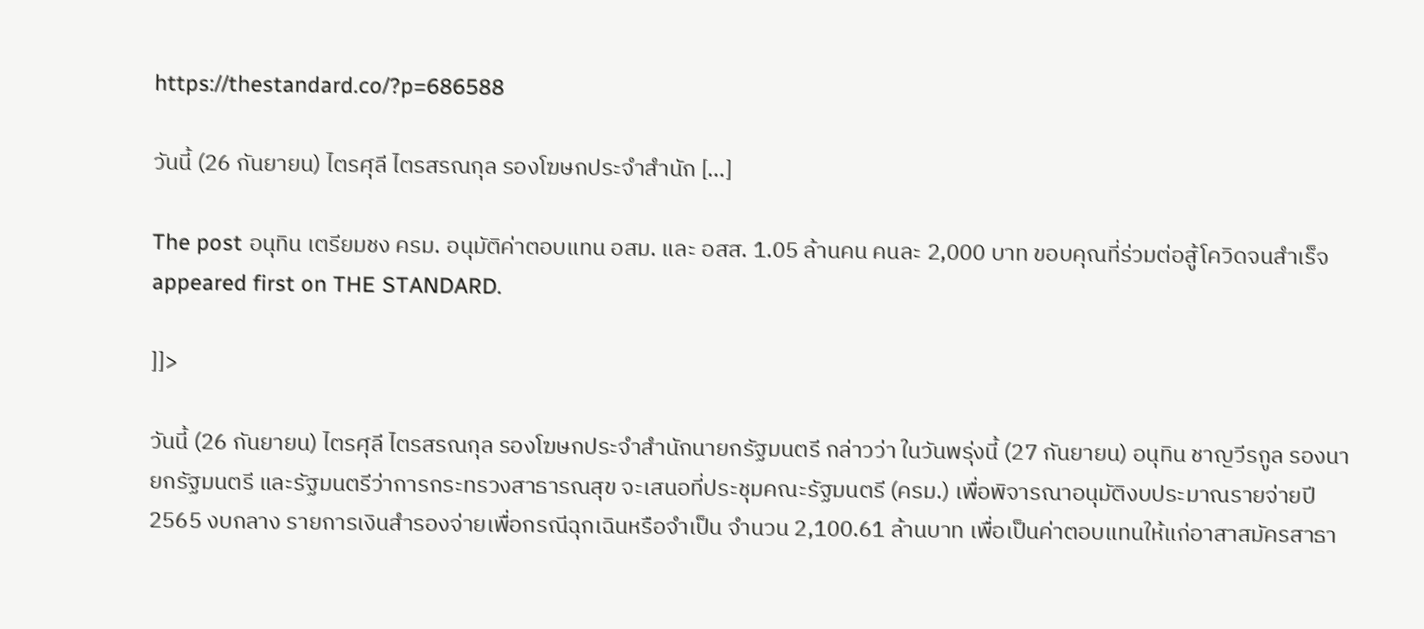https://thestandard.co/?p=686588

วันนี้ (26 กันยายน) ไตรศุลี ไตรสรณกุล รองโฆษกประจำสำนัก […]

The post อนุทิน เตรียมชง ครม. อนุมัติค่าตอบแทน อสม. และ อสส. 1.05 ล้านคน คนละ 2,000 บาท ขอบคุณที่ร่วมต่อสู้โควิดจนสำเร็จ appeared first on THE STANDARD.

]]>

วันนี้ (26 กันยายน) ไตรศุลี ไตรสรณกุล รองโฆษกประจำสำนักนายกรัฐมนตรี กล่าวว่า ในวันพรุ่งนี้ (27 กันยายน) อนุทิน ชาญวีรกูล รองนายกรัฐมนตรี และรัฐมนตรีว่าการกระทรวงสาธารณสุข จะเสนอที่ประชุมคณะรัฐมนตรี (ครม.) เพื่อพิจารณาอนุมัติงบประมาณรายจ่ายปี 2565 งบกลาง รายการเงินสำรองจ่ายเพื่อกรณีฉุกเฉินหรือจำเป็น จำนวน 2,100.61 ล้านบาท เพื่อเป็นค่าตอบแทนให้แก่อาสาสมัครสาธา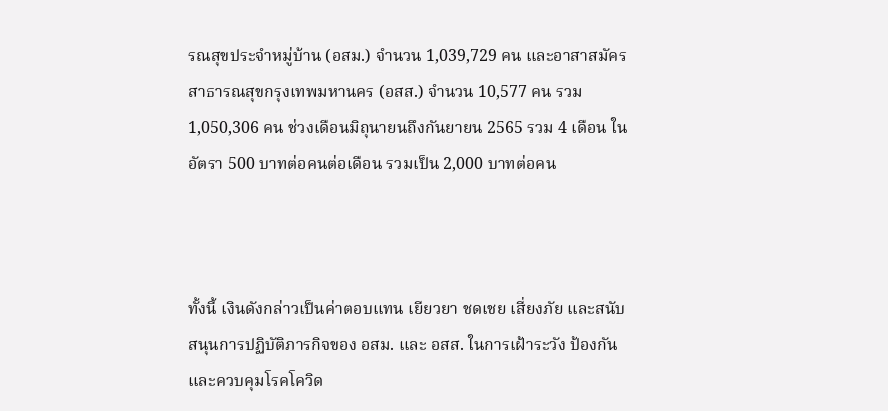รณสุขประจำหมู่บ้าน (อสม.) จำนวน 1,039,729 คน และอาสาสมัครสาธารณสุขกรุงเทพมหานคร (อสส.) จำนวน 10,577 คน รวม 1,050,306 คน ช่วงเดือนมิถุนายนถึงกันยายน 2565 รวม 4 เดือน ในอัตรา 500 บาทต่อคนต่อเดือน รวมเป็น 2,000 บาทต่อคน



ทั้งนี้ เงินดังกล่าวเป็นค่าตอบแทน เยียวยา ชดเชย เสี่ยงภัย และสนับสนุนการปฏิบัติภารกิจของ อสม. และ อสส. ในการเฝ้าระวัง ป้องกัน และควบคุมโรคโควิด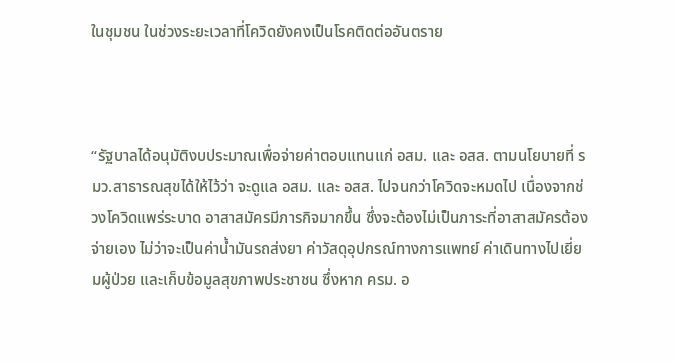ในชุมชน ในช่วงระยะเวลาที่โควิดยังคงเป็นโรคติดต่ออันตราย



“รัฐบาลได้อนุมัติงบประมาณเพื่อจ่ายค่าตอบแทนแก่ อสม. และ อสส. ตามนโยบายที่ รมว.สาธารณสุขได้ให้ไว้ว่า จะดูแล อสม. และ อสส. ไปจนกว่าโควิดจะหมดไป เนื่องจากช่วงโควิดแพร่ระบาด อาสาสมัครมีภารกิจมากขึ้น ซึ่งจะต้องไม่เป็นภาระที่อาสาสมัครต้องจ่ายเอง ไม่ว่าจะเป็นค่าน้ำมันรถส่งยา ค่าวัสดุอุปกรณ์ทางการแพทย์ ค่าเดินทางไปเยี่ยมผู้ป่วย และเก็บข้อมูลสุขภาพประชาชน ซึ่งหาก ครม. อ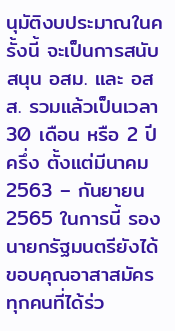นุมัติงบประมาณในครั้งนี้ จะเป็นการสนับสนุน อสม. และ อสส. รวมแล้วเป็นเวลา 30 เดือน หรือ 2 ปีครึ่ง ตั้งแต่มีนาคม 2563 – กันยายน 2565 ในการนี้ รองนายกรัฐมนตรียังได้ขอบคุณอาสาสมัครทุกคนที่ได้ร่ว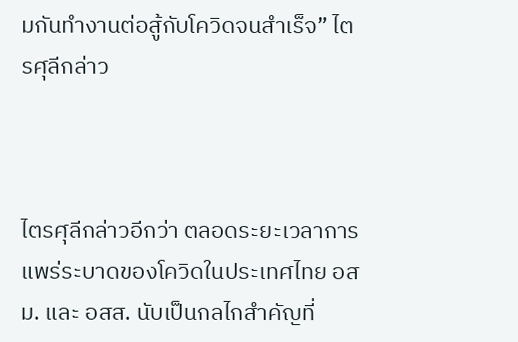มกันทำงานต่อสู้กับโควิดจนสำเร็จ” ไตรศุลีกล่าว



ไตรศุลีกล่าวอีกว่า ตลอดระยะเวลาการแพร่ระบาดของโควิดในประเทศไทย อสม. และ อสส. นับเป็นกลไกสำคัญที่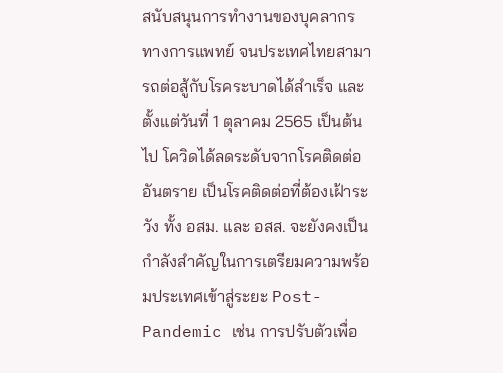สนับสนุนการทำงานของบุคลากรทางการแพทย์ จนประเทศไทยสามารถต่อสู้กับโรคระบาดได้สำเร็จ และตั้งแต่วันที่ 1 ตุลาคม 2565 เป็นต้นไป โควิดได้ลดระดับจากโรคติดต่ออันตราย เป็นโรคติดต่อที่ต้องเฝ้าระวัง ทั้ง อสม. และ อสส. จะยังคงเป็นกำลังสำคัญในการเตรียมความพร้อมประเทศเข้าสู่ระยะ Post-Pandemic เช่น การปรับตัวเพื่อ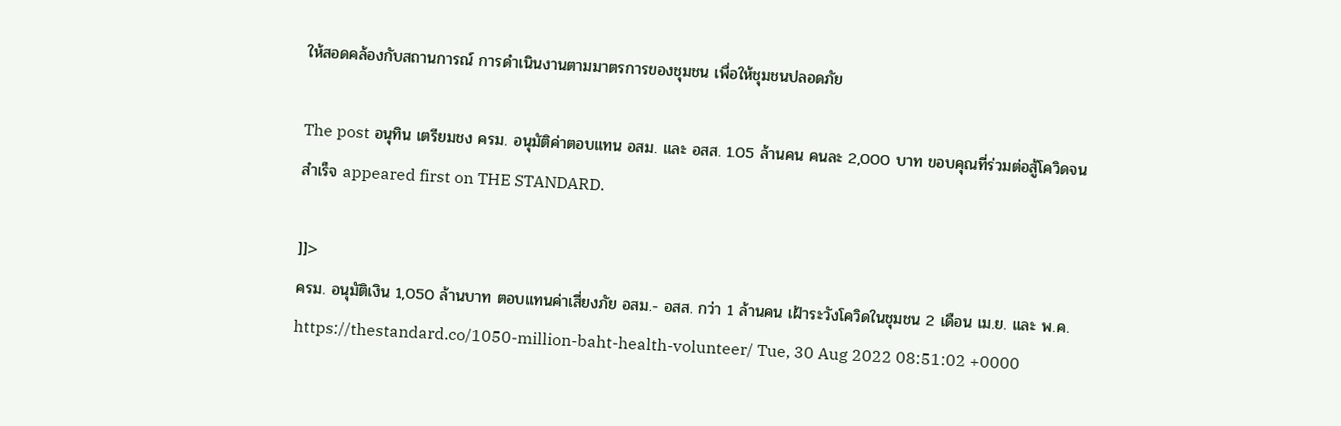ให้สอดคล้องกับสถานการณ์ การดำเนินงานตามมาตรการของชุมชน เพื่อให้ชุมชนปลอดภัย

The post อนุทิน เตรียมชง ครม. อนุมัติค่าตอบแทน อสม. และ อสส. 1.05 ล้านคน คนละ 2,000 บาท ขอบคุณที่ร่วมต่อสู้โควิดจนสำเร็จ appeared first on THE STANDARD.

]]>
ครม. อนุมัติเงิน 1,050 ล้านบาท ตอบแทนค่าเสี่ยงภัย อสม.- อสส. กว่า 1 ล้านคน เฝ้าระวังโควิดในชุมชน 2 เดือน เม.ย. และ พ.ค. https://thestandard.co/1050-million-baht-health-volunteer/ Tue, 30 Aug 2022 08:51:02 +0000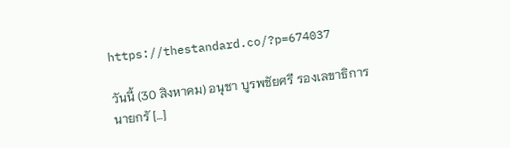https://thestandard.co/?p=674037

วันนี้ (30 สิงหาคม) อนุชา บูรพชัยศรี รองเลขาธิการนายกรั […]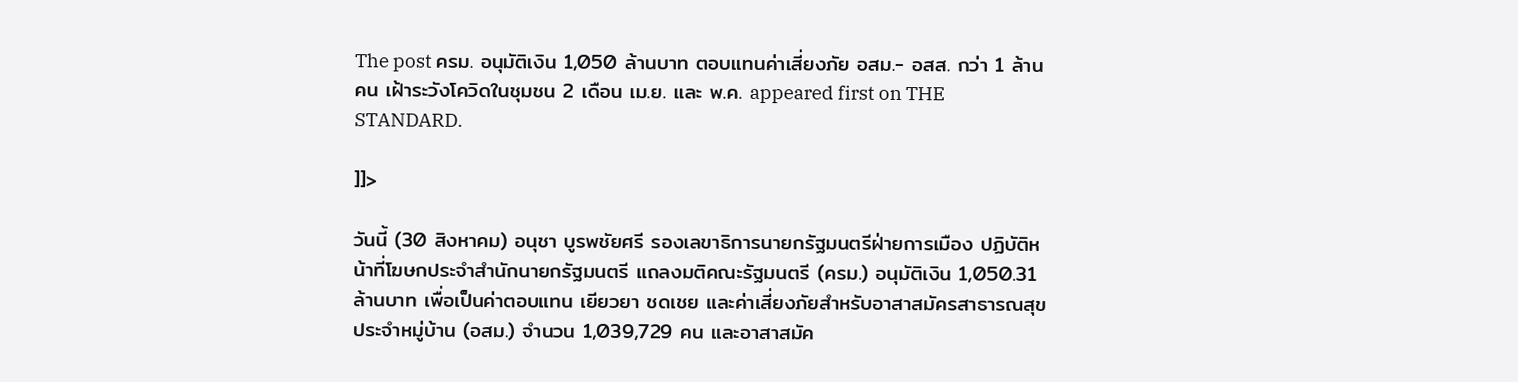The post ครม. อนุมัติเงิน 1,050 ล้านบาท ตอบแทนค่าเสี่ยงภัย อสม.- อสส. กว่า 1 ล้านคน เฝ้าระวังโควิดในชุมชน 2 เดือน เม.ย. และ พ.ค. appeared first on THE STANDARD.

]]>

วันนี้ (30 สิงหาคม) อนุชา บูรพชัยศรี รองเลขาธิการนายกรัฐมนตรีฝ่ายการเมือง ปฏิบัติหน้าที่โฆษกประจำสำนักนายกรัฐมนตรี แถลงมติคณะรัฐมนตรี (ครม.) อนุมัติเงิน 1,050.31 ล้านบาท เพื่อเป็นค่าตอบแทน เยียวยา ชดเชย และค่าเสี่ยงภัยสำหรับอาสาสมัครสาธารณสุขประจำหมู่บ้าน (อสม.) จำนวน 1,039,729 คน และอาสาสมัค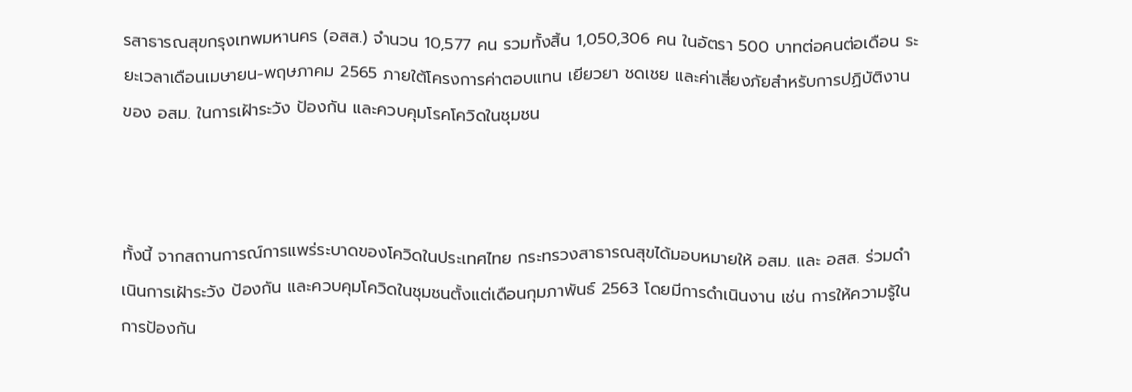รสาธารณสุขกรุงเทพมหานคร (อสส.) จำนวน 10,577 คน รวมทั้งสิ้น 1,050,306 คน ในอัตรา 500 บาทต่อคนต่อเดือน ระยะเวลาเดือนเมษายน-พฤษภาคม 2565 ภายใต้โครงการค่าตอบแทน เยียวยา ชดเชย และค่าเสี่ยงภัยสำหรับการปฏิบัติงานของ อสม. ในการเฝ้าระวัง ป้องกัน และควบคุมโรคโควิดในชุมชน



ทั้งนี้ จากสถานการณ์การแพร่ระบาดของโควิดในประเทศไทย กระทรวงสาธารณสุขได้มอบหมายให้ อสม. และ อสส. ร่วมดำเนินการเฝ้าระวัง ป้องกัน และควบคุมโควิดในชุมชนตั้งแต่เดือนกุมภาพันธ์ 2563 โดยมีการดำเนินงาน เช่น การให้ความรู้ในการป้องกัน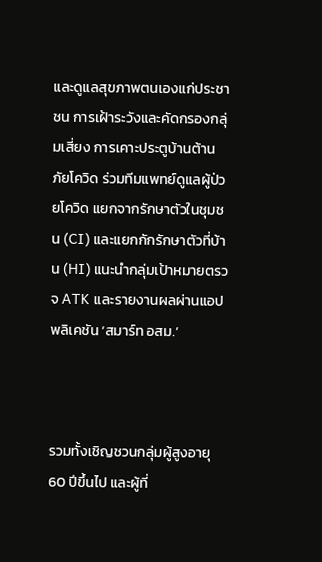และดูแลสุขภาพตนเองแก่ประชาชน การเฝ้าระวังและคัดกรองกลุ่มเสี่ยง การเคาะประตูบ้านต้านภัยโควิด ร่วมทีมแพทย์ดูแลผู้ป่วยโควิด แยกจากรักษาตัวในชุมชน (CI) และแยกกักรักษาตัวที่บ้าน (HI) แนะนำกลุ่มเป้าหมายตรวจ ATK และรายงานผลผ่านแอปพลิเคชัน ‘สมาร์ท อสม.’



รวมทั้งเชิญชวนกลุ่มผู้สูงอายุ 60 ปีขึ้นไป และผู้ที่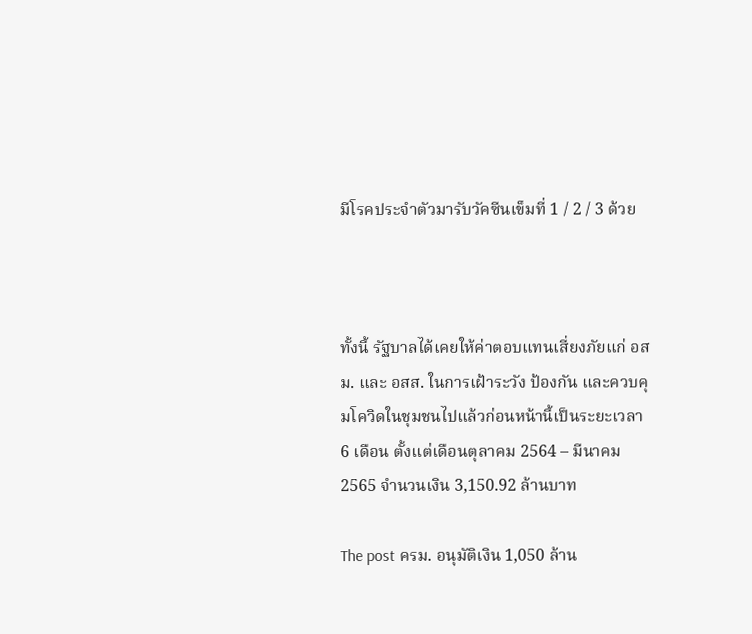มีโรคประจำตัวมารับวัคซีนเข็มที่ 1 / 2 / 3 ด้วย



ทั้งนี้ รัฐบาลได้เคยให้ค่าตอบแทนเสี่ยงภัยแก่ อสม. และ อสส. ในการเฝ้าระวัง ป้องกัน และควบคุมโควิดในชุมชนไปแล้วก่อนหน้านี้เป็นระยะเวลา 6 เดือน ตั้งแต่เดือนตุลาคม 2564 – มีนาคม 2565 จำนวนเงิน 3,150.92 ล้านบาท

The post ครม. อนุมัติเงิน 1,050 ล้าน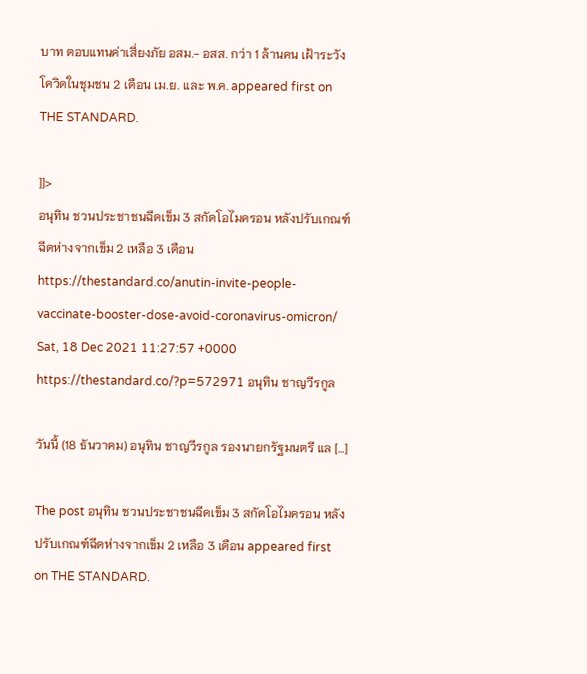บาท ตอบแทนค่าเสี่ยงภัย อสม.- อสส. กว่า 1 ล้านคน เฝ้าระวังโควิดในชุมชน 2 เดือน เม.ย. และ พ.ค. appeared first on THE STANDARD.

]]>
อนุทิน ชวนประชาชนฉีดเข็ม 3 สกัดโอไมครอน หลังปรับเกณฑ์ฉีดห่างจากเข็ม 2 เหลือ 3 เดือน https://thestandard.co/anutin-invite-people-vaccinate-booster-dose-avoid-coronavirus-omicron/ Sat, 18 Dec 2021 11:27:57 +0000 https://thestandard.co/?p=572971 อนุทิน ชาญวีรกูล

วันนี้ (18 ธันวาคม) อนุทิน ชาญวีรกูล รองนายกรัฐมนตรี แล […]

The post อนุทิน ชวนประชาชนฉีดเข็ม 3 สกัดโอไมครอน หลังปรับเกณฑ์ฉีดห่างจากเข็ม 2 เหลือ 3 เดือน appeared first on THE STANDARD.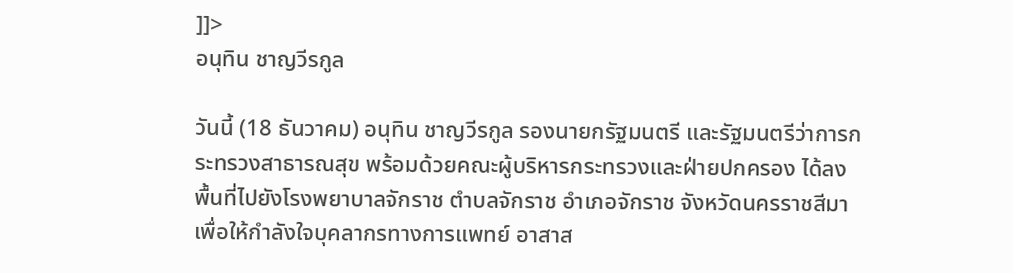]]>
อนุทิน ชาญวีรกูล

วันนี้ (18 ธันวาคม) อนุทิน ชาญวีรกูล รองนายกรัฐมนตรี และรัฐมนตรีว่าการกระทรวงสาธารณสุข พร้อมด้วยคณะผู้บริหารกระทรวงและฝ่ายปกครอง ได้ลงพื้นที่ไปยังโรงพยาบาลจักราช ตำบลจักราช อำเภอจักราช จังหวัดนครราชสีมา เพื่อให้กำลังใจบุคลากรทางการแพทย์ อาสาส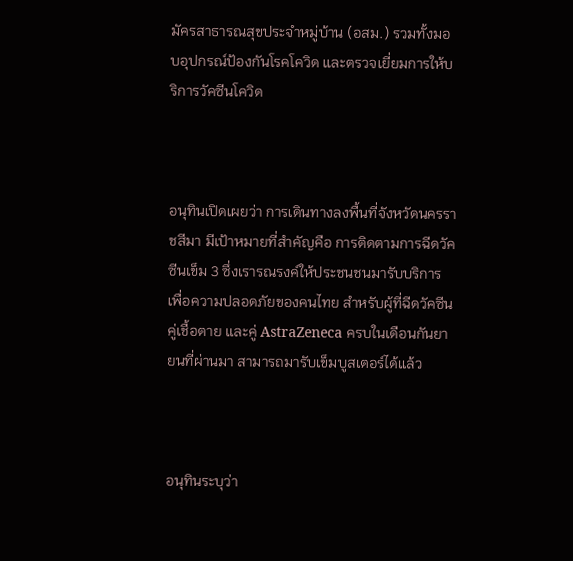มัครสาธารณสุขประจำหมู่บ้าน (อสม.) รวมทั้งมอบอุปกรณ์ป้องกันโรคโควิด และตรวจเยี่ยมการให้บริการวัคซีนโควิด



อนุทินเปิดเผยว่า การเดินทางลงพื้นที่จังหวัดนครราชสีมา มีเป้าหมายที่สำคัญคือ การติดตามการฉีดวัคซีนเข็ม 3 ซึ่งเรารณรงค์ให้ประชนชนมารับบริการ เพื่อความปลอดภัยของคนไทย สำหรับผู้ที่ฉีดวัคซีนคู่เชื้อตาย และคู่ AstraZeneca ครบในเดือนกันยายนที่ผ่านมา สามารถมารับเข็มบูสเตอร์ได้แล้ว



อนุทินระบุว่า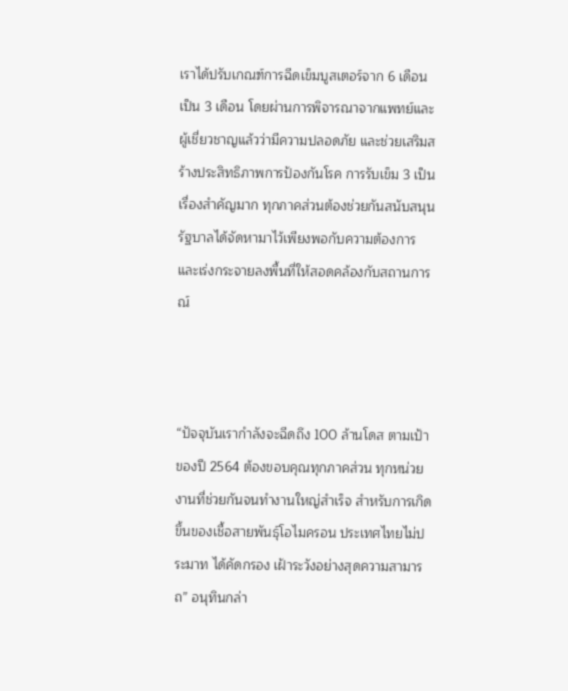เราได้ปรับเกณฑ์การฉีดเข็มบูสเตอร์จาก 6 เดือนเป็น 3 เดือน โดยผ่านการพิจารณาจากแพทย์และผู้เชี่ยวชาญแล้วว่ามีความปลอดภัย และช่วยเสริมสร้างประสิทธิภาพการป้องกันโรค การรับเข็ม 3 เป็นเรื่องสำคัญมาก ทุกภาคส่วนต้องช่วยกันสนับสนุน รัฐบาลได้จัดหามาไว้เพียงพอกับความต้องการ และเร่งกระจายลงพื้นที่ให้สอดคล้องกับสถานการณ์



“ปัจจุบันเรากำลังจะฉีดถึง 100 ล้านโดส ตามเป้าของปี 2564 ต้องขอบคุณทุกภาคส่วน ทุกหน่วยงานที่ช่วยกันจนทำงานใหญ่สำเร็จ สำหรับการเกิดขึ้นของเชื้อสายพันธุ์โอไมครอน ประเทศไทยไม่ประมาท ได้คัดกรอง เฝ้าระวังอย่างสุดความสามารถ” อนุทินกล่า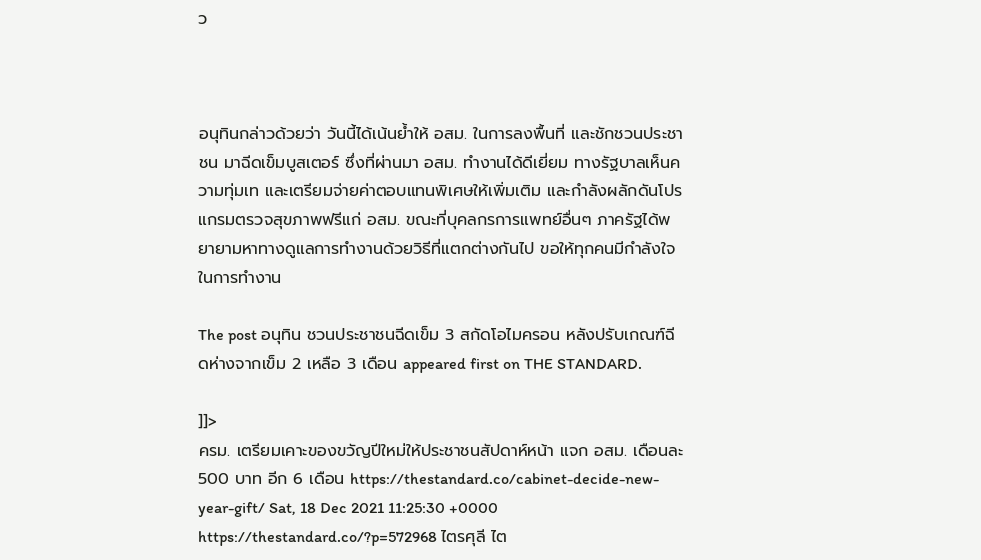ว



อนุทินกล่าวด้วยว่า วันนี้ได้เน้นย้ำให้ อสม. ในการลงพื้นที่ และชักชวนประชาชน มาฉีดเข็มบูสเตอร์ ซึ่งที่ผ่านมา อสม. ทำงานได้ดีเยี่ยม ทางรัฐบาลเห็นความทุ่มเท และเตรียมจ่ายค่าตอบแทนพิเศษให้เพิ่มเติม และกำลังผลักดันโปรแกรมตรวจสุขภาพฟรีแก่ อสม. ขณะที่บุคลกรการแพทย์อื่นๆ ภาครัฐได้พยายามหาทางดูแลการทำงานด้วยวิธีที่แตกต่างกันไป ขอให้ทุกคนมีกำลังใจในการทำงาน

The post อนุทิน ชวนประชาชนฉีดเข็ม 3 สกัดโอไมครอน หลังปรับเกณฑ์ฉีดห่างจากเข็ม 2 เหลือ 3 เดือน appeared first on THE STANDARD.

]]>
ครม. เตรียมเคาะของขวัญปีใหม่ให้ประชาชนสัปดาห์หน้า แจก อสม. เดือนละ 500 บาท อีก 6 เดือน https://thestandard.co/cabinet-decide-new-year-gift/ Sat, 18 Dec 2021 11:25:30 +0000 https://thestandard.co/?p=572968 ไตรศุลี ไต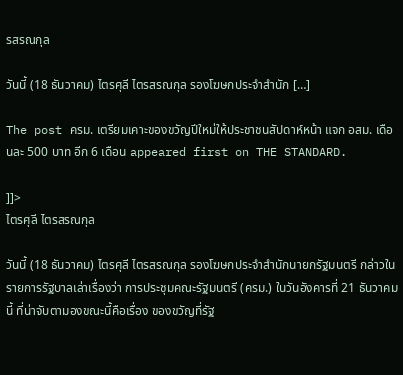รสรณกุล

วันนี้ (18 ธันวาคม) ไตรศุลี ไตรสรณกุล รองโฆษกประจำสำนัก […]

The post ครม. เตรียมเคาะของขวัญปีใหม่ให้ประชาชนสัปดาห์หน้า แจก อสม. เดือนละ 500 บาท อีก 6 เดือน appeared first on THE STANDARD.

]]>
ไตรศุลี ไตรสรณกุล

วันนี้ (18 ธันวาคม) ไตรศุลี ไตรสรณกุล รองโฆษกประจำสำนักนายกรัฐมนตรี กล่าวในรายการรัฐบาลเล่าเรื่องว่า การประชุมคณะรัฐมนตรี (ครม.) ในวันอังคารที่ 21 ธันวาคมนี้ ที่น่าจับตามองขณะนี้คือเรื่อง ของขวัญที่รัฐ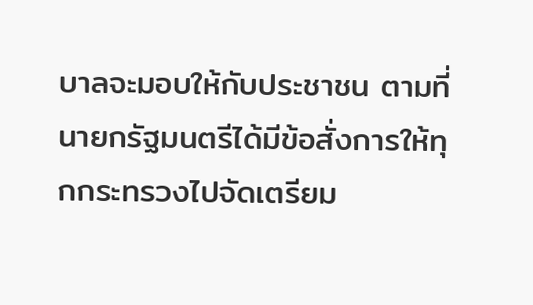บาลจะมอบให้กับประชาชน ตามที่นายกรัฐมนตรีได้มีข้อสั่งการให้ทุกกระทรวงไปจัดเตรียม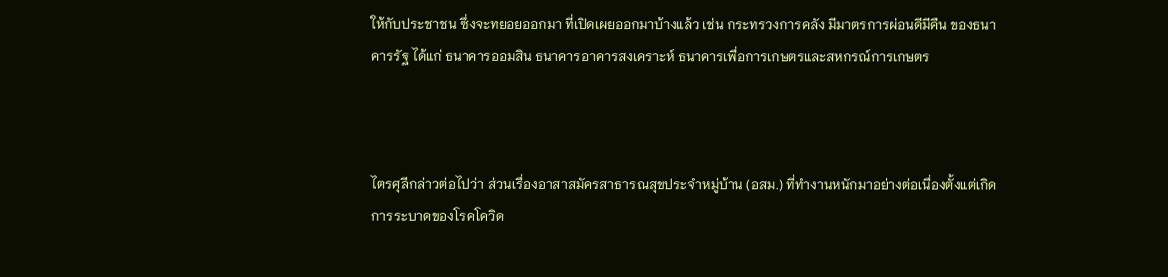ให้กับประชาชน ซึ่งจะทยอยออกมา ที่เปิดเผยออกมาบ้างแล้ว เช่น กระทรวงการคลัง มีมาตรการผ่อนดีมีคืน ของธนาคารรัฐ ได้แก่ ธนาคารออมสิน ธนาคารอาคารสงเคราะห์ ธนาคารเพื่อการเกษตรและสหกรณ์การเกษตร



ไตรศุลีกล่าวต่อไปว่า ส่วนเรื่องอาสาสมัครสาธารณสุขประจำหมู่บ้าน (อสม.) ที่ทำงานหนักมาอย่างต่อเนื่องตั้งแต่เกิดการระบาดของโรคโควิด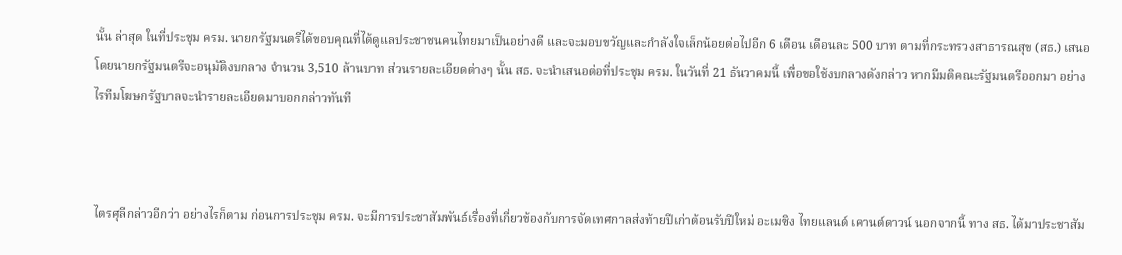นั้น ล่าสุด ในที่ประชุม ครม. นายกรัฐมนตรีได้ขอบคุณที่ได้ดูแลประชาชนคนไทยมาเป็นอย่างดี และจะมอบขวัญและกำลังใจเล็กน้อยต่อไปอีก 6 เดือน เดือนละ 500 บาท ตามที่กระทรวงสาธารณสุข (สธ.) เสนอ โดยนายกรัฐมนตรีจะอนุมัติงบกลาง จำนวน 3,510 ล้านบาท ส่วนรายละเอียดต่างๆ นั้น สธ. จะนำเสนอต่อที่ประชุม ครม. ในวันที่ 21 ธันวาคมนี้ เพื่อขอใช้งบกลางดังกล่าว หากมีมติคณะรัฐมนตรีออกมา อย่างไรทีมโฆษกรัฐบาลจะนำรายละเอียดมาบอกกล่าวทันที



ไตรศุลีกล่าวอีกว่า อย่างไรก็ตาม ก่อนการประชุม ครม. จะมีการประชาสัมพันธ์เรื่องที่เกี่ยวข้องกับการจัดเทศกาลส่งท้ายปีเก่าต้อนรับปีใหม่ อะเมซิง ไทยแลนด์ เคานต์ดาวน์ นอกจากนี้ ทาง สธ. ได้มาประชาสัม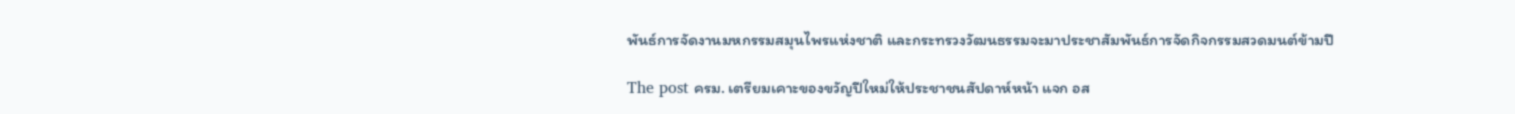พันธ์การจัดงานมหกรรมสมุนไพรแห่งชาติ และกระทรวงวัฒนธรรมจะมาประชาสัมพันธ์การจัดกิจกรรมสวดมนต์ข้ามปี

The post ครม. เตรียมเคาะของขวัญปีใหม่ให้ประชาชนสัปดาห์หน้า แจก อส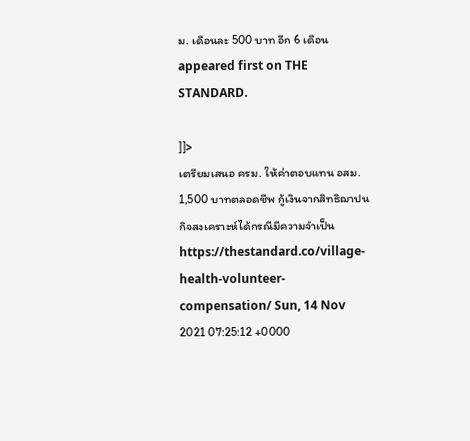ม. เดือนละ 500 บาท อีก 6 เดือน appeared first on THE STANDARD.

]]>
เตรียมเสนอ ครม. ให้ค่าตอบแทน อสม. 1,500 บาทตลอดชีพ กู้เงินจากสิทธิฌาปนกิจสงเคราะห์ได้กรณีมีความจำเป็น https://thestandard.co/village-health-volunteer-compensation/ Sun, 14 Nov 2021 07:25:12 +0000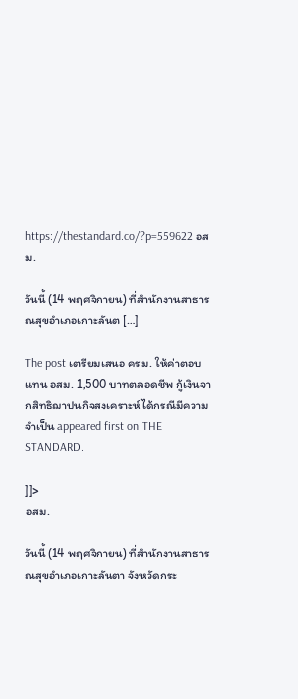https://thestandard.co/?p=559622 อสม.

วันนี้ (14 พฤศจิกายน) ที่สำนักงานสาธารณสุขอำเภอเกาะลันต […]

The post เตรียมเสนอ ครม. ให้ค่าตอบแทน อสม. 1,500 บาทตลอดชีพ กู้เงินจากสิทธิฌาปนกิจสงเคราะห์ได้กรณีมีความจำเป็น appeared first on THE STANDARD.

]]>
อสม.

วันนี้ (14 พฤศจิกายน) ที่สำนักงานสาธารณสุขอำเภอเกาะลันตา จังหวัดกระ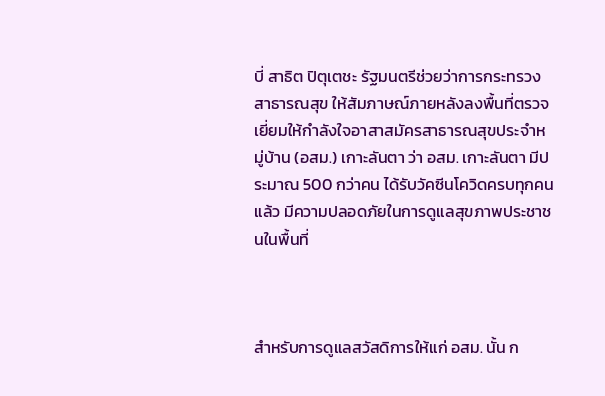บี่ สาธิต ปิตุเตชะ รัฐมนตรีช่วยว่าการกระทรวงสาธารณสุข ให้สัมภาษณ์ภายหลังลงพื้นที่ตรวจเยี่ยมให้กำลังใจอาสาสมัครสาธารณสุขประจำหมู่บ้าน (อสม.) เกาะลันตา ว่า อสม. เกาะลันตา มีประมาณ 500 กว่าคน ได้รับวัคซีนโควิดครบทุกคนแล้ว มีความปลอดภัยในการดูแลสุขภาพประชาชนในพื้นที่



สำหรับการดูแลสวัสดิการให้แก่ อสม. นั้น ก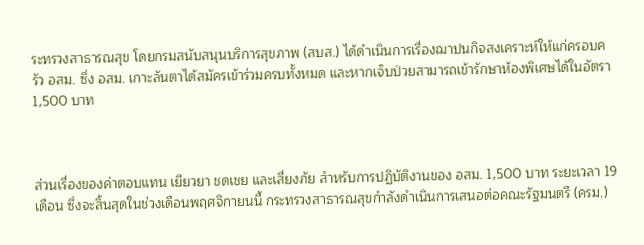ระทรวงสาธารณสุข โดยกรมสนับสนุนบริการสุขภาพ (สบส.) ได้ดำเนินการเรื่องฌาปนกิจสงเคราะห์ให้แก่ครอบครัว อสม. ซึ่ง อสม. เกาะลันตาได้สมัครเข้าร่วมครบทั้งหมด และหากเจ็บป่วยสามารถเข้ารักษาห้องพิเศษได้ในอัตรา 1,500 บาท



ส่วนเรื่องของค่าตอบแทน เยียวยา ชดเชย และเสี่ยงภัย สำหรับการปฏิบัติงานของ อสม. 1,500 บาท ระยะเวลา 19 เดือน ซึ่งจะสิ้นสุดในช่วงเดือนพฤศจิกายนนี้ กระทรวงสาธารณสุขกำลังดำเนินการเสนอต่อคณะรัฐมนตรี (ครม.)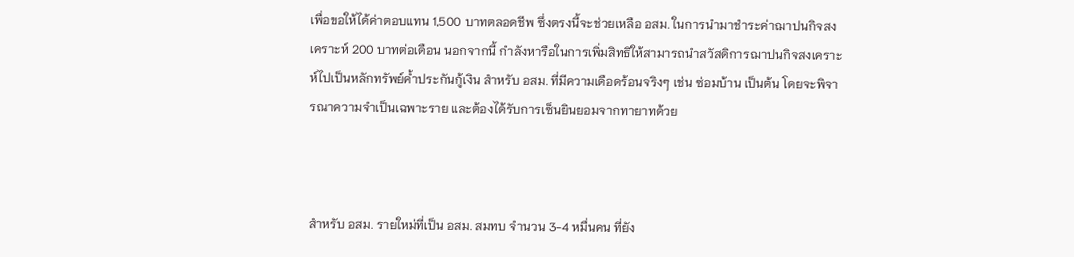เพื่อขอให้ได้ค่าตอบแทน 1,500 บาทตลอดชีพ ซึ่งตรงนี้จะช่วยเหลือ อสม. ในการนำมาชำระค่าฌาปนกิจสงเคราะห์ 200 บาทต่อเดือน นอกจากนี้ กำลังหารือในการเพิ่มสิทธิให้สามารถนำสวัสดิการฌาปนกิจสงเคราะห์ไปเป็นหลักทรัพย์ค้ำประกันกู้เงิน สำหรับ อสม. ที่มีความเดือดร้อนจริงๆ เช่น ซ่อมบ้าน เป็นต้น โดยจะพิจารณาความจำเป็นเฉพาะราย และต้องได้รับการเซ็นยินยอมจากทายาทด้วย



สำหรับ อสม. รายใหม่ที่เป็น อสม. สมทบ จำนวน 3-4 หมื่นคน ที่ยัง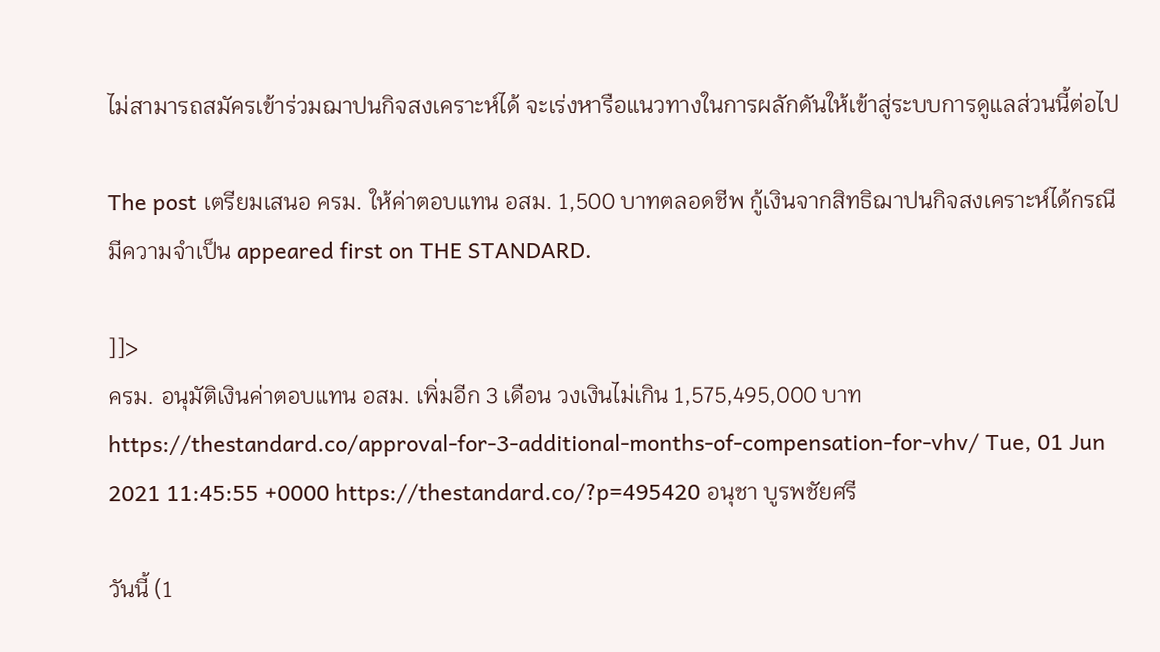ไม่สามารถสมัครเข้าร่วมฌาปนกิจสงเคราะห์ได้ จะเร่งหารือแนวทางในการผลักดันให้เข้าสู่ระบบการดูแลส่วนนี้ต่อไป

The post เตรียมเสนอ ครม. ให้ค่าตอบแทน อสม. 1,500 บาทตลอดชีพ กู้เงินจากสิทธิฌาปนกิจสงเคราะห์ได้กรณีมีความจำเป็น appeared first on THE STANDARD.

]]>
ครม. อนุมัติเงินค่าตอบแทน อสม. เพิ่มอีก 3 เดือน วงเงินไม่เกิน 1,575,495,000 บาท https://thestandard.co/approval-for-3-additional-months-of-compensation-for-vhv/ Tue, 01 Jun 2021 11:45:55 +0000 https://thestandard.co/?p=495420 อนุชา บูรพชัยศรี

วันนี้ (1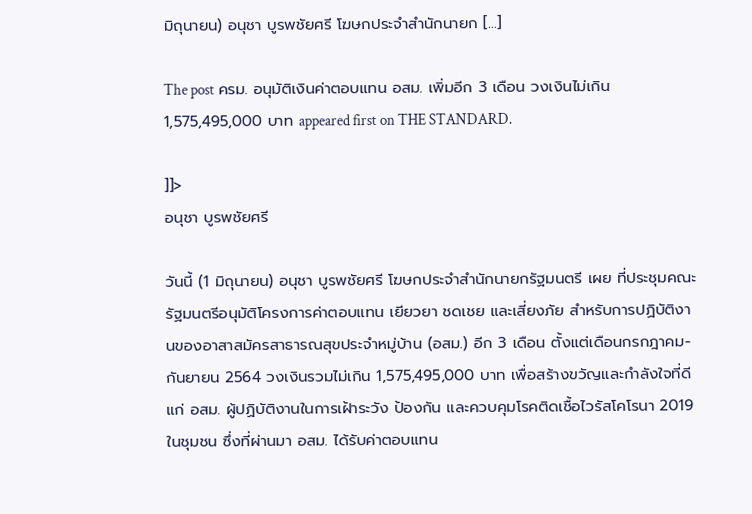มิถุนายน) อนุชา บูรพชัยศรี โฆษกประจำสำนักนายก […]

The post ครม. อนุมัติเงินค่าตอบแทน อสม. เพิ่มอีก 3 เดือน วงเงินไม่เกิน 1,575,495,000 บาท appeared first on THE STANDARD.

]]>
อนุชา บูรพชัยศรี

วันนี้ (1 มิถุนายน) อนุชา บูรพชัยศรี โฆษกประจำสำนักนายกรัฐมนตรี เผย ที่ประชุมคณะรัฐมนตรีอนุมัติโครงการค่าตอบแทน เยียวยา ชดเชย และเสี่ยงภัย สำหรับการปฏิบัติงานของอาสาสมัครสาธารณสุขประจำหมู่บ้าน (อสม.) อีก 3 เดือน ตั้งแต่เดือนกรกฎาคม-กันยายน 2564 วงเงินรวมไม่เกิน 1,575,495,000 บาท เพื่อสร้างขวัญและกำลังใจที่ดีแก่ อสม. ผู้ปฏิบัติงานในการเฝ้าระวัง ป้องกัน และควบคุมโรคติดเชื้อไวรัสโคโรนา 2019 ในชุมชน ซึ่งที่ผ่านมา อสม. ได้รับค่าตอบแทน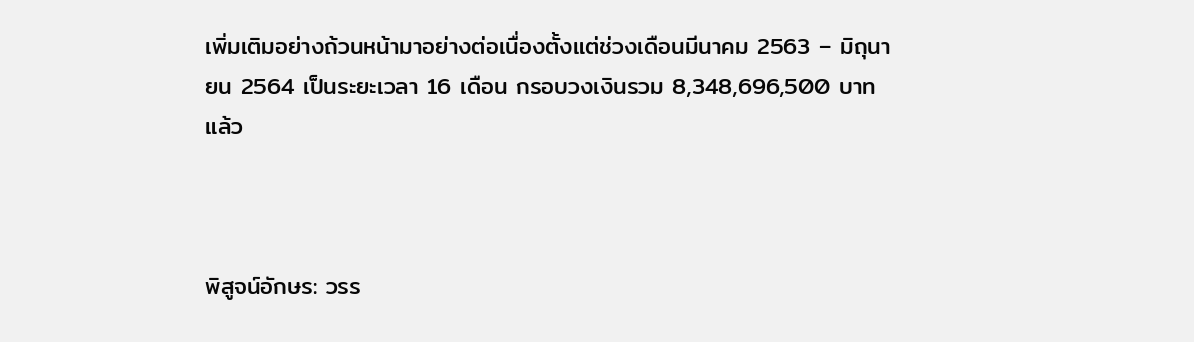เพิ่มเติมอย่างถ้วนหน้ามาอย่างต่อเนื่องตั้งแต่ช่วงเดือนมีนาคม 2563 – มิถุนายน 2564 เป็นระยะเวลา 16 เดือน กรอบวงเงินรวม 8,348,696,500 บาทแล้ว



พิสูจน์อักษร: วรร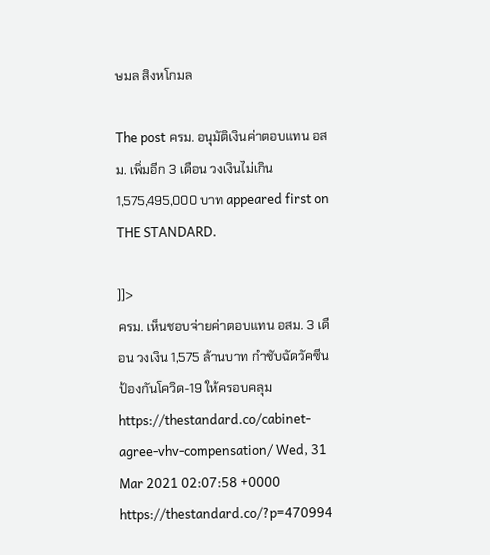ษมล สิงหโกมล

The post ครม. อนุมัติเงินค่าตอบแทน อสม. เพิ่มอีก 3 เดือน วงเงินไม่เกิน 1,575,495,000 บาท appeared first on THE STANDARD.

]]>
ครม. เห็นชอบจ่ายค่าตอบแทน อสม. 3 เดือน วงเงิน 1,575 ล้านบาท กำชับฉัดวัคซีนป้องกันโควิด-19 ให้ครอบคลุม https://thestandard.co/cabinet-agree-vhv-compensation/ Wed, 31 Mar 2021 02:07:58 +0000 https://thestandard.co/?p=470994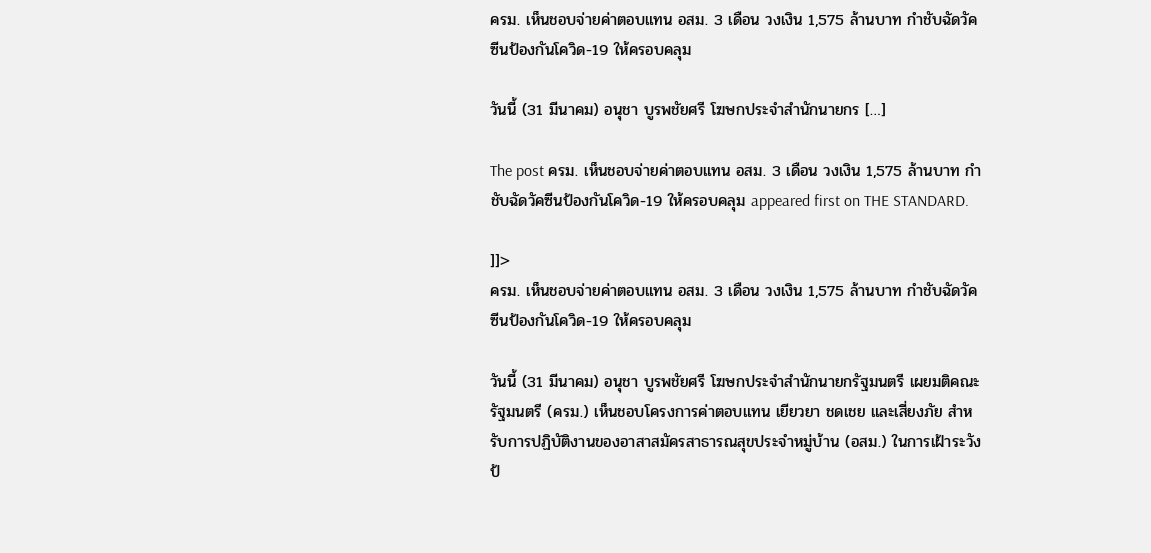ครม. เห็นชอบจ่ายค่าตอบแทน อสม. 3 เดือน วงเงิน 1,575 ล้านบาท กำชับฉัดวัคซีนป้องกันโควิด-19 ให้ครอบคลุม

วันนี้ (31 มีนาคม) อนุชา บูรพชัยศรี โฆษกประจำสำนักนายกร […]

The post ครม. เห็นชอบจ่ายค่าตอบแทน อสม. 3 เดือน วงเงิน 1,575 ล้านบาท กำชับฉัดวัคซีนป้องกันโควิด-19 ให้ครอบคลุม appeared first on THE STANDARD.

]]>
ครม. เห็นชอบจ่ายค่าตอบแทน อสม. 3 เดือน วงเงิน 1,575 ล้านบาท กำชับฉัดวัคซีนป้องกันโควิด-19 ให้ครอบคลุม

วันนี้ (31 มีนาคม) อนุชา บูรพชัยศรี โฆษกประจำสำนักนายกรัฐมนตรี เผยมติคณะรัฐมนตรี (ครม.) เห็นชอบโครงการค่าตอบแทน เยียวยา ชดเชย และเสี่ยงภัย สำหรับการปฏิบัติงานของอาสาสมัครสาธารณสุขประจำหมู่บ้าน (อสม.) ในการเฝ้าระวัง ป้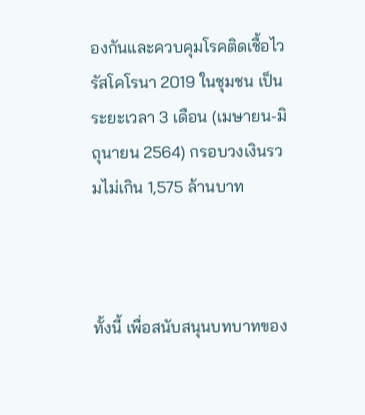องกันและควบคุมโรคติดเชื้อไวรัสโคโรนา 2019 ในชุมชน เป็นระยะเวลา 3 เดือน (เมษายน-มิถุนายน 2564) กรอบวงเงินรวมไม่เกิน 1,575 ล้านบาท



ทั้งนี้ เพื่อสนับสนุนบทบาทของ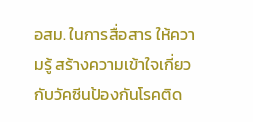อสม. ในการสื่อสาร ให้ความรู้ สร้างความเข้าใจเกี่ยวกับวัคซีนป้องกันโรคติด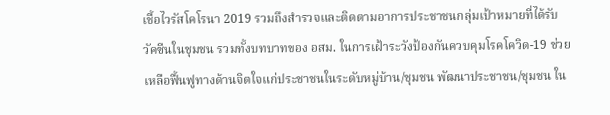เชื้อไวรัสโคโรนา 2019 รวมถึงสำรวจและติดตามอาการประชาชนกลุ่มเป้าหมายที่ได้รับวัคซีนในชุมชน รวมทั้งบทบาทของ อสม. ในการเฝ้าระวังป้องกันควบคุมโรคโควิด-19 ช่วยเหลือฟื้นฟูทางด้านจิตใจแก่ประชาชนในระดับหมู่บ้าน/ชุมชน พัฒนาประชาชน/ชุมชน ใน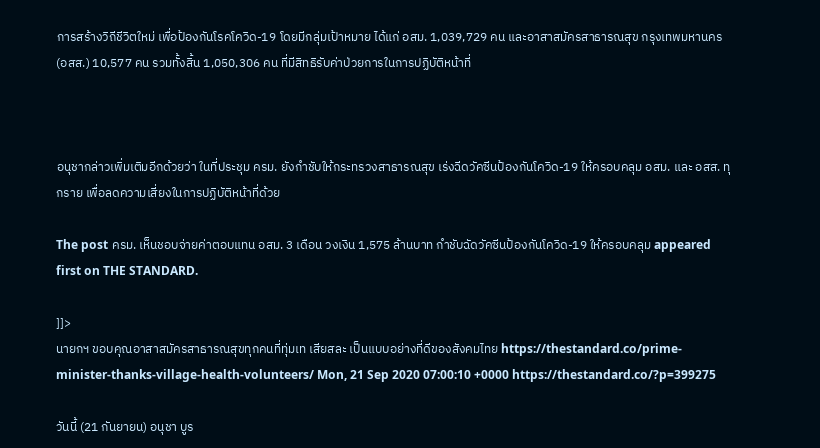การสร้างวิถีชีวิตใหม่ เพื่อป้องกันโรคโควิด-19 โดยมีกลุ่มเป้าหมาย ได้แก่ อสม. 1,039,729 คน และอาสาสมัครสาธารณสุข กรุงเทพมหานคร (อสส.) 10,577 คน รวมทั้งสิ้น 1,050,306 คน ที่มีสิทธิรับค่าป่วยการในการปฏิบัติหน้าที่



อนุชากล่าวเพิ่มเติมอีกด้วยว่า ในที่ประชุม ครม. ยังกำชับให้กระทรวงสาธารณสุข เร่งฉีดวัคซีนป้องกันโควิด-19 ให้ครอบคลุม อสม. และ อสส. ทุกราย เพื่อลดความเสี่ยงในการปฏิบัติหน้าที่ด้วย

The post ครม. เห็นชอบจ่ายค่าตอบแทน อสม. 3 เดือน วงเงิน 1,575 ล้านบาท กำชับฉัดวัคซีนป้องกันโควิด-19 ให้ครอบคลุม appeared first on THE STANDARD.

]]>
นายกฯ ขอบคุณอาสาสมัครสาธารณสุขทุกคนที่ทุ่มเท เสียสละ เป็นแบบอย่างที่ดีของสังคมไทย https://thestandard.co/prime-minister-thanks-village-health-volunteers/ Mon, 21 Sep 2020 07:00:10 +0000 https://thestandard.co/?p=399275

วันนี้ (21 กันยายน) อนุชา บูร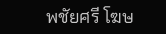พชัยศรี โฆษ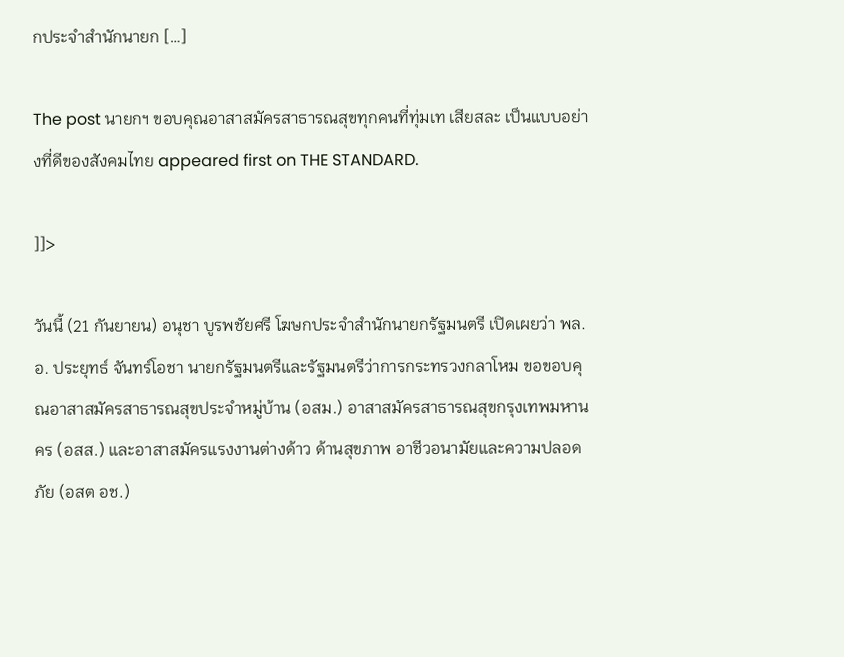กประจำสำนักนายก […]

The post นายกฯ ขอบคุณอาสาสมัครสาธารณสุขทุกคนที่ทุ่มเท เสียสละ เป็นแบบอย่างที่ดีของสังคมไทย appeared first on THE STANDARD.

]]>

วันนี้ (21 กันยายน) อนุชา บูรพชัยศรี โฆษกประจำสำนักนายกรัฐมนตรี เปิดเผยว่า พล.อ. ประยุทธ์ จันทร์โอชา นายกรัฐมนตรีและรัฐมนตรีว่าการกระทรวงกลาโหม ขอขอบคุณอาสาสมัครสาธารณสุขประจำหมู่บ้าน (อสม.) อาสาสมัครสาธารณสุขกรุงเทพมหานคร (อสส.) และอาสาสมัครแรงงานต่างด้าว ด้านสุขภาพ อาชีวอนามัยและความปลอดภัย (อสต อช.)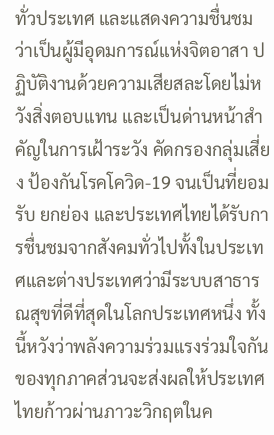ทั่วประเทศ และแสดงความชื่นชมว่าเป็นผู้มีอุดมการณ์แห่งจิตอาสา ปฏิบัติงานด้วยความเสียสละโดยไม่หวังสิ่งตอบแทน และเป็นด่านหน้าสำคัญในการเฝ้าระวัง คัดกรองกลุ่มเสี่ยง ป้องกันโรคโควิด-19 จนเป็นที่ยอมรับ ยกย่อง และประเทศไทยได้รับการชื่นชมจากสังคมทั่วไปทั้งในประเทศและต่างประเทศว่ามีระบบสาธารณสุขที่ดีที่สุดในโลกประเทศหนึ่ง ทั้งนี้หวังว่าพลังความร่วมแรงร่วมใจกันของทุกภาคส่วนจะส่งผลให้ประเทศไทยก้าวผ่านภาวะวิกฤตในค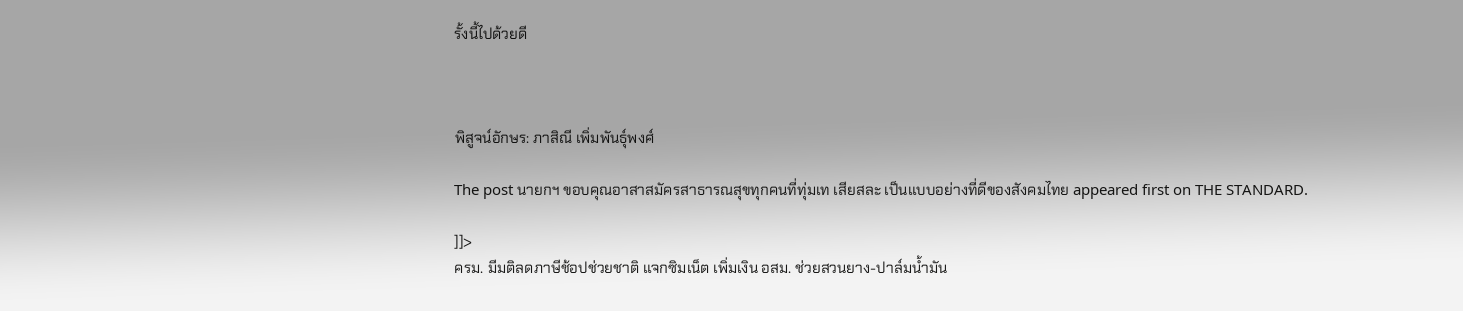รั้งนี้ไปด้วยดี



พิสูจน์อักษร: ภาสิณี เพิ่มพันธุ์พงศ์

The post นายกฯ ขอบคุณอาสาสมัครสาธารณสุขทุกคนที่ทุ่มเท เสียสละ เป็นแบบอย่างที่ดีของสังคมไทย appeared first on THE STANDARD.

]]>
ครม. มีมติลดภาษีช้อปช่วยชาติ แจกซิมเน็ต เพิ่มเงิน อสม. ช่วยสวนยาง-ปาล์มน้ำมัน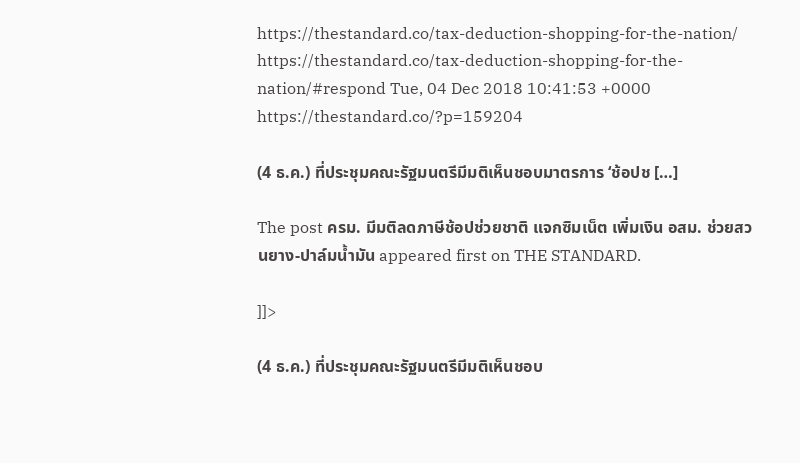https://thestandard.co/tax-deduction-shopping-for-the-nation/ https://thestandard.co/tax-deduction-shopping-for-the-nation/#respond Tue, 04 Dec 2018 10:41:53 +0000 https://thestandard.co/?p=159204

(4 ธ.ค.) ที่ประชุมคณะรัฐมนตรีมีมติเห็นชอบมาตรการ ‘ช้อปช […]

The post ครม. มีมติลดภาษีช้อปช่วยชาติ แจกซิมเน็ต เพิ่มเงิน อสม. ช่วยสวนยาง-ปาล์มน้ำมัน appeared first on THE STANDARD.

]]>

(4 ธ.ค.) ที่ประชุมคณะรัฐมนตรีมีมติเห็นชอบ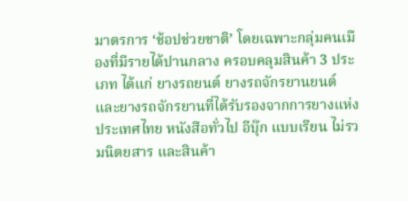มาตรการ ‘ช้อปช่วยชาติ’ โดยเฉพาะกลุ่มคนเมืองที่มีรายได้ปานกลาง ครอบคลุมสินค้า 3 ประเภท ได้แก่ ยางรถยนต์ ยางรถจักรยานยนต์ และยางรถจักรยานที่ได้รับรองจากการยางแห่งประเทศไทย หนังสือทั่วไป อีบุ๊ก แบบเรียน ไม่รวมนิตยสาร และสินค้า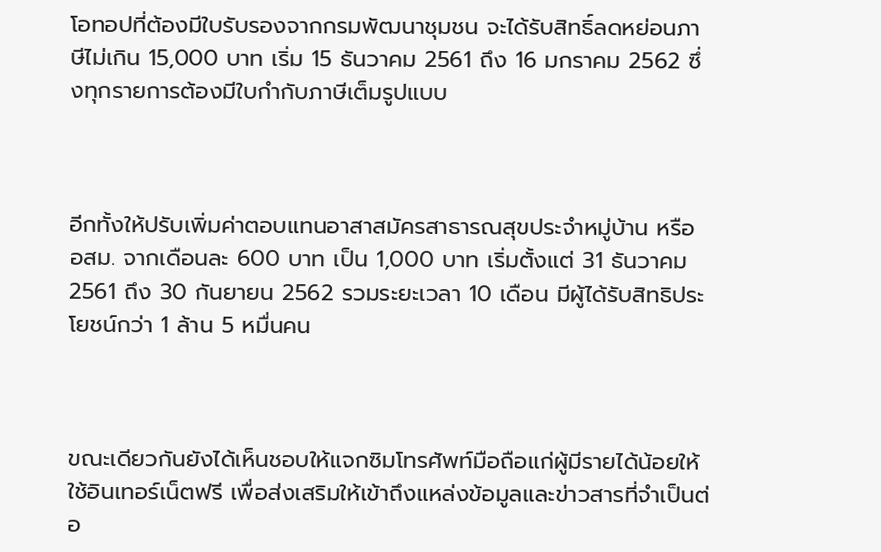โอทอปที่ต้องมีใบรับรองจากกรมพัฒนาชุมชน จะได้รับสิทธิ์ลดหย่อนภาษีไม่เกิน 15,000 บาท เริ่ม 15 ธันวาคม 2561 ถึง 16 มกราคม 2562 ซึ่งทุกรายการต้องมีใบกำกับภาษีเต็มรูปแบบ



อีกทั้งให้ปรับเพิ่มค่าตอบแทนอาสาสมัครสาธารณสุขประจำหมู่บ้าน หรือ อสม. จากเดือนละ 600 บาท เป็น 1,000 บาท เริ่มตั้งแต่ 31 ธันวาคม 2561 ถึง 30 กันยายน 2562 รวมระยะเวลา 10 เดือน มีผู้ได้รับสิทธิประโยชน์กว่า 1 ล้าน 5 หมื่นคน



ขณะเดียวกันยังได้เห็นชอบให้แจกซิมโทรศัพท์มือถือแก่ผู้มีรายได้น้อยให้ใช้อินเทอร์เน็ตฟรี เพื่อส่งเสริมให้เข้าถึงแหล่งข้อมูลและข่าวสารที่จำเป็นต่อ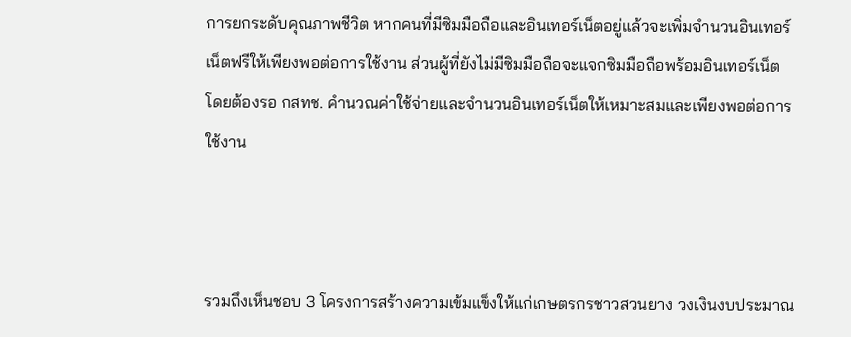การยกระดับคุณภาพชีวิต หากคนที่มีซิมมือถือและอินเทอร์เน็ตอยู่แล้วจะเพิ่มจำนวนอินเทอร์เน็ตฟรีให้เพียงพอต่อการใช้งาน ส่วนผู้ที่ยังไม่มีซิมมือถือจะแจกซิมมือถือพร้อมอินเทอร์เน็ต โดยต้องรอ กสทช. คำนวณค่าใช้จ่ายและจำนวนอินเทอร์เน็ตให้เหมาะสมและเพียงพอต่อการใช้งาน



รวมถึงเห็นชอบ 3 โครงการสร้างความเข้มแข็งให้แก่เกษตรกรชาวสวนยาง วงเงินงบประมาณ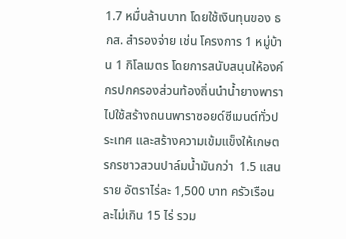1.7 หมื่นล้านบาท โดยใช้เงินทุนของ ธกส. สำรองจ่าย เช่น โครงการ 1 หมู่บ้าน 1 กิโลเมตร โดยการสนับสนุนให้องค์กรปกครองส่วนท้องถิ่นนำน้ำยางพาราไปใช้สร้างถนนพาราซอยด์ซีเมนต์ทั่วประเทศ และสร้างความเข้มแข็งให้เกษตรกรชาวสวนปาล์มน้ำมันกว่า  1.5 แสนราย อัตราไร่ละ 1,500 บาท ครัวเรือนละไม่เกิน 15 ไร่ รวม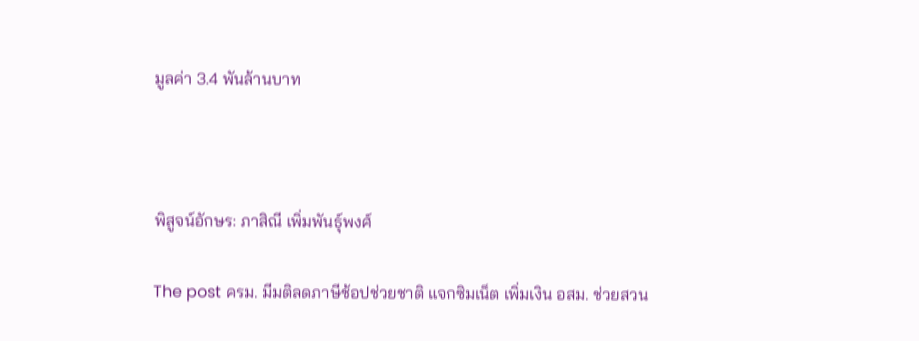มูลค่า 3.4 พันล้านบาท



พิสูจน์อักษร: ภาสิณี เพิ่มพันธุ์พงศ์

The post ครม. มีมติลดภาษีช้อปช่วยชาติ แจกซิมเน็ต เพิ่มเงิน อสม. ช่วยสวน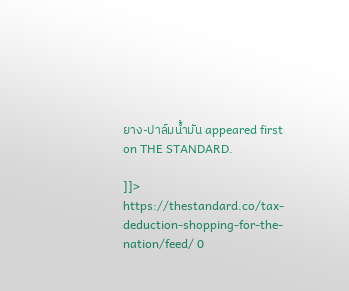ยาง-ปาล์มน้ำมัน appeared first on THE STANDARD.

]]>
https://thestandard.co/tax-deduction-shopping-for-the-nation/feed/ 0